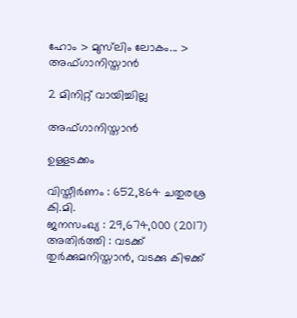ഹോം > മുസ്‌ലിം ലോകം... > അഫ്ഗാനിസ്താൻ

2 മിനിറ്റ് വായിച്ചില്ല

അഫ്ഗാനിസ്താൻ

ഉള്ളടക്കം

വിസ്തീര്‍ണം : 652,864 ചതുരശ്ര കി.മി.
ജനസംഖ്യ : 29,674,000 (2017)
അതിര്‍ത്തി : വടക്ക് തുര്‍ക്കുമനിസ്താന്‍, വടക്കു കിഴക്ക്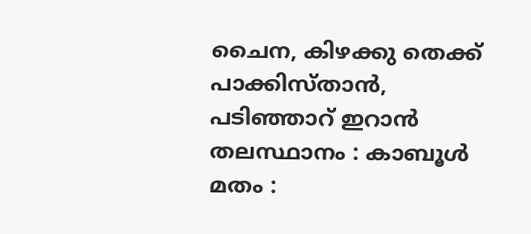ചൈന, കിഴക്കു തെക്ക് പാക്കിസ്താന്‍, പടിഞ്ഞാറ് ഇറാന്‍
തലസ്ഥാനം : കാബൂള്‍
മതം :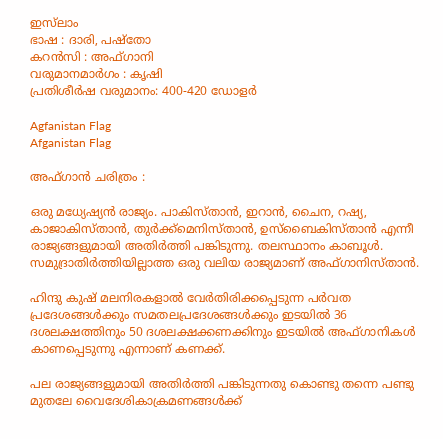ഇസ്‌ലാം
ഭാഷ : ദാരി, പഷ്‌തോ
കറന്‍സി : അഫ്ഗാനി
വരുമാനമാര്‍ഗം : കൃഷി
പ്രതിശീര്‍ഷ വരുമാനം: 400-420 ഡോളര്‍

Agfanistan Flag
Afganistan Flag

അഫ്ഗാൻ ചരിത്രം :

ഒരു മധ്യേഷ്യന്‍ രാജ്യം. പാകിസ്താന്‍, ഇറാന്‍, ചൈന, റഷ്യ, കാജാകിസ്താന്‍, തുര്‍ക്ക്‌മെനിസ്താന്‍, ഉസ്‌ബൈകിസ്താന്‍ എന്നീ രാജ്യങ്ങളുമായി അതിര്‍ത്തി പങ്കിടുന്നു. തലസ്ഥാനം കാബൂള്‍. സമുദ്രാതിര്‍ത്തിയില്ലാത്ത ഒരു വലിയ രാജ്യമാണ് അഫ്ഗാനിസ്താൻ.

ഹിന്ദു കുഷ് മലനിരകളാല്‍ വേര്‍തിരിക്കപ്പെടുന്ന പര്‍വത പ്രദേശങ്ങള്‍ക്കും സമതലപ്രദേശങ്ങള്‍ക്കും ഇടയില്‍ 36 ദശലക്ഷത്തിനും 50 ദശലക്ഷക്കണക്കിനും ഇടയില്‍ അഫ്ഗാനികള്‍ കാണപ്പെടുന്നു എന്നാണ് കണക്ക്.

പല രാജ്യങ്ങളുമായി അതിര്‍ത്തി പങ്കിടുന്നതു കൊണ്ടു തന്നെ പണ്ടു മുതലേ വൈദേശികാക്രമണങ്ങള്‍ക്ക്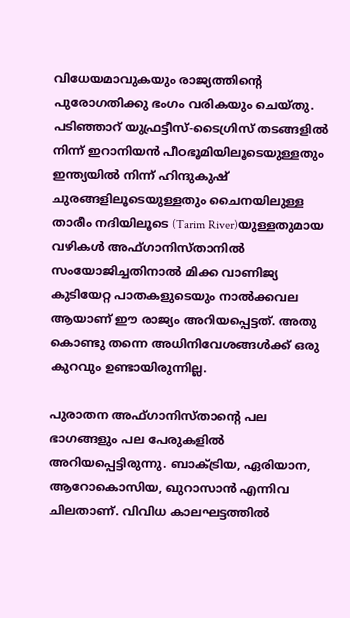വിധേയമാവുകയും രാജ്യത്തിന്റെ പുരോഗതിക്കു ഭംഗം വരികയും ചെയ്തു.
പടിഞ്ഞാറ് യുഫ്രട്ടീസ്-ടൈഗ്രിസ് തടങ്ങളില്‍ നിന്ന് ഇറാനിയന്‍ പീഠഭൂമിയിലൂടെയുള്ളതും ഇന്ത്യയില്‍ നിന്ന് ഹിന്ദുകുഷ് ചുരങ്ങളിലൂടെയുള്ളതും ചൈനയിലുള്ള താരീം നദിയിലൂടെ (Tarim River)യുള്ളതുമായ വഴികള്‍ അഫ്ഗാനിസ്താനില്‍ സംയോജിച്ചതിനാല്‍ മിക്ക വാണിജ്യ കുടിയേറ്റ പാതകളുടെയും നാല്‍ക്കവല ആയാണ് ഈ രാജ്യം അറിയപ്പെട്ടത്. അതു കൊണ്ടു തന്നെ അധിനിവേശങ്ങള്‍ക്ക് ഒരു കുറവും ഉണ്ടായിരുന്നില്ല.

പുരാതന അഫ്ഗാനിസ്താന്റെ പല ഭാഗങ്ങളും പല പേരുകളില്‍ അറിയപ്പെട്ടിരുന്നു. ബാക്ട്രിയ, ഏരിയാന, ആറോകൊസിയ, ഖുറാസാന്‍ എന്നിവ ചിലതാണ്. വിവിധ കാലഘട്ടത്തില്‍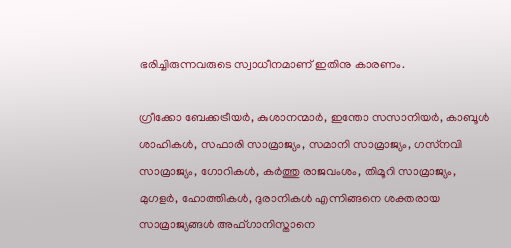ഭരിച്ചിരുന്നവരുടെ സ്വാധീനമാണ് ഇതിനു കാരണം.

ഗ്രീക്കോ ബേക്കട്രീയര്‍, കുശാനന്മാര്‍, ഇന്തോ സസാനിയര്‍, കാബൂള്‍ ശാഹികള്‍, സഫാരി സാമ്രാജ്യം, സമാനി സാമ്രാജ്യം, ഗസ്‌നവി സാമ്രാജ്യം, ഗോറികള്‍, കര്‍ത്തു രാജവംശം, തിമൂറി സാമ്രാജ്യം, മുഗളര്‍, ഹോത്തികള്‍, ദുരാനികള്‍ എന്നിങ്ങനെ ശക്തരായ സാമ്രാജ്യങ്ങള്‍ അഫ്ഗാനിസ്താനെ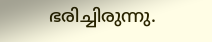ഭരിച്ചിരുന്നു.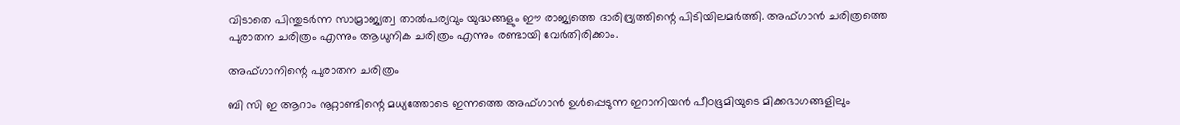വിടാതെ പിന്തുടര്‍ന്ന സാമ്രാജ്യത്വ താല്‍പര്യവും യുദ്ധങ്ങളും ഈ രാജ്യത്തെ ദാരിദ്ര്യത്തിന്റെ പിടിയിലമര്‍ത്തി. അഫ്ഗാന്‍ ചരിത്രത്തെ പുരാതന ചരിത്രം എന്നും ആധുനിക ചരിത്രം എന്നും രണ്ടായി വേര്‍തിരിക്കാം.

അഫ്ഗാനിന്റെ പുരാതന ചരിത്രം

ബി സി ഇ ആറാം നൂറ്റാണ്ടിന്റെ മധ്യത്തോടെ ഇന്നത്തെ അഫ്ഗാന്‍ ഉള്‍പ്പെടുന്ന ഇറാനിയന്‍ പീഠഭൂമിയുടെ മിക്കഭാഗങ്ങളിലും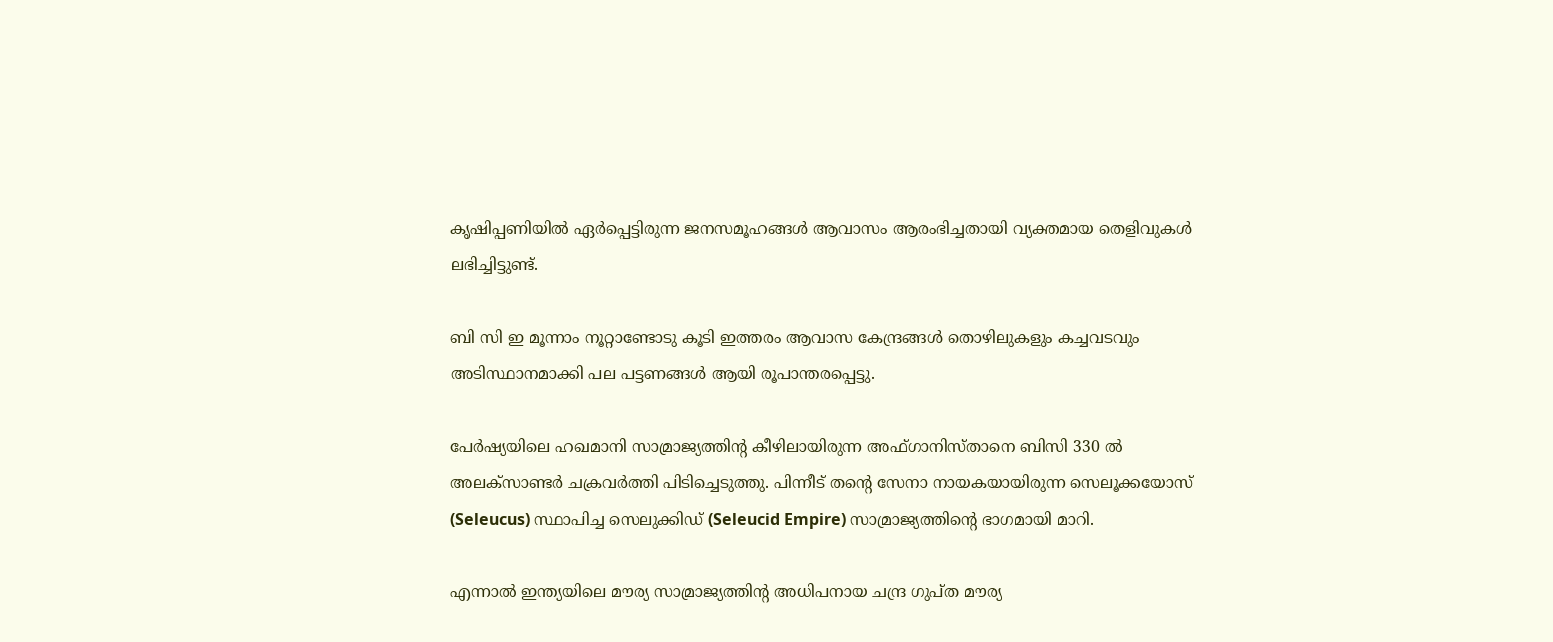കൃഷിപ്പണിയില്‍ ഏര്‍പ്പെട്ടിരുന്ന ജനസമൂഹങ്ങള്‍ ആവാസം ആരംഭിച്ചതായി വ്യക്തമായ തെളിവുകള്‍ ലഭിച്ചിട്ടുണ്ട്.

ബി സി ഇ മൂന്നാം നൂറ്റാണ്ടോടു കൂടി ഇത്തരം ആവാസ കേന്ദ്രങ്ങള്‍ തൊഴിലുകളും കച്ചവടവും അടിസ്ഥാനമാക്കി പല പട്ടണങ്ങള്‍ ആയി രൂപാന്തരപ്പെട്ടു.

പേര്‍ഷ്യയിലെ ഹഖമാനി സാമ്രാജ്യത്തിന്റ കീഴിലായിരുന്ന അഫ്ഗാനിസ്താനെ ബിസി 330 ല്‍ അലക്‌സാണ്ടര്‍ ചക്രവര്‍ത്തി പിടിച്ചെടുത്തു. പിന്നീട് തന്റെ സേനാ നായകയായിരുന്ന സെലൂക്കയോസ് (Seleucus) സ്ഥാപിച്ച സെലുക്കിഡ് (Seleucid Empire) സാമ്രാജ്യത്തിന്റെ ഭാഗമായി മാറി.

എന്നാല്‍ ഇന്ത്യയിലെ മൗര്യ സാമ്രാജ്യത്തിന്റ അധിപനായ ചന്ദ്ര ഗുപ്ത മൗര്യ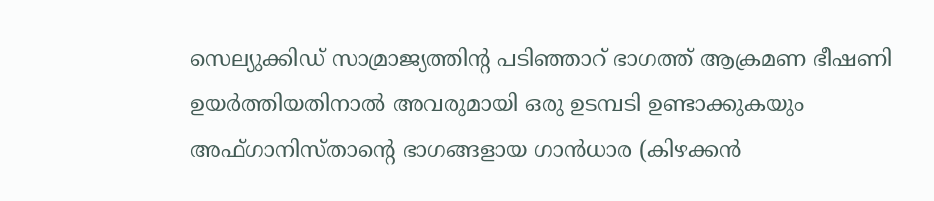സെല്യുക്കിഡ് സാമ്രാജ്യത്തിന്റ പടിഞ്ഞാറ് ഭാഗത്ത് ആക്രമണ ഭീഷണി ഉയര്‍ത്തിയതിനാല്‍ അവരുമായി ഒരു ഉടമ്പടി ഉണ്ടാക്കുകയും അഫ്ഗാനിസ്താന്റെ ഭാഗങ്ങളായ ഗാന്‍ധാര (കിഴക്കന്‍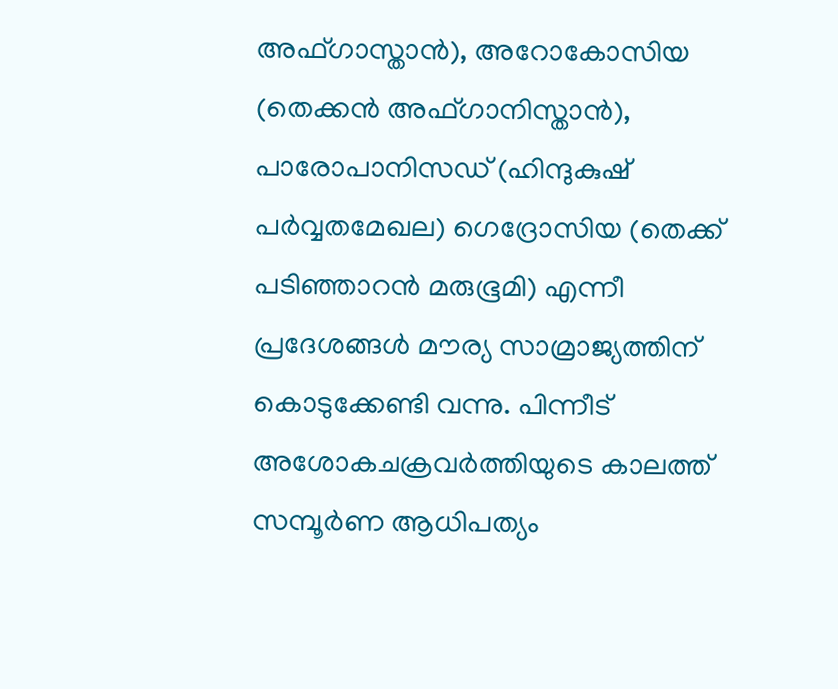അഫ്ഗാസ്താന്‍), അറോകോസിയ (തെക്കന്‍ അഫ്ഗാനിസ്താന്‍), പാരോപാനിസഡ് (ഹിന്ദുകുഷ് പര്‍വ്വതമേഖല) ഗെദ്രോസിയ (തെക്ക് പടിഞ്ഞാറന്‍ മരുഭൂമി) എന്നീ പ്രദേശങ്ങള്‍ മൗര്യ സാമ്രാജ്യത്തിന് കൊടുക്കേണ്ടി വന്നു. പിന്നീട് അശോകചക്രവര്‍ത്തിയുടെ കാലത്ത് സമ്പൂര്‍ണ ആധിപത്യം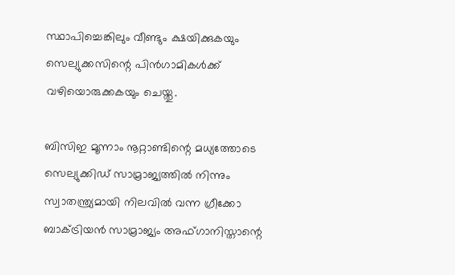സ്ഥാപിച്ചെങ്കിലും വീണ്ടും ക്ഷയിക്കുകയും സെല്യുക്കസിന്റെ പിന്‍ഗാമികള്‍ക്ക് വഴിയൊരുക്കകയും ചെയ്തു.

ബിസിഇ മൂന്നാം നൂറ്റാണ്ടിന്റെ മധ്യത്തോടെ സെല്യുക്കിഡ് സാമ്രാജ്യത്തില്‍ നിന്നും സ്വാതന്ത്ര്യമായി നിലവില്‍ വന്ന ഗ്രീക്കോ ബാക്ട്രിയന്‍ സാമ്രാജ്യം അഫ്ഗാനിസ്താന്റെ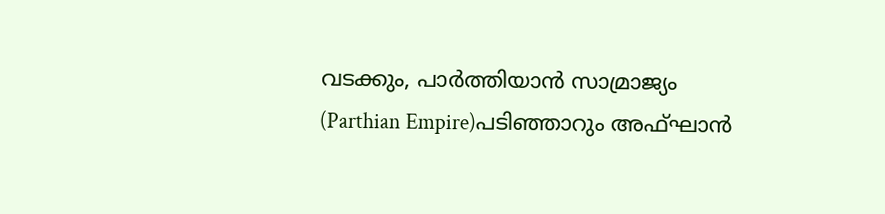വടക്കും, പാര്‍ത്തിയാന്‍ സാമ്രാജ്യം (Parthian Empire)പടിഞ്ഞാറും അഫ്ഘാന്‍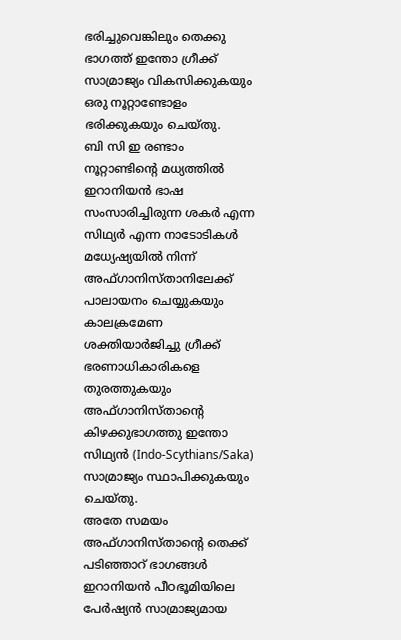ഭരിച്ചുവെങ്കിലും തെക്കു ഭാഗത്ത് ഇന്തോ ഗ്രീക്ക് സാമ്രാജ്യം വികസിക്കുകയും ഒരു നൂറ്റാണ്ടോളം ഭരിക്കുകയും ചെയ്തു.
ബി സി ഇ രണ്ടാം നൂറ്റാണ്ടിന്റെ മധ്യത്തില്‍ ഇറാനിയന്‍ ഭാഷ സംസാരിച്ചിരുന്ന ശകര്‍ എന്ന സിഥ്യര്‍ എന്ന നാടോടികള്‍ മധ്യേഷ്യയില്‍ നിന്ന് അഫ്ഗാനിസ്താനിലേക്ക് പാലായനം ചെയ്യുകയും കാലക്രമേണ ശക്തിയാര്‍ജിച്ചു ഗ്രീക്ക് ഭരണാധികാരികളെ തുരത്തുകയും അഫ്ഗാനിസ്താന്റെ കിഴക്കുഭാഗത്തു ഇന്തോ സിഥ്യന്‍ (Indo-Scythians/Saka) സാമ്രാജ്യം സ്ഥാപിക്കുകയും ചെയ്തു.
അതേ സമയം അഫ്ഗാനിസ്താന്റെ തെക്ക് പടിഞ്ഞാറ് ഭാഗങ്ങള്‍ ഇറാനിയന്‍ പീഠഭൂമിയിലെ പേര്‍ഷ്യന്‍ സാമ്രാജ്യമായ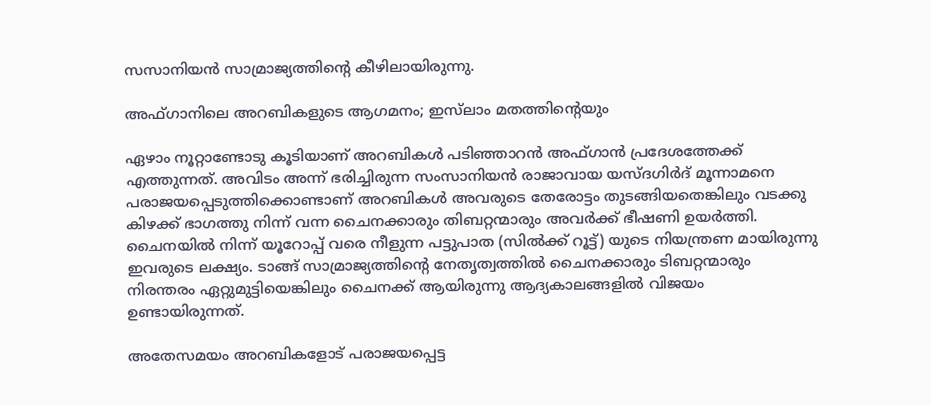സസാനിയന്‍ സാമ്രാജ്യത്തിന്റെ കീഴിലായിരുന്നു.

അഫ്ഗാനിലെ അറബികളുടെ ആഗമനം; ഇസ്‌ലാം മതത്തിന്റെയും

ഏഴാം നൂറ്റാണ്ടോടു കൂടിയാണ് അറബികള്‍ പടിഞ്ഞാറന്‍ അഫ്ഗാന്‍ പ്രദേശത്തേക്ക് എത്തുന്നത്. അവിടം അന്ന് ഭരിച്ചിരുന്ന സംസാനിയന്‍ രാജാവായ യസ്ദഗിര്‍ദ് മൂന്നാമനെ പരാജയപ്പെടുത്തിക്കൊണ്ടാണ് അറബികള്‍ അവരുടെ തേരോട്ടം തുടങ്ങിയതെങ്കിലും വടക്കു കിഴക്ക് ഭാഗത്തു നിന്ന് വന്ന ചൈനക്കാരും തിബറ്റന്മാരും അവര്‍ക്ക് ഭീഷണി ഉയര്‍ത്തി.
ചൈനയില്‍ നിന്ന് യൂറോപ്പ് വരെ നീളുന്ന പട്ടുപാത (സില്‍ക്ക് റൂട്ട്) യുടെ നിയന്ത്രണ മായിരുന്നു ഇവരുടെ ലക്ഷ്യം. ടാങ്ങ് സാമ്രാജ്യത്തിന്റെ നേതൃത്വത്തില്‍ ചൈനക്കാരും ടിബറ്റന്മാരും നിരന്തരം ഏറ്റുമുട്ടിയെങ്കിലും ചൈനക്ക് ആയിരുന്നു ആദ്യകാലങ്ങളില്‍ വിജയം ഉണ്ടായിരുന്നത്.

അതേസമയം അറബികളോട് പരാജയപ്പെട്ട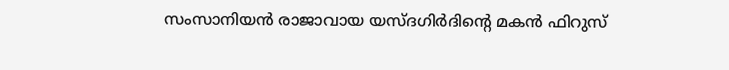സംസാനിയന്‍ രാജാവായ യസ്ദഗിര്‍ദിന്റെ മകന്‍ ഫിറുസ്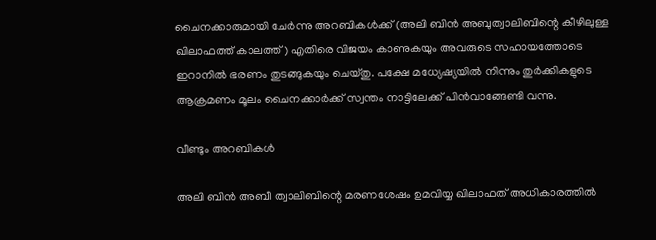ചൈനക്കാരുമായി ചേര്‍ന്നു അറബികള്‍ക്ക് (അലി ബിന്‍ അബുത്വാലിബിന്റെ കീഴിലുള്ള ഖിലാഫത്ത് കാലത്ത്) എതിരെ വിജയം കാണുകയും അവരുടെ സഹായത്തോടെ ഇറാനില്‍ ഭരണം തുടങ്ങുകയും ചെയ്തു. പക്ഷേ മധ്യേഷ്യയില്‍ നിന്നും തുര്‍ക്കികളുടെ ആക്രമണം മൂലം ചൈനക്കാര്‍ക്ക് സ്വന്തം നാട്ടിലേക്ക് പിന്‍വാങ്ങേണ്ടി വന്നു.

വീണ്ടും അറബികള്‍

അലി ബിന്‍ അബീ ത്വാലിബിന്റെ മരണശേഷം ഉമവിയ്യ ഖിലാഫത് അധികാരത്തില്‍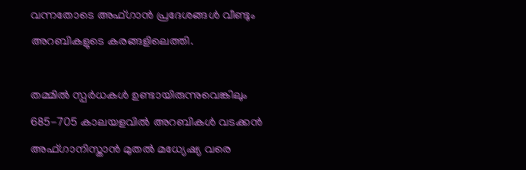വന്നതോടെ അഫ്ഗാന്‍ പ്രദേശങ്ങള്‍ വീണ്ടും അറബികളുടെ കരങ്ങളിലെത്തി.

തമ്മില്‍ സ്പര്‍ധകള്‍ ഉണ്ടായിരുന്നുവെങ്കിലും 685-705 കാലയളവില്‍ അറബികള്‍ വടക്കന്‍ അഫ്ഗാനിസ്താന്‍ മുതല്‍ മധ്യേഷ്യ വരെ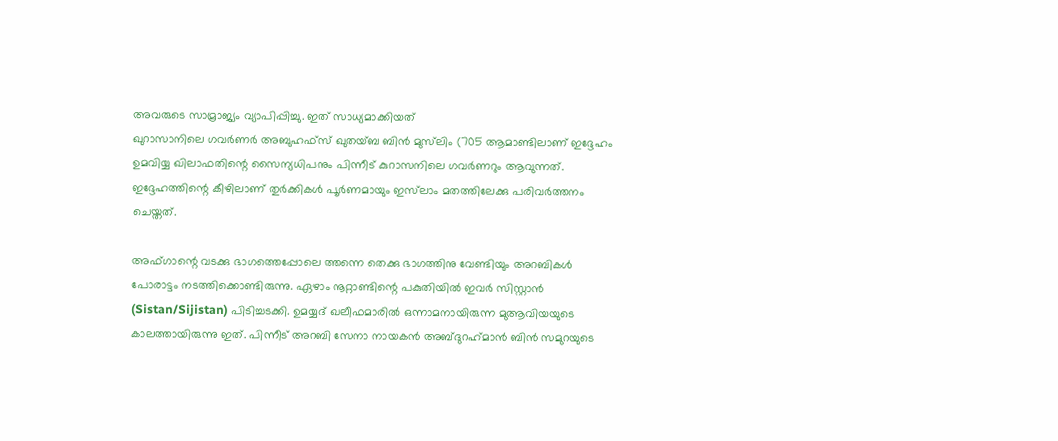അവരുടെ സാമ്രാജ്യം വ്യാപിപ്പിച്ചു. ഇത് സാധ്യമാക്കിയത്
ഖുറാസാനിലെ ഗവര്‍ണര്‍ അബുഹഫ്‌സ് ഖുതയ്ബ ബിന്‍ മുസ്‌ലിം (705 ആമാണ്ടിലാണ് ഇദ്ദേഹം ഉമവിയ്യ ഖിലാഫതിന്റെ സൈന്യധിപനും പിന്നീട് കുറാസനിലെ ഗവര്‍ണറും ആവുന്നത്. ഇദ്ദേഹത്തിന്റെ കീഴിലാണ് തുര്‍ക്കികള്‍ പൂര്‍ണമായും ഇസ്‌ലാം മതത്തിലേക്കു പരിവര്‍ത്തനം ചെയ്തത്.

അഫ്ഗാന്റെ വടക്കു ഭാഗത്തെപ്പോലെ ത്തന്നെ തെക്കു ഭാഗത്തിനു വേണ്ടിയും അറബികള്‍ പോരാട്ടം നടത്തിക്കൊണ്ടിരുന്നു. ഏഴാം നൂറ്റാണ്ടിന്റെ പകുതിയില്‍ ഇവര്‍ സിസ്റ്റാന്‍ (Sistan/Sijistan) പിടിച്ചടക്കി. ഉമയ്യദ് ഖലീഫമാരില്‍ ഒന്നാമനായിരുന്ന മുആവിയയുടെ കാലത്തായിരുന്നു ഇത്. പിന്നീട് അറബി സേനാ നായകന്‍ അബ്ദുറഹ്‌മാന്‍ ബിന്‍ സമുറയുടെ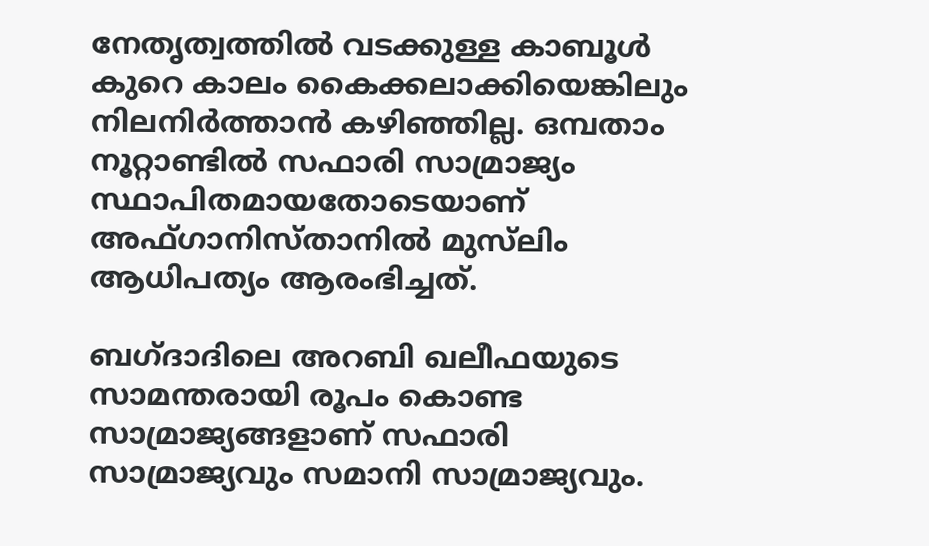നേതൃത്വത്തില്‍ വടക്കുള്ള കാബൂള്‍ കുറെ കാലം കൈക്കലാക്കിയെങ്കിലും നിലനിര്‍ത്താന്‍ കഴിഞ്ഞില്ല. ഒമ്പതാം നൂറ്റാണ്ടില്‍ സഫാരി സാമ്രാജ്യം സ്ഥാപിതമായതോടെയാണ് അഫ്ഗാനിസ്താനില്‍ മുസ്‌ലിം ആധിപത്യം ആരംഭിച്ചത്.

ബഗ്ദാദിലെ അറബി ഖലീഫയുടെ സാമന്തരായി രൂപം കൊണ്ട സാമ്രാജ്യങ്ങളാണ് സഫാരി സാമ്രാജ്യവും സമാനി സാമ്രാജ്യവും.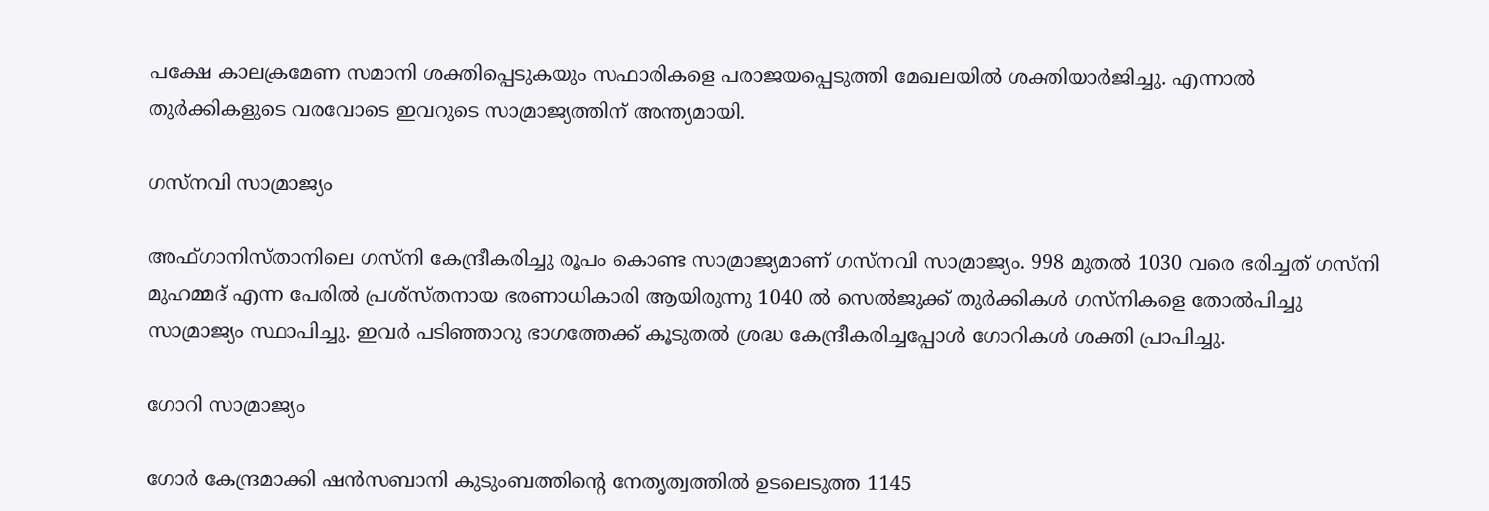പക്ഷേ കാലക്രമേണ സമാനി ശക്തിപ്പെടുകയും സഫാരികളെ പരാജയപ്പെടുത്തി മേഖലയില്‍ ശക്തിയാര്‍ജിച്ചു. എന്നാല്‍ തുര്‍ക്കികളുടെ വരവോടെ ഇവറുടെ സാമ്രാജ്യത്തിന് അന്ത്യമായി.

ഗസ്‌നവി സാമ്രാജ്യം

അഫ്ഗാനിസ്താനിലെ ഗസ്‌നി കേന്ദ്രീകരിച്ചു രൂപം കൊണ്ട സാമ്രാജ്യമാണ് ഗസ്‌നവി സാമ്രാജ്യം. 998 മുതല്‍ 1030 വരെ ഭരിച്ചത് ഗസ്‌നി മുഹമ്മദ് എന്ന പേരില്‍ പ്രശ്‌സ്തനായ ഭരണാധികാരി ആയിരുന്നു 1040 ല്‍ സെല്‍ജുക്ക് തുര്‍ക്കികള്‍ ഗസ്‌നികളെ തോല്‍പിച്ചു സാമ്രാജ്യം സ്ഥാപിച്ചു. ഇവര്‍ പടിഞ്ഞാറു ഭാഗത്തേക്ക് കൂടുതല്‍ ശ്രദ്ധ കേന്ദ്രീകരിച്ചപ്പോള്‍ ഗോറികള്‍ ശക്തി പ്രാപിച്ചു.

ഗോറി സാമ്രാജ്യം

ഗോര്‍ കേന്ദ്രമാക്കി ഷന്‍സബാനി കുടുംബത്തിന്റെ നേതൃത്വത്തില്‍ ഉടലെടുത്ത 1145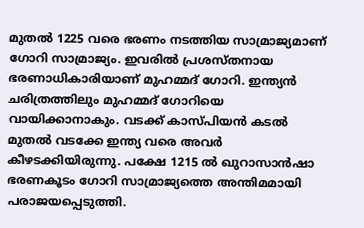മുതല്‍ 1225 വരെ ഭരണം നടത്തിയ സാമ്രാജ്യമാണ് ഗോറി സാമ്രാജ്യം. ഇവരില്‍ പ്രശസ്തനായ ഭരണാധികാരിയാണ് മുഹമ്മദ് ഗോറി. ഇന്ത്യന്‍ ചരിത്രത്തിലും മുഹമ്മദ് ഗോറിയെ വായിക്കാനാകും. വടക്ക് കാസ്പിയന്‍ കടല്‍ മുതല്‍ വടക്കേ ഇന്ത്യ വരെ അവര്‍ കീഴടക്കിയിരുന്നു. പക്ഷേ 1215 ല്‍ ഖുറാസാന്‍ഷാ ഭരണകൂടം ഗോറി സാമ്രാജ്യത്തെ അന്തിമമായി പരാജയപ്പെടുത്തി.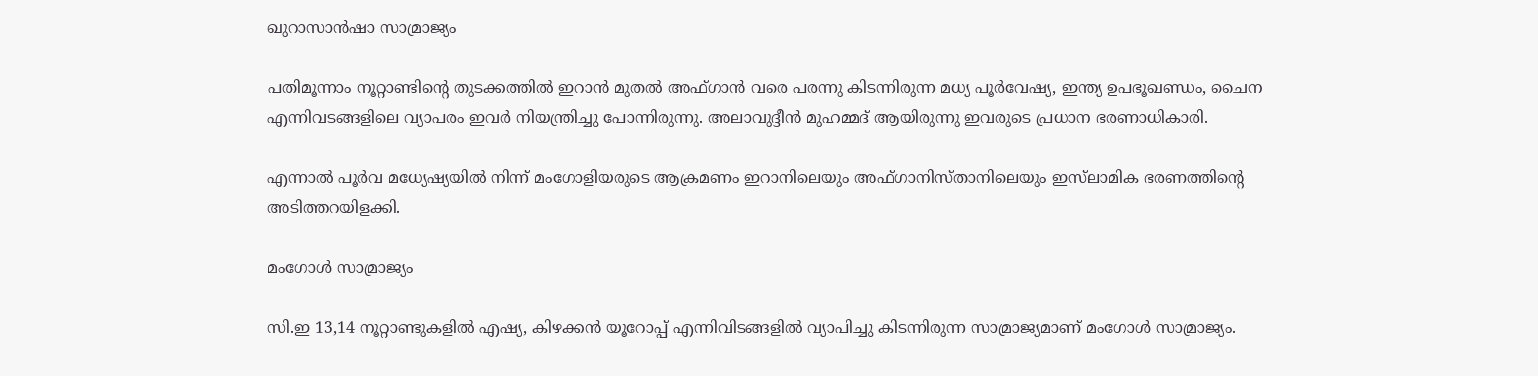ഖുറാസാന്‍ഷാ സാമ്രാജ്യം

പതിമൂന്നാം നൂറ്റാണ്ടിന്റെ തുടക്കത്തില്‍ ഇറാന്‍ മുതല്‍ അഫ്ഗാന്‍ വരെ പരന്നു കിടന്നിരുന്ന മധ്യ പൂര്‍വേഷ്യ, ഇന്ത്യ ഉപഭൂഖണ്ഡം, ചൈന എന്നിവടങ്ങളിലെ വ്യാപരം ഇവര്‍ നിയന്ത്രിച്ചു പോന്നിരുന്നു. അലാവുദ്ദീന്‍ മുഹമ്മദ് ആയിരുന്നു ഇവരുടെ പ്രധാന ഭരണാധികാരി.

എന്നാല്‍ പൂര്‍വ മധ്യേഷ്യയില്‍ നിന്ന് മംഗോളിയരുടെ ആക്രമണം ഇറാനിലെയും അഫ്ഗാനിസ്താനിലെയും ഇസ്‌ലാമിക ഭരണത്തിന്റെ അടിത്തറയിളക്കി.

മംഗോള്‍ സാമ്രാജ്യം

സി.ഇ 13,14 നൂറ്റാണ്ടുകളില്‍ എഷ്യ, കിഴക്കന്‍ യൂറോപ്പ് എന്നിവിടങ്ങളില്‍ വ്യാപിച്ചു കിടന്നിരുന്ന സാമ്രാജ്യമാണ് മംഗോള്‍ സാമ്രാജ്യം.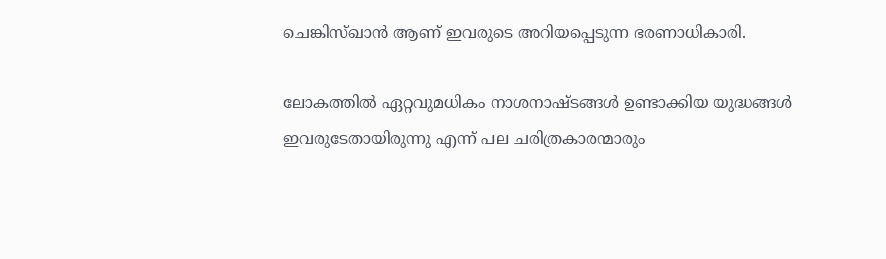ചെങ്കിസ്ഖാന്‍ ആണ് ഇവരുടെ അറിയപ്പെടുന്ന ഭരണാധികാരി.

ലോകത്തില്‍ ഏറ്റവുമധികം നാശനാഷ്ടങ്ങള്‍ ഉണ്ടാക്കിയ യുദ്ധങ്ങള്‍ ഇവരുടേതായിരുന്നു എന്ന് പല ചരിത്രകാരന്മാരും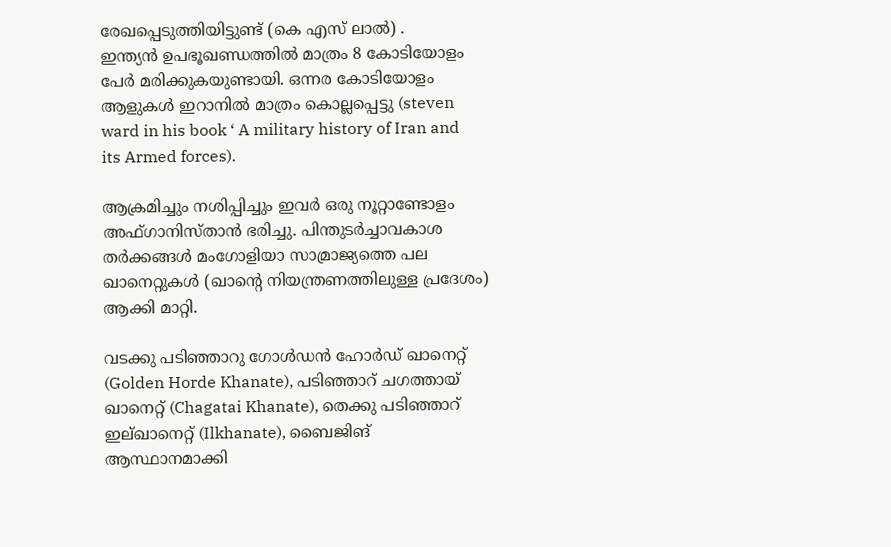രേഖപ്പെടുത്തിയിട്ടുണ്ട് (കെ എസ് ലാല്‍) .
ഇന്ത്യന്‍ ഉപഭൂഖണ്ഡത്തില്‍ മാത്രം 8 കോടിയോളം പേര്‍ മരിക്കുകയുണ്ടായി. ഒന്നര കോടിയോളം ആളുകള്‍ ഇറാനില്‍ മാത്രം കൊല്ലപ്പെട്ടു (steven ward in his book ‘ A military history of Iran and its Armed forces).

ആക്രമിച്ചും നശിപ്പിച്ചും ഇവര്‍ ഒരു നൂറ്റാണ്ടോളം അഫ്ഗാനിസ്താന്‍ ഭരിച്ചു. പിന്തുടര്‍ച്ചാവകാശ തര്‍ക്കങ്ങള്‍ മംഗോളിയാ സാമ്രാജ്യത്തെ പല ഖാനെറ്റുകള്‍ (ഖാന്റെ നിയന്ത്രണത്തിലുള്ള പ്രദേശം) ആക്കി മാറ്റി.

വടക്കു പടിഞ്ഞാറു ഗോള്‍ഡന്‍ ഹോര്‍ഡ് ഖാനെറ്റ് (Golden Horde Khanate), പടിഞ്ഞാറ് ചഗത്തായ് ഖാനെറ്റ് (Chagatai Khanate), തെക്കു പടിഞ്ഞാറ് ഇല്ഖാനെറ്റ് (Ilkhanate), ബൈജിങ് ആസ്ഥാനമാക്കി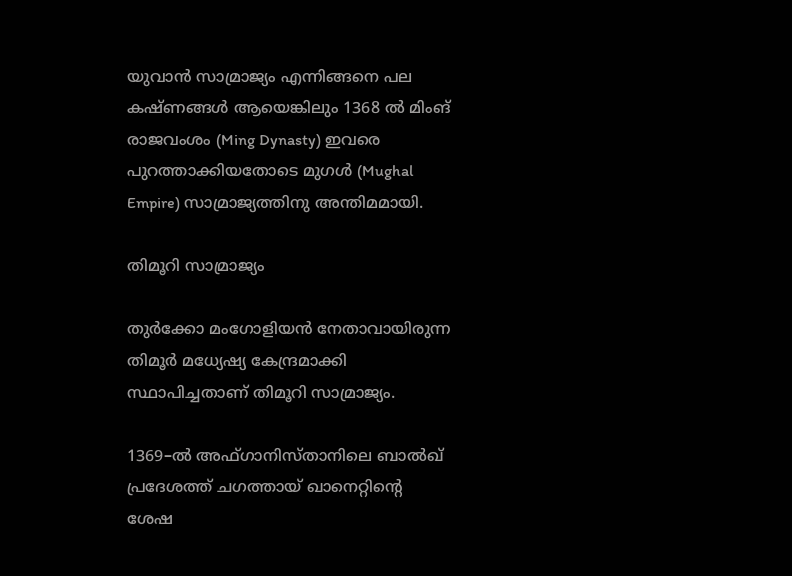യുവാന്‍ സാമ്രാജ്യം എന്നിങ്ങനെ പല കഷ്ണങ്ങള്‍ ആയെങ്കിലും 1368 ല്‍ മിംങ് രാജവംശം (Ming Dynasty) ഇവരെ പുറത്താക്കിയതോടെ മുഗള്‍ (Mughal Empire) സാമ്രാജ്യത്തിനു അന്തിമമായി.

തിമൂറി സാമ്രാജ്യം

തുര്‍ക്കോ മംഗോളിയന്‍ നേതാവായിരുന്ന തിമൂര്‍ മധ്യേഷ്യ കേന്ദ്രമാക്കി സ്ഥാപിച്ചതാണ് തിമൂറി സാമ്രാജ്യം.

1369–ല്‍ അഫ്ഗാനിസ്താനിലെ ബാല്‍ഖ് പ്രദേശത്ത് ചഗത്തായ് ഖാനെറ്റിന്റെ ശേഷ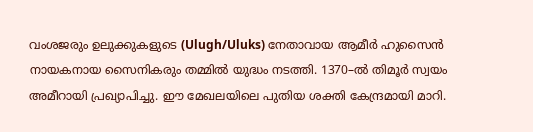വംശജരും ഉലുക്കുകളുടെ (Ulugh/Uluks) നേതാവായ ആമീര്‍ ഹുസൈന്‍ നായകനായ സൈനികരും തമ്മില്‍ യുദ്ധം നടത്തി. 1370–ല്‍ തിമൂര്‍ സ്വയം അമീറായി പ്രഖ്യാപിച്ചു. ഈ മേഖലയിലെ പുതിയ ശക്തി കേന്ദ്രമായി മാറി.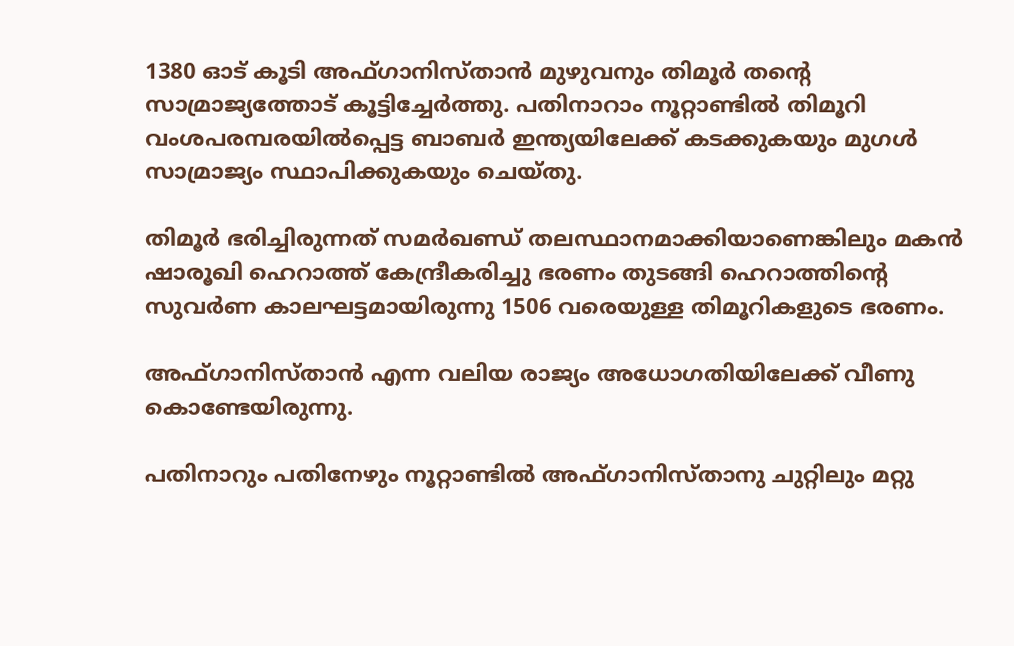1380 ഓട് കൂടി അഫ്ഗാനിസ്താന്‍ മുഴുവനും തിമൂര്‍ തന്റെ സാമ്രാജ്യത്തോട് കൂട്ടിച്ചേര്‍ത്തു. പതിനാറാം നൂറ്റാണ്ടില്‍ തിമൂറി വംശപരമ്പരയില്‍പ്പെട്ട ബാബര്‍ ഇന്ത്യയിലേക്ക് കടക്കുകയും മുഗള്‍ സാമ്രാജ്യം സ്ഥാപിക്കുകയും ചെയ്തു.

തിമൂര്‍ ഭരിച്ചിരുന്നത് സമര്‍ഖണ്ഡ് തലസ്ഥാനമാക്കിയാണെങ്കിലും മകന്‍ ഷാരൂഖി ഹെറാത്ത് കേന്ദ്രീകരിച്ചു ഭരണം തുടങ്ങി ഹെറാത്തിന്റെ സുവര്‍ണ കാലഘട്ടമായിരുന്നു 1506 വരെയുള്ള തിമൂറികളുടെ ഭരണം.

അഫ്ഗാനിസ്താന്‍ എന്ന വലിയ രാജ്യം അധോഗതിയിലേക്ക് വീണു കൊണ്ടേയിരുന്നു.

പതിനാറും പതിനേഴും നൂറ്റാണ്ടില്‍ അഫ്ഗാനിസ്താനു ചുറ്റിലും മറ്റു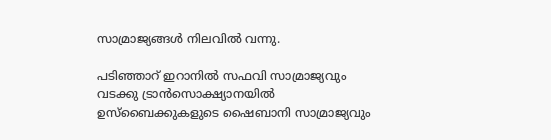സാമ്രാജ്യങ്ങള്‍ നിലവില്‍ വന്നു.

പടിഞ്ഞാറ് ഇറാനില്‍ സഫവി സാമ്രാജ്യവും വടക്കു ട്രാന്‍സൊക്ഷ്യാനയില്‍ ഉസ്‌ബൈക്കുകളുടെ ഷൈബാനി സാമ്രാജ്യവും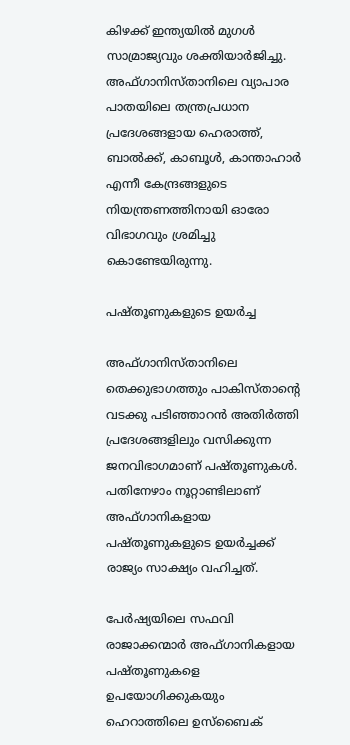കിഴക്ക് ഇന്ത്യയില്‍ മുഗള്‍ സാമ്രാജ്യവും ശക്തിയാര്‍ജിച്ചു. അഫ്ഗാനിസ്താനിലെ വ്യാപാര പാതയിലെ തന്ത്രപ്രധാന പ്രദേശങ്ങളായ ഹെരാത്ത്, ബാല്‍ക്ക്, കാബൂള്‍, കാന്താഹാര്‍ എന്നീ കേന്ദ്രങ്ങളുടെ നിയന്ത്രണത്തിനായി ഓരോ വിഭാഗവും ശ്രമിച്ചു കൊണ്ടേയിരുന്നു.

പഷ്തൂണുകളുടെ ഉയര്‍ച്ച

അഫ്ഗാനിസ്താനിലെ തെക്കുഭാഗത്തും പാകിസ്താന്റെ വടക്കു പടിഞ്ഞാറന്‍ അതിര്‍ത്തി പ്രദേശങ്ങളിലും വസിക്കുന്ന ജനവിഭാഗമാണ് പഷ്തൂണുകള്‍. പതിനേഴാം നൂറ്റാണ്ടിലാണ് അഫ്ഗാനികളായ പഷ്തൂണുകളുടെ ഉയര്‍ച്ചക്ക് രാജ്യം സാക്ഷ്യം വഹിച്ചത്.

പേര്‍ഷ്യയിലെ സഫവി രാജാക്കന്മാര്‍ അഫ്ഗാനികളായ പഷ്തൂണുകളെ ഉപയോഗിക്കുകയും ഹെറാത്തിലെ ഉസ്‌ബൈക്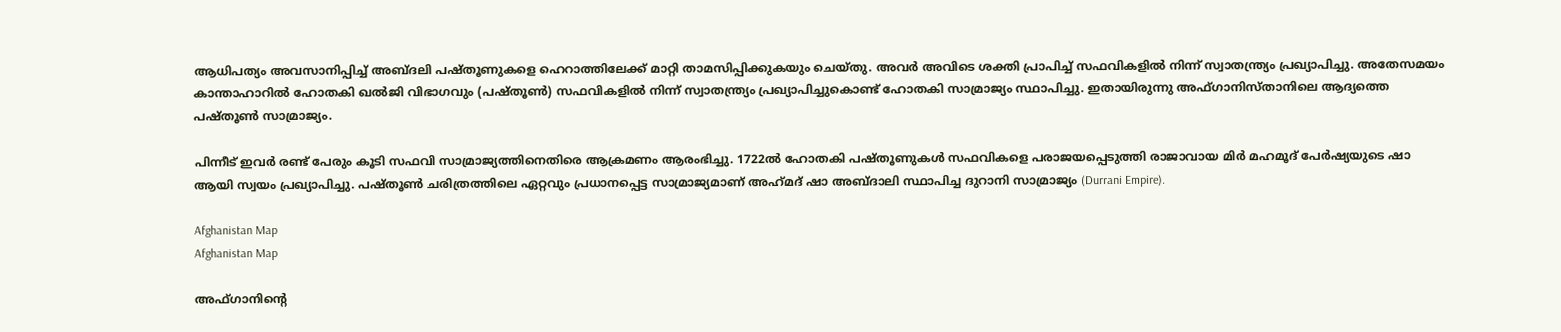ആധിപത്യം അവസാനിപ്പിച്ച് അബ്ദലി പഷ്തൂണുകളെ ഹെറാത്തിലേക്ക് മാറ്റി താമസിപ്പിക്കുകയും ചെയ്തു. അവര്‍ അവിടെ ശക്തി പ്രാപിച്ച് സഫവികളില്‍ നിന്ന് സ്വാതന്ത്ര്യം പ്രഖ്യാപിച്ചു. അതേസമയം കാന്താഹാറില്‍ ഹോതകി ഖല്‍ജി വിഭാഗവും (പഷ്തൂണ്‍) സഫവികളില്‍ നിന്ന് സ്വാതന്ത്ര്യം പ്രഖ്യാപിച്ചുകൊണ്ട് ഹോതകി സാമ്രാജ്യം സ്ഥാപിച്ചു. ഇതായിരുന്നു അഫ്ഗാനിസ്താനിലെ ആദ്യത്തെ പഷ്തൂണ്‍ സാമ്രാജ്യം.

പിന്നീട് ഇവര്‍ രണ്ട് പേരും കൂടി സഫവി സാമ്രാജ്യത്തിനെതിരെ ആക്രമണം ആരംഭിച്ചു. 1722ല്‍ ഹോതകി പഷ്തൂണുകള്‍ സഫവികളെ പരാജയപ്പെടുത്തി രാജാവായ മിര്‍ മഹമൂദ് പേര്‍ഷ്യയുടെ ഷാ ആയി സ്വയം പ്രഖ്യാപിച്ചു. പഷ്തൂണ്‍ ചരിത്രത്തിലെ ഏറ്റവും പ്രധാനപ്പെട്ട സാമ്രാജ്യമാണ് അഹ്‌മദ് ഷാ അബ്ദാലി സ്ഥാപിച്ച ദുറാനി സാമ്രാജ്യം (Durrani Empire).

Afghanistan Map
Afghanistan Map

അഫ്ഗാനിന്റെ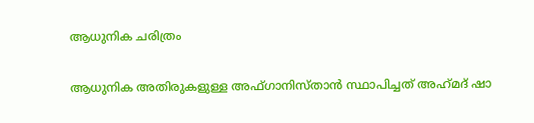ആധുനിക ചരിത്രം

ആധുനിക അതിരുകളുള്ള അഫ്ഗാനിസ്താന്‍ സ്ഥാപിച്ചത് അഹ്‌മദ് ഷാ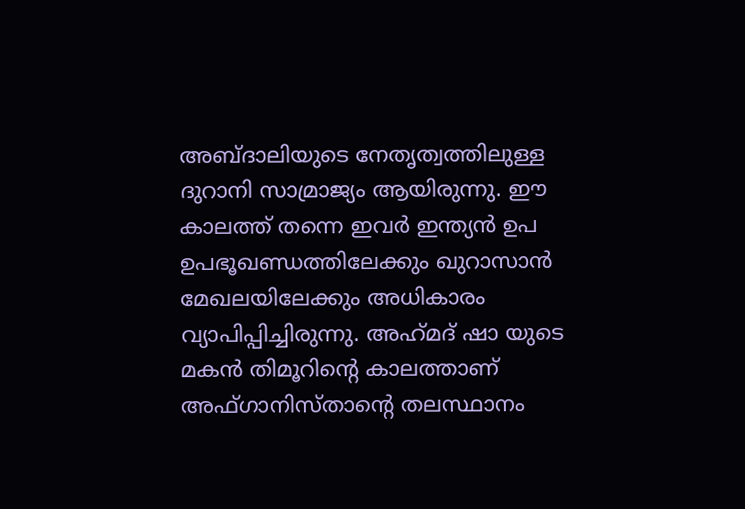അബ്ദാലിയുടെ നേതൃത്വത്തിലുള്ള ദുറാനി സാമ്രാജ്യം ആയിരുന്നു. ഈ കാലത്ത് തന്നെ ഇവര്‍ ഇന്ത്യന്‍ ഉപ ഉപഭൂഖണ്ഡത്തിലേക്കും ഖുറാസാന്‍ മേഖലയിലേക്കും അധികാരം വ്യാപിപ്പിച്ചിരുന്നു. അഹ്‌മദ് ഷാ യുടെ മകന്‍ തിമൂറിന്റെ കാലത്താണ് അഫ്ഗാനിസ്താന്റെ തലസ്ഥാനം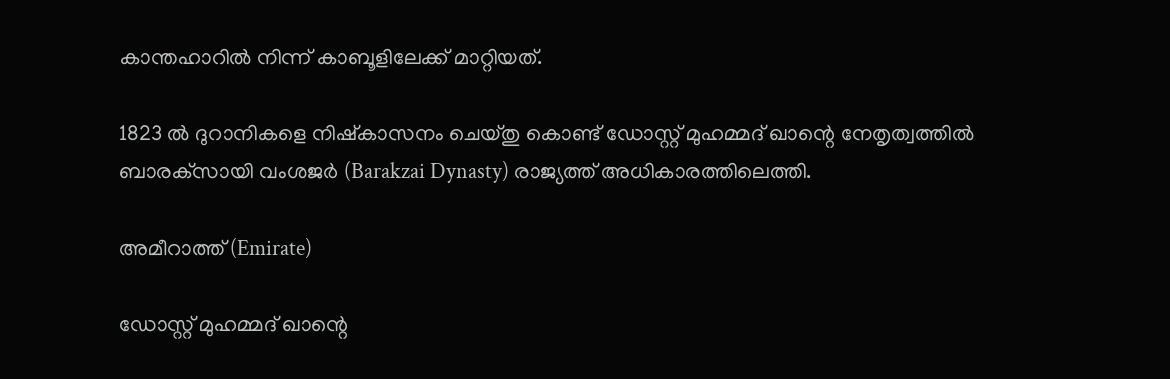കാന്തഹാറില്‍ നിന്ന് കാബൂളിലേക്ക് മാറ്റിയത്.

1823 ല്‍ ദുറാനികളെ നിഷ്‌കാസനം ചെയ്തു കൊണ്ട് ഡോസ്റ്റ് മുഹമ്മദ് ഖാന്റെ നേതൃത്വത്തില്‍ ബാരക്‌സായി വംശജര്‍ (Barakzai Dynasty) രാജ്യത്ത് അധികാരത്തിലെത്തി.

അമീറാത്ത് (Emirate)

ഡോസ്റ്റ് മുഹമ്മദ് ഖാന്റെ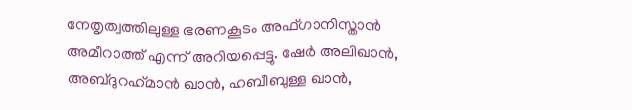നേതൃത്വത്തിലുള്ള ഭരണകൂടം അഫ്ഗാനിസ്താന്‍ അമീറാത്ത് എന്ന് അറിയപ്പെട്ടു. ഷേര്‍ അലിഖാന്‍, അബ്ദുറഹ്‌മാന്‍ ഖാന്‍, ഹബീബുള്ള ഖാന്‍,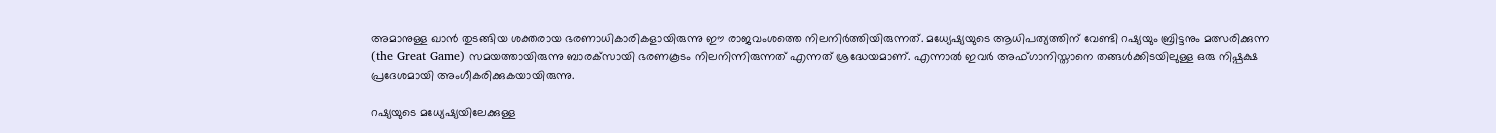അമാനുള്ള ഖാന്‍ തുടങ്ങിയ ശക്തരായ ഭരണാധികാരികളായിരുന്നു ഈ രാജവംശത്തെ നിലനിര്‍ത്തിയിരുന്നത്. മധ്യേഷ്യയുടെ ആധിപത്യത്തിന് വേണ്ടി റഷ്യയും ബ്രിട്ടനും മത്സരിക്കുന്ന (the Great Game) സമയത്തായിരുന്നു ബാരക്‌സായി ഭരണകൂടം നിലനിന്നിരുന്നത് എന്നത് ശ്രദ്ധേയമാണ്. എന്നാല്‍ ഇവര്‍ അഫ്ഗാനിസ്താനെ തങ്ങള്‍ക്കിടയിലുള്ള ഒരു നിഷ്പക്ഷ പ്രദേശമായി അംഗീകരിക്കുകയായിരുന്നു.

റഷ്യയുടെ മധ്യേഷ്യയിലേക്കുള്ള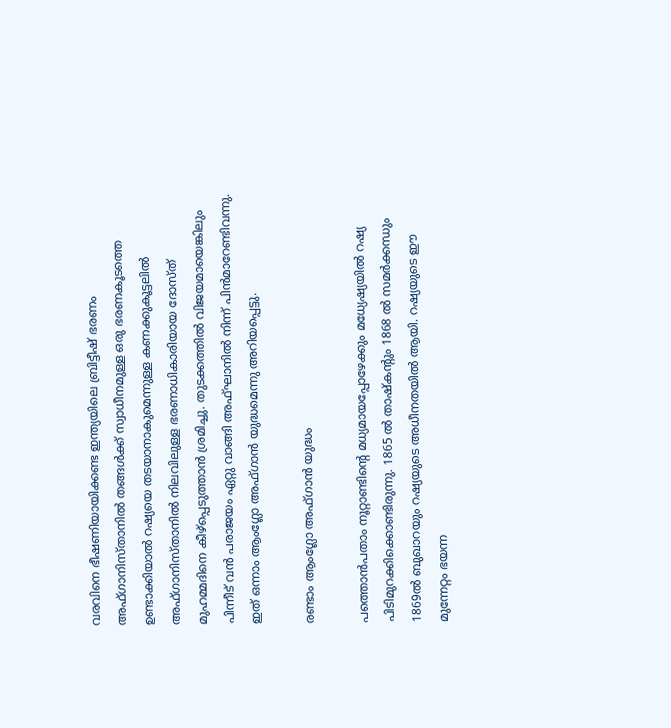വരവിനെ ഭീഷണിയായിക്കണ്ട ഇന്ത്യയിലെ ബ്രിട്ടീഷ് ഭരണം അഫ്ഗാനിസ്താനില്‍ തങ്ങള്‍ക്ക് സ്വാധീനമുള്ള ഒരു ഭരണകൂടത്തെ ഉണ്ടാക്കിയാല്‍ റഷ്യയെ തടയാനാകുമെന്നുള്ള കണക്കുകൂട്ടലില്‍ അഫ്ഗാനിസ്താനില്‍ നിലവിലുള്ള ഭരണാധികാരിയായ ദോസ്ത് മുഹമ്മദിനെ കീഴ്‌പ്പെടുത്താന്‍ ശ്രമിച്ചു. തുടക്കത്തില്‍ വിജയമായെങ്കിലും പിന്നീട് വന്‍ പരാജയം ഏറ്റു വാങ്ങി അഫ്ഘാനില്‍ നിന്ന് പിന്‍മാറേണ്ടിവന്നു. ഇത് ഒന്നാം ആംഗ്ലോ അഫ്ഗാന്‍ യുദ്ധമെന്നു അറിയപ്പെട്ടു.

രണ്ടാം ആംഗ്ലോ അഫ്ഗാന്‍ യുദ്ധം

പത്തൊന്‍പതാം നൂറ്റാണ്ടിന്റെ മധ്യമായപ്പോഴേക്കും മധ്യേഷ്യയില്‍ റഷ്യ പിടിമുറക്കിക്കൊണ്ടിരുന്നു. 1865 ല്‍ താഷ്‌കന്റും 1868 ല്‍ സമര്‍ക്കന്ധും 1869ല്‍ ബുഖാറയും റഷ്യയുടെ അധീനതയില്‍ ആയി. റഷ്യയുടെ ഈ മുന്നേറ്റം ഭയന്ന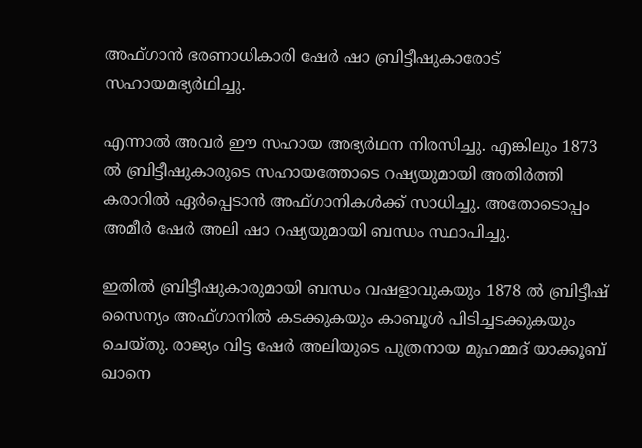അഫ്ഗാന്‍ ഭരണാധികാരി ഷേര്‍ ഷാ ബ്രിട്ടീഷുകാരോട് സഹായമഭ്യര്‍ഥിച്ചു.

എന്നാല്‍ അവര്‍ ഈ സഹായ അഭ്യര്‍ഥന നിരസിച്ചു. എങ്കിലും 1873 ല്‍ ബ്രിട്ടീഷുകാരുടെ സഹായത്തോടെ റഷ്യയുമായി അതിര്‍ത്തി കരാറില്‍ ഏര്‍പ്പെടാന്‍ അഫ്ഗാനികള്‍ക്ക് സാധിച്ചു. അതോടൊപ്പം അമീര്‍ ഷേര്‍ അലി ഷാ റഷ്യയുമായി ബന്ധം സ്ഥാപിച്ചു.

ഇതില്‍ ബ്രിട്ടീഷുകാരുമായി ബന്ധം വഷളാവുകയും 1878 ല്‍ ബ്രിട്ടീഷ് സൈന്യം അഫ്ഗാനില്‍ കടക്കുകയും കാബൂള്‍ പിടിച്ചടക്കുകയും ചെയ്തു. രാജ്യം വിട്ട ഷേര്‍ അലിയുടെ പുത്രനായ മുഹമ്മദ് യാക്കൂബ് ഖാനെ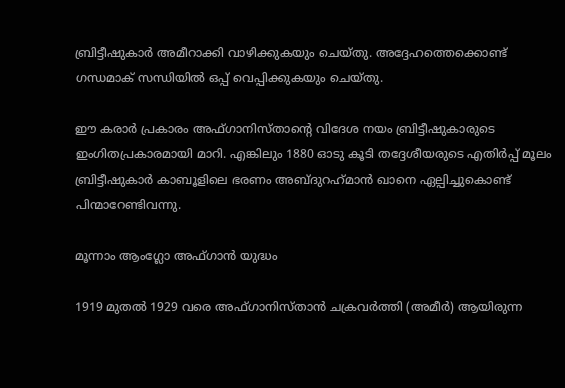ബ്രിട്ടീഷുകാര്‍ അമീറാക്കി വാഴിക്കുകയും ചെയ്തു. അദ്ദേഹത്തെക്കൊണ്ട് ഗന്ധമാക് സന്ധിയില്‍ ഒപ്പ് വെപ്പിക്കുകയും ചെയ്തു.

ഈ കരാര്‍ പ്രകാരം അഫ്ഗാനിസ്താന്റെ വിദേശ നയം ബ്രിട്ടീഷുകാരുടെ ഇംഗിതപ്രകാരമായി മാറി. എങ്കിലും 1880 ഓടു കൂടി തദ്ദേശീയരുടെ എതിര്‍പ്പ് മൂലം ബ്രിട്ടീഷുകാര്‍ കാബൂളിലെ ഭരണം അബ്ദുറഹ്‌മാന്‍ ഖാനെ ഏല്പിച്ചുകൊണ്ട് പിന്മാറേണ്ടിവന്നു.

മൂന്നാം ആംഗ്ലോ അഫ്ഗാന്‍ യുദ്ധം

1919 മുതല്‍ 1929 വരെ അഫ്ഗാനിസ്താന്‍ ചക്രവര്‍ത്തി (അമീര്‍) ആയിരുന്ന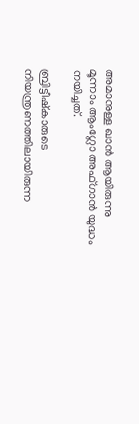അമാനുള്ള ഖാന്‍ ആയിരുന്നു മൂന്നാം ആംഗ്ലോ അഫ്ഗാന്‍ യുദ്ധം നയിച്ചത്.

ബ്രിട്ടീഷ്‌കാരുടെ നിയന്ത്രണത്തിലായിരുന്ന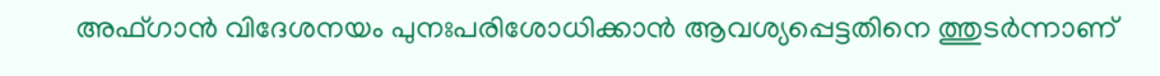അഫ്ഗാന്‍ വിദേശനയം പുനഃപരിശോധിക്കാന്‍ ആവശ്യപ്പെട്ടതിനെ ത്തുടര്‍ന്നാണ്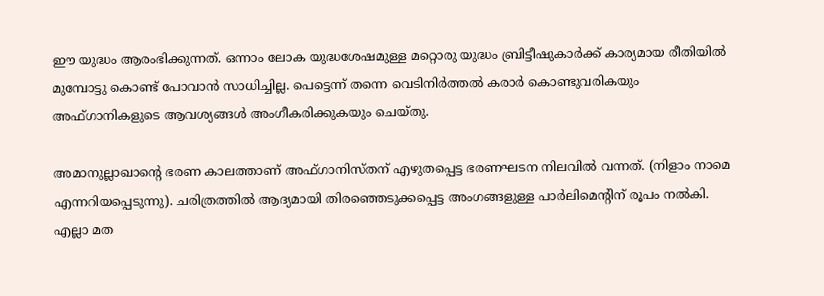ഈ യുദ്ധം ആരംഭിക്കുന്നത്. ഒന്നാം ലോക യുദ്ധശേഷമുള്ള മറ്റൊരു യുദ്ധം ബ്രിട്ടീഷുകാര്‍ക്ക് കാര്യമായ രീതിയില്‍ മുമ്പോട്ടു കൊണ്ട് പോവാന്‍ സാധിച്ചില്ല. പെട്ടെന്ന് തന്നെ വെടിനിര്‍ത്തല്‍ കരാര്‍ കൊണ്ടുവരികയും അഫ്ഗാനികളുടെ ആവശ്യങ്ങള്‍ അംഗീകരിക്കുകയും ചെയ്തു.

അമാനുല്ലാഖാന്റെ ഭരണ കാലത്താണ് അഫ്ഗാനിസ്തന് എഴുതപ്പെട്ട ഭരണഘടന നിലവില്‍ വന്നത്. (നിളാം നാമെ എന്നറിയപ്പെടുന്നു). ചരിത്രത്തില്‍ ആദ്യമായി തിരഞ്ഞെടുക്കപ്പെട്ട അംഗങ്ങളുള്ള പാര്‍ലിമെന്റിന് രൂപം നല്‍കി. എല്ലാ മത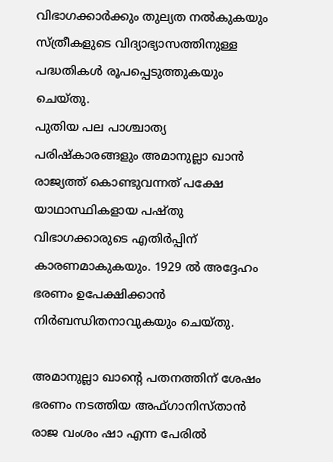വിഭാഗക്കാര്‍ക്കും തുല്യത നല്‍കുകയും സ്ത്രീകളുടെ വിദ്യാഭ്യാസത്തിനുള്ള പദ്ധതികള്‍ രൂപപ്പെടുത്തുകയും ചെയ്തു.
പുതിയ പല പാശ്ചാത്യ പരിഷ്‌കാരങ്ങളും അമാനുല്ലാ ഖാന്‍ രാജ്യത്ത് കൊണ്ടുവന്നത് പക്ഷേ യാഥാസ്ഥികളായ പഷ്തു വിഭാഗക്കാരുടെ എതിര്‍പ്പിന് കാരണമാകുകയും. 1929 ല്‍ അദ്ദേഹം ഭരണം ഉപേക്ഷിക്കാന്‍ നിര്‍ബന്ധിതനാവുകയും ചെയ്തു.

അമാനുല്ലാ ഖാന്റെ പതനത്തിന് ശേഷം ഭരണം നടത്തിയ അഫ്ഗാനിസ്താന്‍ രാജ വംശം ഷാ എന്ന പേരില്‍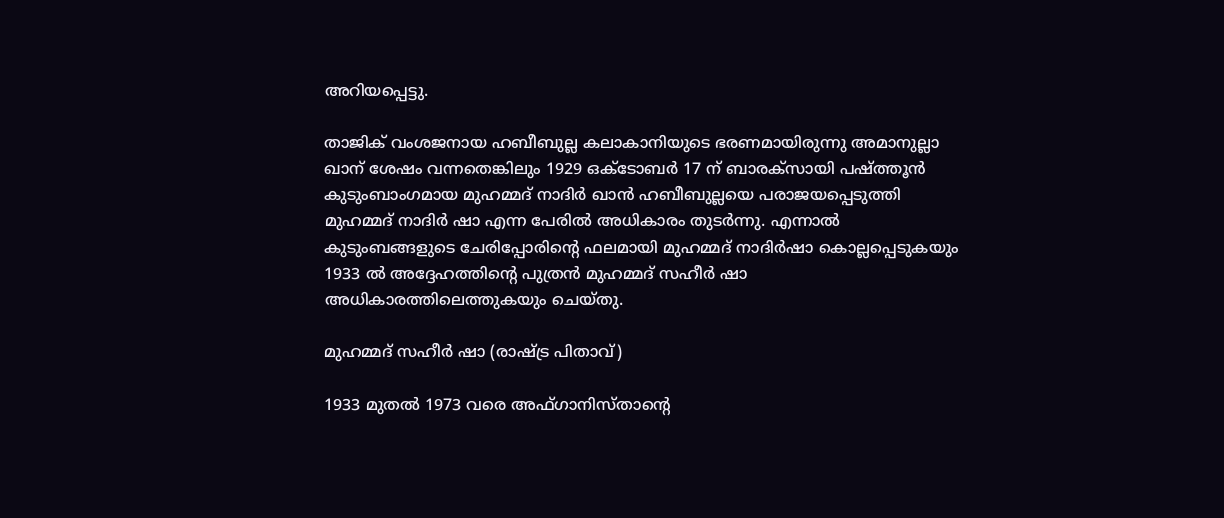അറിയപ്പെട്ടു.

താജിക് വംശജനായ ഹബീബുല്ല കലാകാനിയുടെ ഭരണമായിരുന്നു അമാനുല്ലാ ഖാന് ശേഷം വന്നതെങ്കിലും 1929 ഒക്ടോബര്‍ 17 ന് ബാരക്‌സായി പഷ്ത്തൂന്‍ കുടുംബാംഗമായ മുഹമ്മദ് നാദിര്‍ ഖാന്‍ ഹബീബുല്ലയെ പരാജയപ്പെടുത്തി മുഹമ്മദ് നാദിര്‍ ഷാ എന്ന പേരില്‍ അധികാരം തുടര്‍ന്നു. എന്നാല്‍ കുടുംബങ്ങളുടെ ചേരിപ്പോരിന്റെ ഫലമായി മുഹമ്മദ് നാദിര്‍ഷാ കൊല്ലപ്പെടുകയും 1933 ല്‍ അദ്ദേഹത്തിന്റെ പുത്രന്‍ മുഹമ്മദ് സഹീര്‍ ഷാ അധികാരത്തിലെത്തുകയും ചെയ്തു.

മുഹമ്മദ് സഹീര്‍ ഷാ (രാഷ്ട്ര പിതാവ്)

1933 മുതല്‍ 1973 വരെ അഫ്ഗാനിസ്താന്റെ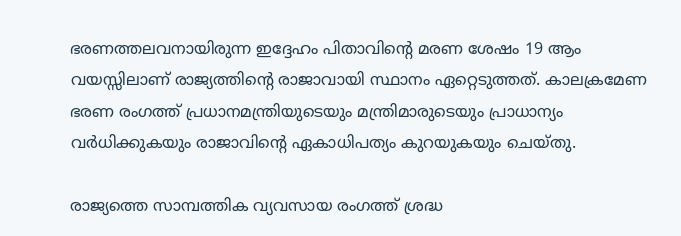ഭരണത്തലവനായിരുന്ന ഇദ്ദേഹം പിതാവിന്റെ മരണ ശേഷം 19 ആം വയസ്സിലാണ് രാജ്യത്തിന്റെ രാജാവായി സ്ഥാനം ഏറ്റെടുത്തത്. കാലക്രമേണ ഭരണ രംഗത്ത് പ്രധാനമന്ത്രിയുടെയും മന്ത്രിമാരുടെയും പ്രാധാന്യം വര്‍ധിക്കുകയും രാജാവിന്റെ ഏകാധിപത്യം കുറയുകയും ചെയ്തു.

രാജ്യത്തെ സാമ്പത്തിക വ്യവസായ രംഗത്ത് ശ്രദ്ധ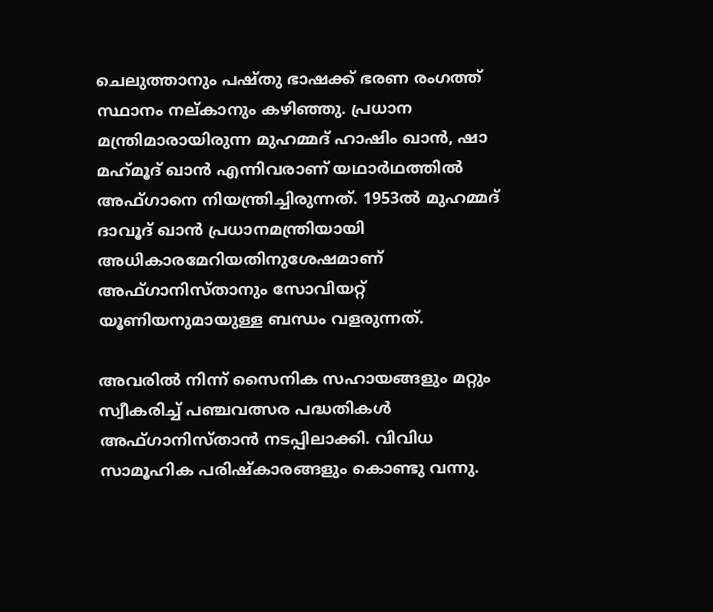ചെലുത്താനും പഷ്തു ഭാഷക്ക് ഭരണ രംഗത്ത് സ്ഥാനം നല്കാനും കഴിഞ്ഞു. പ്രധാന മന്ത്രിമാരായിരുന്ന മുഹമ്മദ് ഹാഷിം ഖാന്‍, ഷാ മഹ്‌മൂദ് ഖാന്‍ എന്നിവരാണ് യഥാര്‍ഥത്തില്‍ അഫ്ഗാനെ നിയന്ത്രിച്ചിരുന്നത്. 1953ല്‍ മുഹമ്മദ് ദാവൂദ് ഖാന്‍ പ്രധാനമന്ത്രിയായി അധികാരമേറിയതിനുശേഷമാണ് അഫ്ഗാനിസ്താനും സോവിയറ്റ് യൂണിയനുമായുള്ള ബന്ധം വളരുന്നത്.

അവരില്‍ നിന്ന് സൈനിക സഹായങ്ങളും മറ്റും സ്വീകരിച്ച് പഞ്ചവത്സര പദ്ധതികള്‍ അഫ്ഗാനിസ്താന്‍ നടപ്പിലാക്കി. വിവിധ സാമൂഹിക പരിഷ്‌കാരങ്ങളും കൊണ്ടു വന്നു.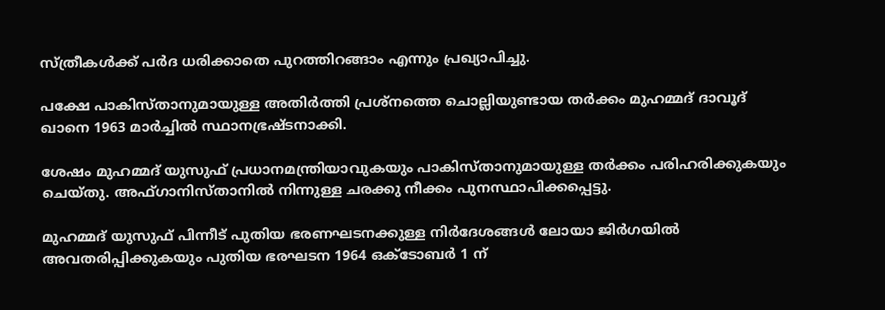സ്ത്രീകള്‍ക്ക് പര്‍ദ ധരിക്കാതെ പുറത്തിറങ്ങാം എന്നും പ്രഖ്യാപിച്ചു.

പക്ഷേ പാകിസ്താനുമായുള്ള അതിര്‍ത്തി പ്രശ്‌നത്തെ ചൊല്ലിയുണ്ടായ തര്‍ക്കം മുഹമ്മദ് ദാവൂദ് ഖാനെ 1963 മാര്‍ച്ചില്‍ സ്ഥാനഭ്രഷ്ടനാക്കി.

ശേഷം മുഹമ്മദ് യുസുഫ് പ്രധാനമന്ത്രിയാവുകയും പാകിസ്താനുമായുള്ള തര്‍ക്കം പരിഹരിക്കുകയും ചെയ്തു. അഫ്ഗാനിസ്താനില്‍ നിന്നുള്ള ചരക്കു നീക്കം പുനസ്ഥാപിക്കപ്പെട്ടു.

മുഹമ്മദ് യുസുഫ് പിന്നീട് പുതിയ ഭരണഘടനക്കുള്ള നിര്‍ദേശങ്ങള്‍ ലോയാ ജിര്‍ഗയില്‍ അവതരിപ്പിക്കുകയും പുതിയ ഭരഘടന 1964 ഒക്ടോബര്‍ 1 ന്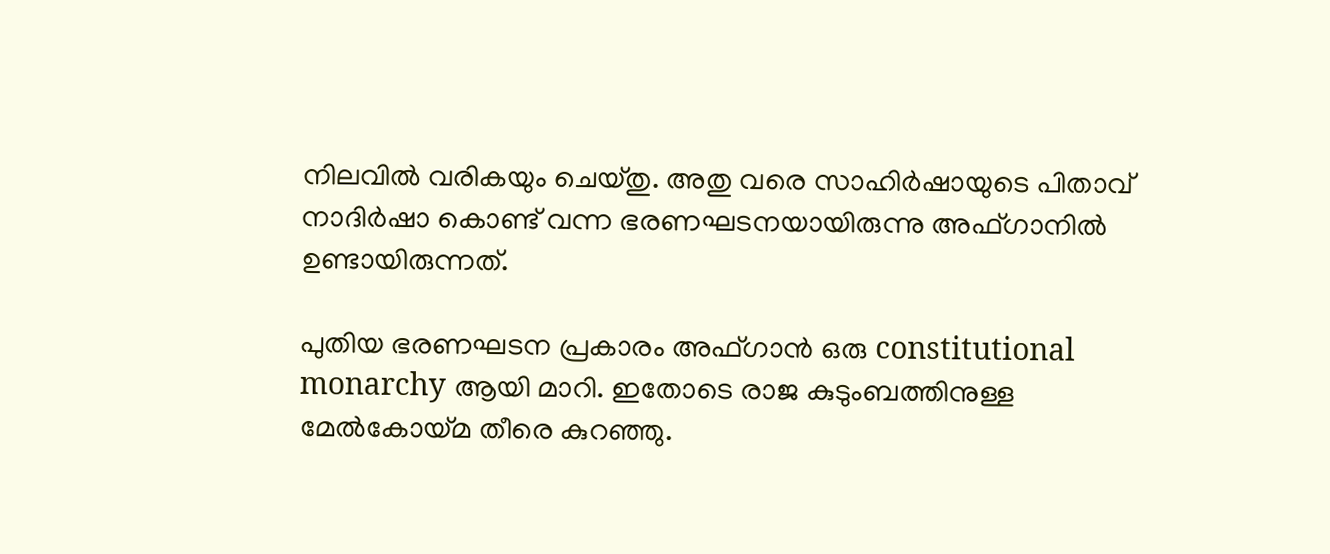നിലവില്‍ വരികയും ചെയ്തു. അതു വരെ സാഹിര്‍ഷായുടെ പിതാവ് നാദിര്‍ഷാ കൊണ്ട് വന്ന ഭരണഘടനയായിരുന്നു അഫ്ഗാനില്‍ ഉണ്ടായിരുന്നത്.

പുതിയ ഭരണഘടന പ്രകാരം അഫ്ഗാന്‍ ഒരു constitutional monarchy ആയി മാറി. ഇതോടെ രാജ കുടുംബത്തിനുള്ള മേല്‍കോയ്മ തീരെ കുറഞ്ഞു.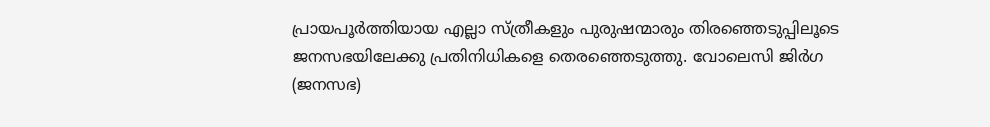പ്രായപൂര്‍ത്തിയായ എല്ലാ സ്ത്രീകളും പുരുഷന്മാരും തിരഞ്ഞെടുപ്പിലൂടെ ജനസഭയിലേക്കു പ്രതിനിധികളെ തെരഞ്ഞെടുത്തു. വോലെസി ജിര്‍ഗ (ജനസഭ)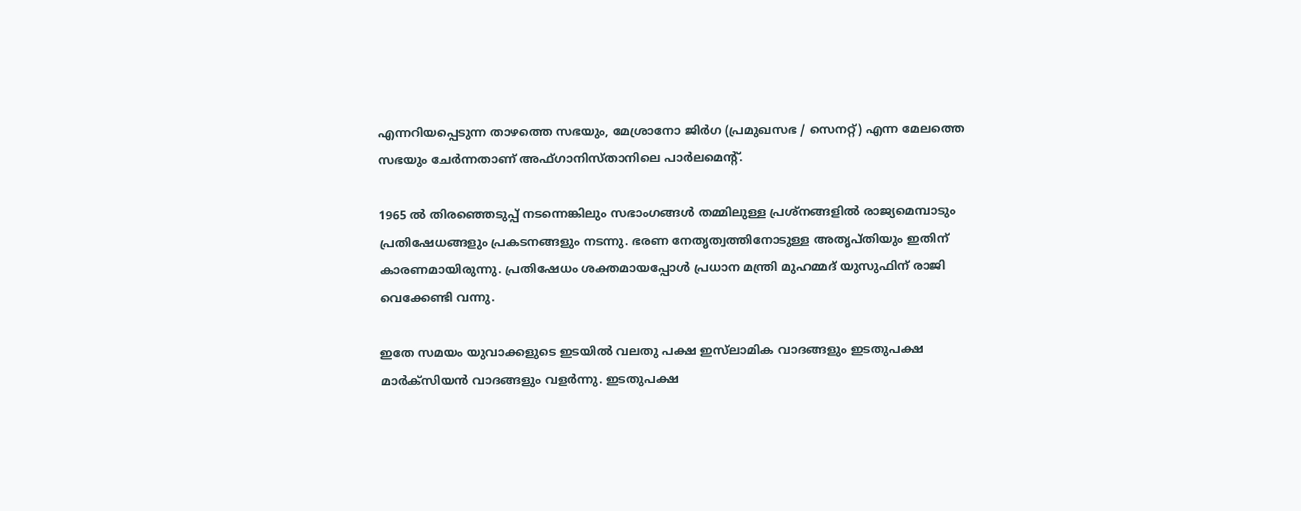എന്നറിയപ്പെടുന്ന താഴത്തെ സഭയും, മേശ്രാനോ ജിര്‍ഗ (പ്രമുഖസഭ / സെനറ്റ്) എന്ന മേലത്തെ സഭയും ചേര്‍ന്നതാണ് അഫ്ഗാനിസ്താനിലെ പാര്‍ലമെന്റ്.

1965 ല്‍ തിരഞ്ഞെടുപ്പ് നടന്നെങ്കിലും സഭാംഗങ്ങള്‍ തമ്മിലുള്ള പ്രശ്‌നങ്ങളില്‍ രാജ്യമെമ്പാടും പ്രതിഷേധങ്ങളും പ്രകടനങ്ങളും നടന്നു. ഭരണ നേതൃത്വത്തിനോടുള്ള അതൃപ്തിയും ഇതിന് കാരണമായിരുന്നു. പ്രതിഷേധം ശക്തമായപ്പോള്‍ പ്രധാന മന്ത്രി മുഹമ്മദ് യുസുഫിന് രാജി വെക്കേണ്ടി വന്നു.

ഇതേ സമയം യുവാക്കളുടെ ഇടയില്‍ വലതു പക്ഷ ഇസ്‌ലാമിക വാദങ്ങളും ഇടതുപക്ഷ മാര്‍ക്‌സിയന്‍ വാദങ്ങളും വളര്‍ന്നു. ഇടതുപക്ഷ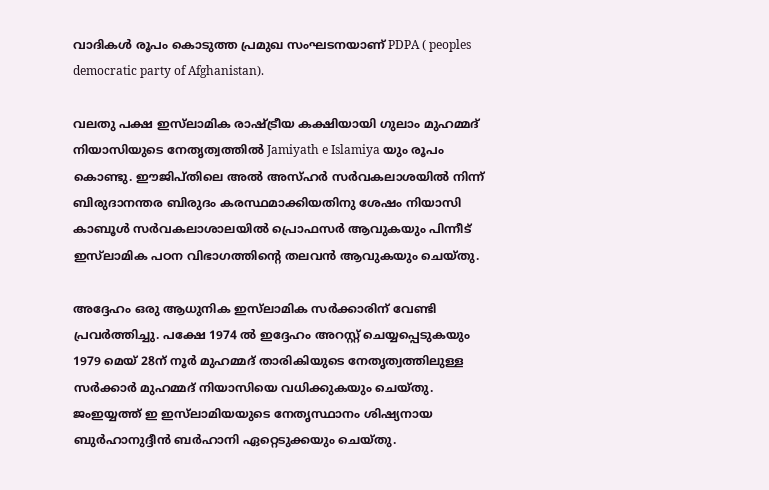വാദികള്‍ രൂപം കൊടുത്ത പ്രമുഖ സംഘടനയാണ് PDPA ( peoples democratic party of Afghanistan).

വലതു പക്ഷ ഇസ്‌ലാമിക രാഷ്ട്രീയ കക്ഷിയായി ഗുലാം മുഹമ്മദ് നിയാസിയുടെ നേതൃത്വത്തില്‍ Jamiyath e Islamiya യും രൂപം കൊണ്ടു. ഈജിപ്തിലെ അല്‍ അസ്ഹര്‍ സര്‍വകലാശയില്‍ നിന്ന് ബിരുദാനന്തര ബിരുദം കരസ്ഥമാക്കിയതിനു ശേഷം നിയാസി കാബൂള്‍ സര്‍വകലാശാലയില്‍ പ്രൊഫസര്‍ ആവുകയും പിന്നീട് ഇസ്‌ലാമിക പഠന വിഭാഗത്തിന്റെ തലവന്‍ ആവുകയും ചെയ്തു.

അദ്ദേഹം ഒരു ആധുനിക ഇസ്‌ലാമിക സര്‍ക്കാരിന് വേണ്ടി പ്രവര്‍ത്തിച്ചു. പക്ഷേ 1974 ല്‍ ഇദ്ദേഹം അറസ്റ്റ് ചെയ്യപ്പെടുകയും 1979 മെയ് 28ന് നൂര്‍ മുഹമ്മദ് താരികിയുടെ നേതൃത്വത്തിലുള്ള സര്‍ക്കാര്‍ മുഹമ്മദ് നിയാസിയെ വധിക്കുകയും ചെയ്തു. ജംഇയ്യത്ത് ഇ ഇസ്‌ലാമിയയുടെ നേതൃസ്ഥാനം ശിഷ്യനായ ബുര്‍ഹാനുദ്ദീന്‍ ബര്‍ഹാനി ഏറ്റെടുക്കയും ചെയ്തു.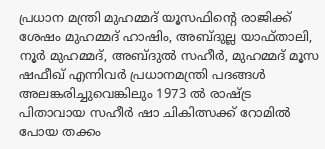പ്രധാന മന്ത്രി മുഹമ്മദ് യൂസഫിന്റെ രാജിക്ക് ശേഷം മുഹമ്മദ് ഹാഷിം, അബ്ദുല്ല യാഫ്താലി, നൂര്‍ മുഹമ്മദ്, അബ്ദുല്‍ സഹീര്‍, മുഹമ്മദ് മൂസ ഷഫീഖ് എന്നിവര്‍ പ്രധാനമന്ത്രി പദങ്ങള്‍ അലങ്കരിച്ചുവെങ്കിലും 1973 ല്‍ രാഷ്ട്ര പിതാവായ സഹീര്‍ ഷാ ചികിത്സക്ക് റോമില്‍ പോയ തക്കം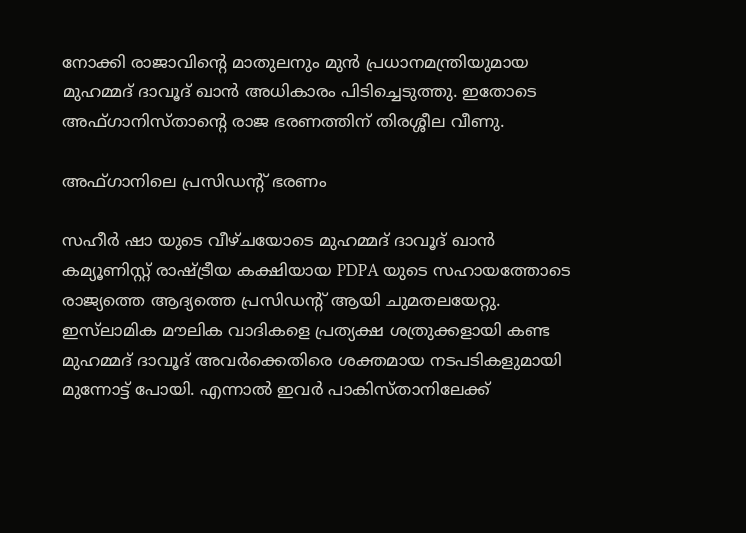നോക്കി രാജാവിന്റെ മാതുലനും മുന്‍ പ്രധാനമന്ത്രിയുമായ മുഹമ്മദ് ദാവൂദ് ഖാന്‍ അധികാരം പിടിച്ചെടുത്തു. ഇതോടെ അഫ്ഗാനിസ്താന്റെ രാജ ഭരണത്തിന് തിരശ്ശീല വീണു.

അഫ്ഗാനിലെ പ്രസിഡന്റ് ഭരണം

സഹീര്‍ ഷാ യുടെ വീഴ്ചയോടെ മുഹമ്മദ് ദാവൂദ് ഖാന്‍ കമ്യൂണിസ്റ്റ് രാഷ്ട്രീയ കക്ഷിയായ PDPA യുടെ സഹായത്തോടെ രാജ്യത്തെ ആദ്യത്തെ പ്രസിഡന്റ് ആയി ചുമതലയേറ്റു. ഇസ്‌ലാമിക മൗലിക വാദികളെ പ്രത്യക്ഷ ശത്രുക്കളായി കണ്ട മുഹമ്മദ് ദാവൂദ് അവര്‍ക്കെതിരെ ശക്തമായ നടപടികളുമായി മുന്നോട്ട് പോയി. എന്നാല്‍ ഇവര്‍ പാകിസ്താനിലേക്ക്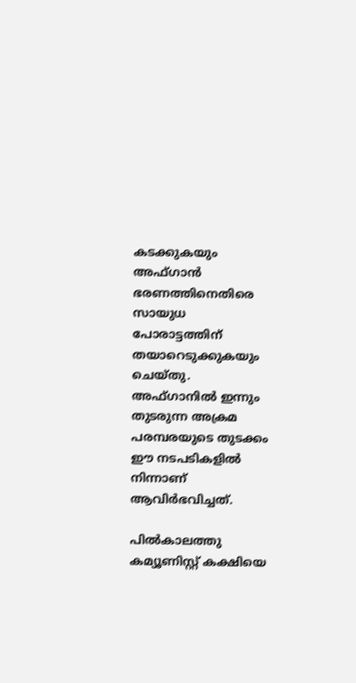കടക്കുകയും അഫ്ഗാന്‍ ഭരണത്തിനെതിരെ സായുധ പോരാട്ടത്തിന് തയാറെടുക്കുകയും ചെയ്തു. അഫ്ഗാനില്‍ ഇന്നും തുടരുന്ന അക്രമ പരമ്പരയുടെ തുടക്കം ഈ നടപടികളില്‍ നിന്നാണ് ആവിര്‍ഭവിച്ചത്.

പില്‍കാലത്തു കമ്യൂണിസ്റ്റ് കക്ഷിയെ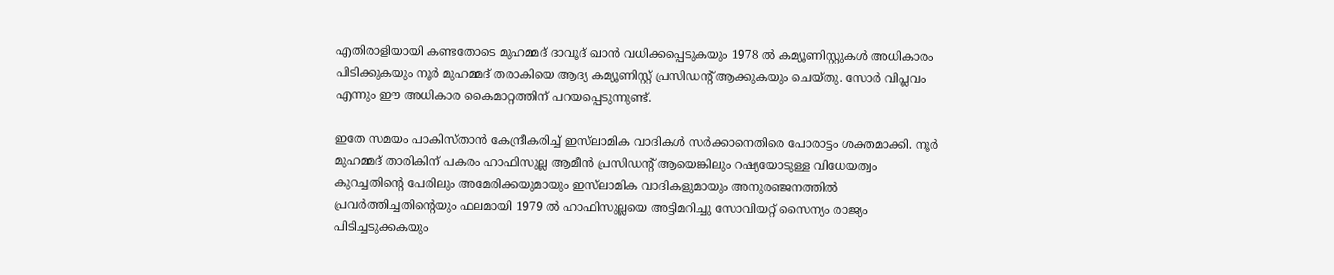എതിരാളിയായി കണ്ടതോടെ മുഹമ്മദ് ദാവൂദ് ഖാന്‍ വധിക്കപ്പെടുകയും 1978 ല്‍ കമ്യൂണിസ്റ്റുകള്‍ അധികാരം പിടിക്കുകയും നൂര്‍ മുഹമ്മദ് തരാകിയെ ആദ്യ കമ്യൂണിസ്റ്റ് പ്രസിഡന്റ് ആക്കുകയും ചെയ്തു. സോര്‍ വിപ്ലവം എന്നും ഈ അധികാര കൈമാറ്റത്തിന് പറയപ്പെടുന്നുണ്ട്.

ഇതേ സമയം പാകിസ്താന്‍ കേന്ദ്രീകരിച്ച് ഇസ്‌ലാമിക വാദികള്‍ സര്‍ക്കാനെതിരെ പോരാട്ടം ശക്തമാക്കി. നൂര്‍ മുഹമ്മദ് താരികിന് പകരം ഹാഫിസുല്ല ആമീന്‍ പ്രസിഡന്റ് ആയെങ്കിലും റഷ്യയോടുള്ള വിധേയത്വം കുറച്ചതിന്റെ പേരിലും അമേരിക്കയുമായും ഇസ്‌ലാമിക വാദികളുമായും അനുരഞ്ജനത്തില്‍ പ്രവര്‍ത്തിച്ചതിന്റെയും ഫലമായി 1979 ല്‍ ഹാഫിസുല്ലയെ അട്ടിമറിച്ചു സോവിയറ്റ് സൈന്യം രാജ്യം പിടിച്ചടുക്കകയും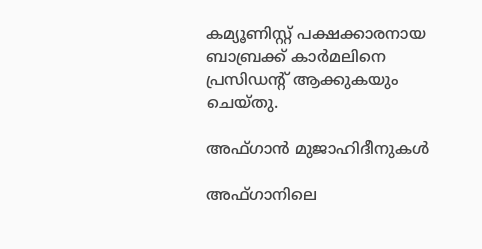കമ്യൂണിസ്റ്റ് പക്ഷക്കാരനായ ബാബ്രക്ക് കാര്‍മലിനെ പ്രസിഡന്റ് ആക്കുകയും ചെയ്തു.

അഫ്ഗാൻ മുജാഹിദീനുകള്‍

അഫ്ഗാനിലെ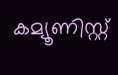കമ്യൂണിസ്റ്റ്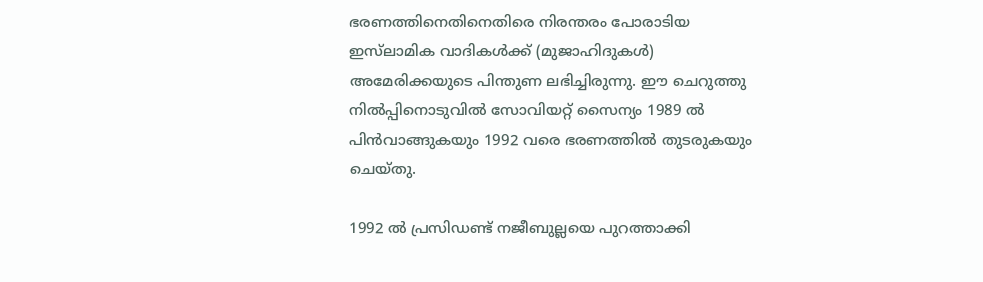ഭരണത്തിനെതിനെതിരെ നിരന്തരം പോരാടിയ ഇസ്‌ലാമിക വാദികള്‍ക്ക് (മുജാഹിദുകള്‍) അമേരിക്കയുടെ പിന്തുണ ലഭിച്ചിരുന്നു. ഈ ചെറുത്തു നില്‍പ്പിനൊടുവില്‍ സോവിയറ്റ് സൈന്യം 1989 ല്‍ പിന്‍വാങ്ങുകയും 1992 വരെ ഭരണത്തില്‍ തുടരുകയും ചെയ്തു.

1992 ല്‍ പ്രസിഡണ്ട് നജീബുല്ലയെ പുറത്താക്കി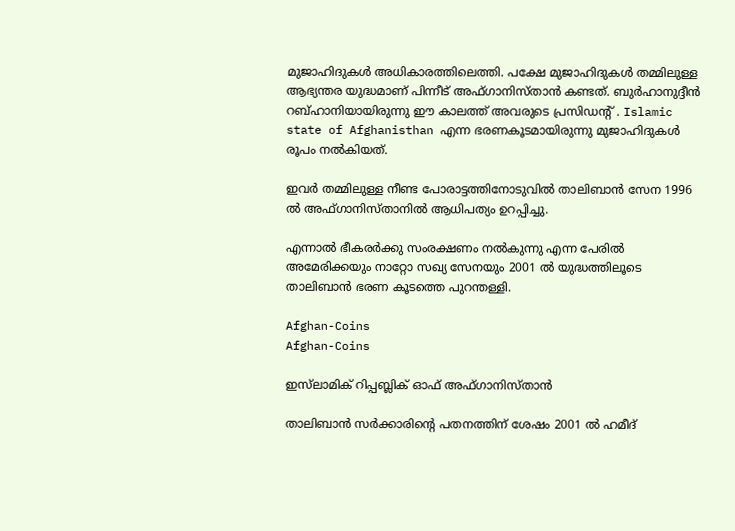മുജാഹിദുകള്‍ അധികാരത്തിലെത്തി. പക്ഷേ മുജാഹിദുകള്‍ തമ്മിലുള്ള ആഭ്യന്തര യുദ്ധമാണ് പിന്നീട് അഫ്ഗാനിസ്താന്‍ കണ്ടത്. ബുര്‍ഹാനുദ്ദീന്‍ റബ്ഹാനിയായിരുന്നു ഈ കാലത്ത് അവരുടെ പ്രസിഡന്റ് . Islamic state of Afghanisthan എന്ന ഭരണകൂടമായിരുന്നു മുജാഹിദുകള്‍ രൂപം നല്‍കിയത്.

ഇവര്‍ തമ്മിലുള്ള നീണ്ട പോരാട്ടത്തിനോടുവില്‍ താലിബാന്‍ സേന 1996 ല്‍ അഫ്ഗാനിസ്താനില്‍ ആധിപത്യം ഉറപ്പിച്ചു.

എന്നാല്‍ ഭീകരര്‍ക്കു സംരക്ഷണം നല്‍കുന്നു എന്ന പേരില്‍ അമേരിക്കയും നാറ്റോ സഖ്യ സേനയും 2001 ല്‍ യുദ്ധത്തിലൂടെ താലിബാന്‍ ഭരണ കൂടത്തെ പുറന്തള്ളി.

Afghan-Coins
Afghan-Coins

ഇസ്‌ലാമിക് റിപ്പബ്ലിക് ഓഫ് അഫ്ഗാനിസ്താന്‍

താലിബാന്‍ സര്‍ക്കാരിന്റെ പതനത്തിന് ശേഷം 2001 ല്‍ ഹമീദ്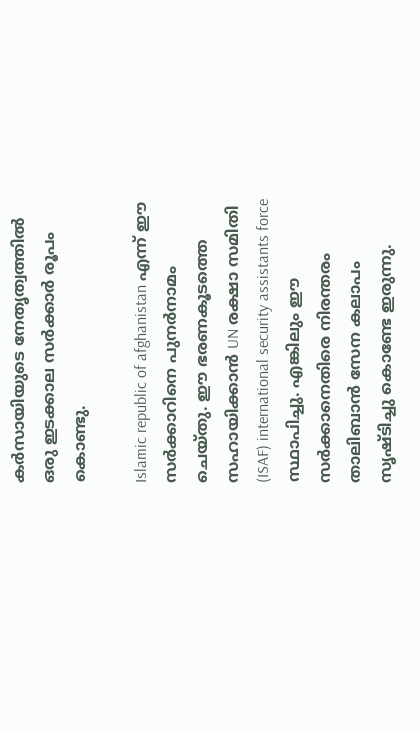കര്‍സായിയുടെ നേതൃത്വത്തില്‍ ഒരു ഇടക്കാല സര്‍ക്കാര്‍ രൂപം കൊണ്ടു.

Islamic republic of afghanistan എന്ന് ഈ സര്‍ക്കാറിനെ പുനര്‍നാമം ചെയ്തു. ഈ ഭരണകൂടത്തെ സഹായിക്കാന്‍ UN രക്ഷാ സമിതി (ISAF) international security assistants force സ്ഥാപിച്ചു. എങ്കിലും ഈ സര്‍ക്കാനെതിരെ നിരന്തരം താലിബാന്‍ സേന കലാപം സൃഷ്ടിച്ചു കൊണ്ടേ ഇരുന്നു.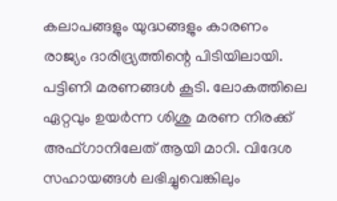കലാപങ്ങളും യുദ്ധങ്ങളും കാരണം രാജ്യം ദാരിദ്ര്യത്തിന്റെ പിടിയിലായി. പട്ടിണി മരണങ്ങള്‍ കൂടി. ലോകത്തിലെ ഏറ്റവും ഉയര്‍ന്ന ശിശു മരണ നിരക്ക് അഫ്ഗാനിലേത് ആയി മാറി. വിദേശ സഹായങ്ങള്‍ ലഭിച്ചുവെങ്കിലും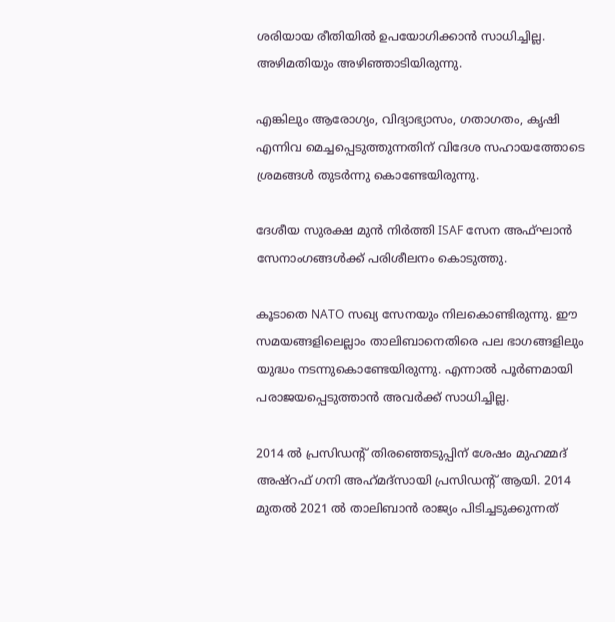ശരിയായ രീതിയില്‍ ഉപയോഗിക്കാന്‍ സാധിച്ചില്ല. അഴിമതിയും അഴിഞ്ഞാടിയിരുന്നു.

എങ്കിലും ആരോഗ്യം, വിദ്യാഭ്യാസം, ഗതാഗതം, കൃഷി എന്നിവ മെച്ചപ്പെടുത്തുന്നതിന് വിദേശ സഹായത്തോടെ ശ്രമങ്ങള്‍ തുടര്‍ന്നു കൊണ്ടേയിരുന്നു.

ദേശീയ സുരക്ഷ മുന്‍ നിര്‍ത്തി ISAF സേന അഫ്ഘാന്‍ സേനാംഗങ്ങള്‍ക്ക് പരിശീലനം കൊടുത്തു.

കൂടാതെ NATO സഖ്യ സേനയും നിലകൊണ്ടിരുന്നു. ഈ സമയങ്ങളിലെല്ലാം താലിബാനെതിരെ പല ഭാഗങ്ങളിലും യുദ്ധം നടന്നുകൊണ്ടേയിരുന്നു. എന്നാല്‍ പൂര്‍ണമായി പരാജയപ്പെടുത്താന്‍ അവര്‍ക്ക് സാധിച്ചില്ല.

2014 ല്‍ പ്രസിഡന്റ് തിരഞ്ഞെടുപ്പിന് ശേഷം മുഹമ്മദ് അഷ്‌റഫ് ഗനി അഹ്‌മദ്‌സായി പ്രസിഡന്റ് ആയി. 2014 മുതല്‍ 2021 ല്‍ താലിബാന്‍ രാജ്യം പിടിച്ചടുക്കുന്നത്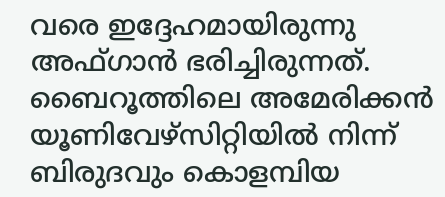വരെ ഇദ്ദേഹമായിരുന്നു അഫ്ഗാന്‍ ഭരിച്ചിരുന്നത്. ബൈറൂത്തിലെ അമേരിക്കന്‍ യൂണിവേഴ്‌സിറ്റിയില്‍ നിന്ന് ബിരുദവും കൊളമ്പിയ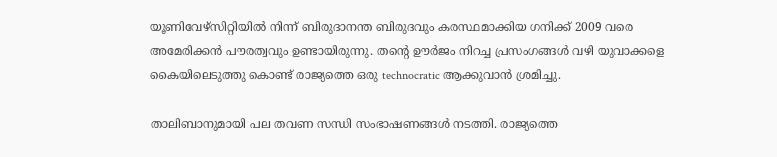യൂണിവേഴ്‌സിറ്റിയില്‍ നിന്ന് ബിരുദാനന്ത ബിരുദവും കരസ്ഥമാക്കിയ ഗനിക്ക് 2009 വരെ അമേരിക്കന്‍ പൗരത്വവും ഉണ്ടായിരുന്നു. തന്റെ ഊര്‍ജം നിറച്ച പ്രസംഗങ്ങള്‍ വഴി യുവാക്കളെ കൈയിലെടുത്തു കൊണ്ട് രാജ്യത്തെ ഒരു technocratic ആക്കുവാന്‍ ശ്രമിച്ചു.

താലിബാനുമായി പല തവണ സന്ധി സംഭാഷണങ്ങള്‍ നടത്തി. രാജ്യത്തെ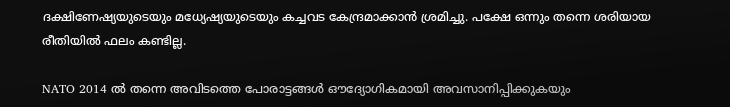ദക്ഷിണേഷ്യയുടെയും മധ്യേഷ്യയുടെയും കച്ചവട കേന്ദ്രമാക്കാന്‍ ശ്രമിച്ചു. പക്ഷേ ഒന്നും തന്നെ ശരിയായ രീതിയില്‍ ഫലം കണ്ടില്ല.

NATO 2014 ല്‍ തന്നെ അവിടത്തെ പോരാട്ടങ്ങള്‍ ഔദ്യോഗികമായി അവസാനിപ്പിക്കുകയും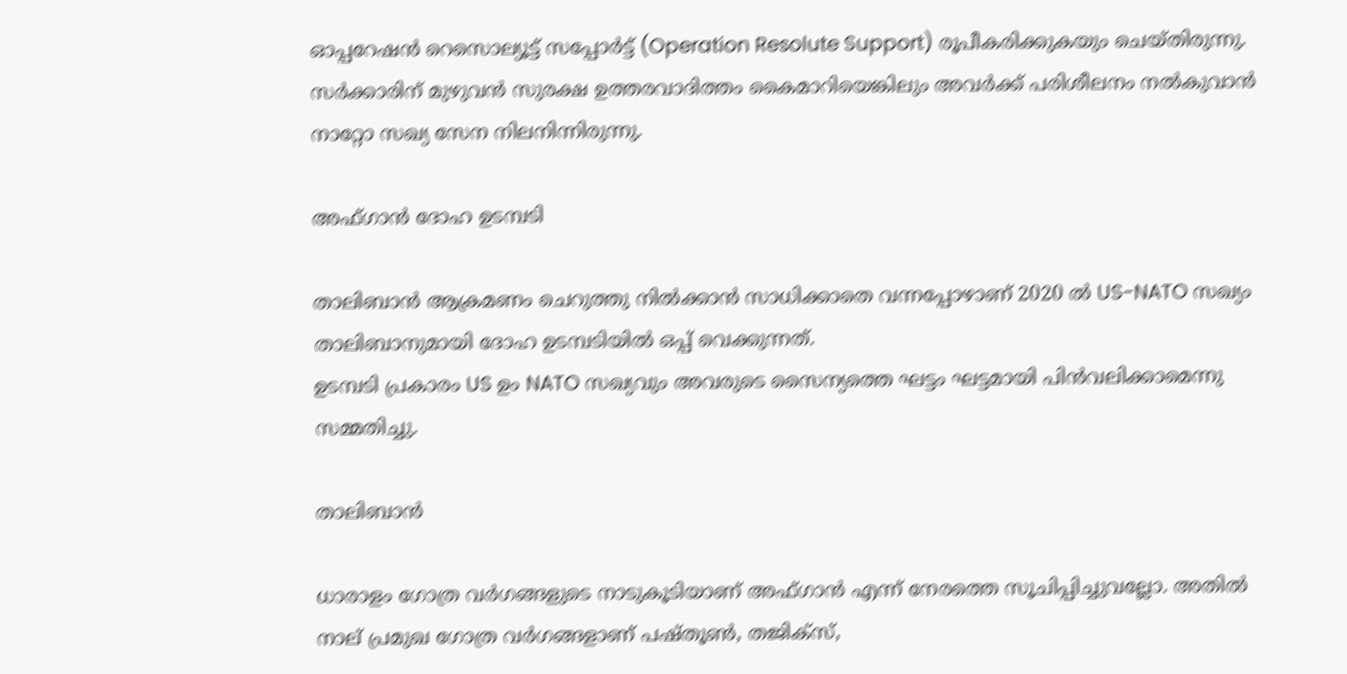ഓപ്പറേഷന്‍ റെസൊല്യൂട്ട് സപ്പോര്‍ട്ട് (Operation Resolute Support) രൂപീകരിക്കുകയും ചെയ്തിരുന്നു. സര്‍ക്കാരിന് മുഴുവന്‍ സുരക്ഷ ഉത്തരവാദിത്തം കൈമാറിയെങ്കിലും അവര്‍ക്ക് പരിശീലനം നല്‍കുവാന്‍ നാറ്റോ സഖ്യ സേന നിലനിന്നിരുന്നു.

അഫ്ഗാൻ ദോഹ ഉടമ്പടി

താലിബാന്‍ ആക്രമണം ചെറുത്തു നില്‍ക്കാന്‍ സാധിക്കാതെ വന്നപ്പോഴാണ് 2020 ല്‍ US-NATO സഖ്യം താലിബാനുമായി ദോഹ ഉടമ്പടിയില്‍ ഒപ്പ് വെക്കുന്നത്.
ഉടമ്പടി പ്രകാരം US ഉം NATO സഖ്യവും അവരുടെ സൈന്യത്തെ ഘട്ടം ഘട്ടമായി പിന്‍വലിക്കാമെന്നു സമ്മതിച്ചു.

താലിബാന്‍

ധാരാളം ഗോത്ര വര്‍ഗങ്ങളുടെ നാടുകൂടിയാണ് അഫ്ഗാന്‍ എന്ന് നേരത്തെ സൂചിപ്പിച്ചുവല്ലോ. അതില്‍ നാല് പ്രമുഖ ഗോത്ര വര്‍ഗങ്ങളാണ് പഷ്തൂണ്‍, തജിക്‌സ്,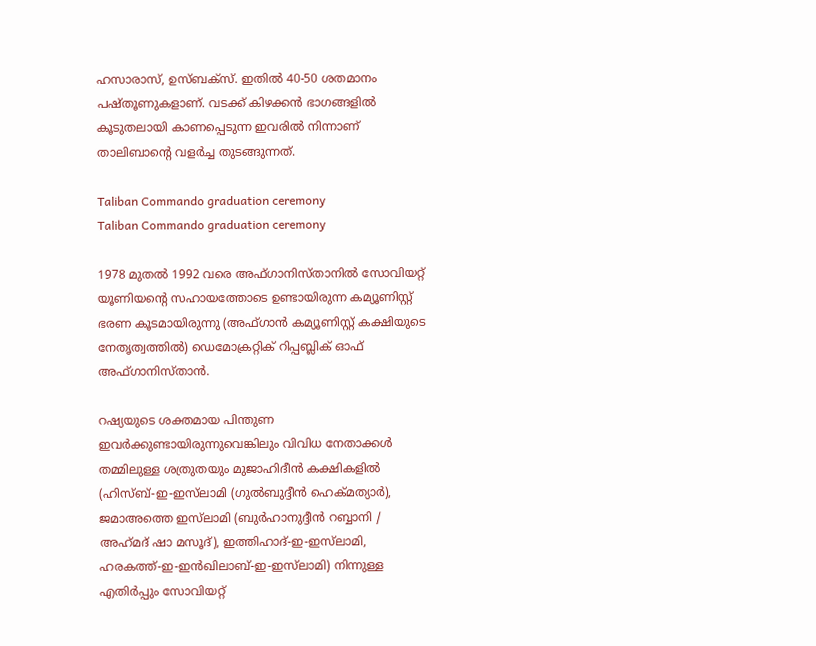ഹസാരാസ്, ഉസ്ബക്‌സ്. ഇതില്‍ 40-50 ശതമാനം പഷ്തൂണുകളാണ്. വടക്ക് കിഴക്കന്‍ ഭാഗങ്ങളില്‍ കൂടുതലായി കാണപ്പെടുന്ന ഇവരില്‍ നിന്നാണ് താലിബാന്റെ വളര്‍ച്ച തുടങ്ങുന്നത്.

Taliban Commando graduation ceremony
Taliban Commando graduation ceremony

1978 മുതല്‍ 1992 വരെ അഫ്ഗാനിസ്താനില്‍ സോവിയറ്റ് യൂണിയന്റെ സഹായത്തോടെ ഉണ്ടായിരുന്ന കമ്യൂണിസ്റ്റ് ഭരണ കൂടമായിരുന്നു (അഫ്ഗാന്‍ കമ്യൂണിസ്റ്റ് കക്ഷിയുടെ നേതൃത്വത്തില്‍) ഡെമോക്രറ്റിക് റിപ്പബ്ലിക് ഓഫ് അഫ്ഗാനിസ്താന്‍.

റഷ്യയുടെ ശക്തമായ പിന്തുണ ഇവര്‍ക്കുണ്ടായിരുന്നുവെങ്കിലും വിവിധ നേതാക്കള്‍ തമ്മിലുള്ള ശത്രുതയും മുജാഹിദീന്‍ കക്ഷികളില്‍ (ഹിസ്ബ്-ഇ-ഇസ്‌ലാമി (ഗുല്‍ബുദ്ദീന്‍ ഹെക്മത്യാര്‍), ജമാഅത്തെ ഇസ്‌ലാമി (ബുര്‍ഹാനുദ്ദീന്‍ റബ്ബാനി / അഹ്‌മദ് ഷാ മസൂദ്), ഇത്തിഹാദ്-ഇ-ഇസ്‌ലാമി, ഹരകത്ത്-ഇ-ഇന്‍ഖിലാബ്-ഇ-ഇസ്‌ലാമി) നിന്നുള്ള എതിര്‍പ്പും സോവിയറ്റ്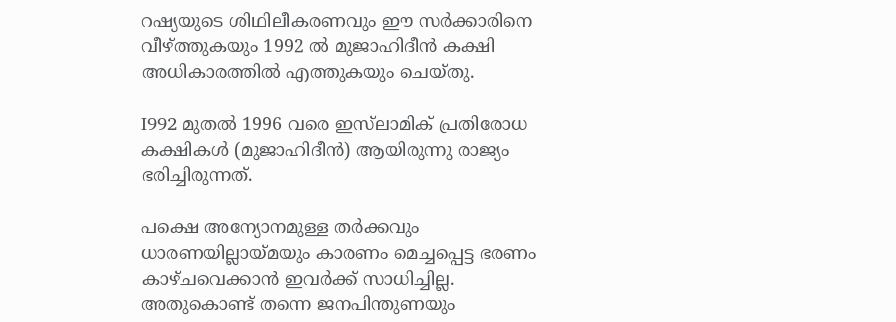റഷ്യയുടെ ശിഥിലീകരണവും ഈ സര്‍ക്കാരിനെ വീഴ്ത്തുകയും 1992 ല്‍ മുജാഹിദീന്‍ കക്ഷി അധികാരത്തില്‍ എത്തുകയും ചെയ്തു.

I992 മുതല്‍ 1996 വരെ ഇസ്‌ലാമിക് പ്രതിരോധ കക്ഷികള്‍ (മുജാഹിദീന്‍) ആയിരുന്നു രാജ്യം ഭരിച്ചിരുന്നത്.

പക്ഷെ അന്യോനമുള്ള തര്‍ക്കവും ധാരണയില്ലായ്മയും കാരണം മെച്ചപ്പെട്ട ഭരണം കാഴ്ചവെക്കാന്‍ ഇവര്‍ക്ക് സാധിച്ചില്ല. അതുകൊണ്ട് തന്നെ ജനപിന്തുണയും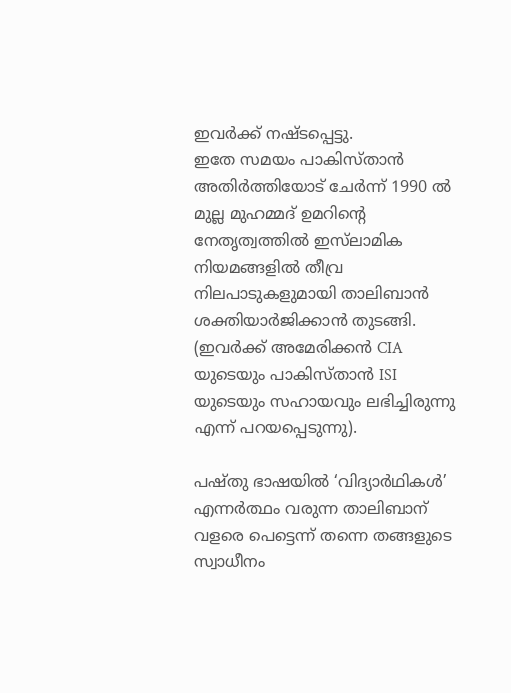ഇവര്‍ക്ക് നഷ്ടപ്പെട്ടു.
ഇതേ സമയം പാകിസ്താന്‍ അതിര്‍ത്തിയോട് ചേര്‍ന്ന് 1990 ല്‍ മുല്ല മുഹമ്മദ് ഉമറിന്റെ നേതൃത്വത്തില്‍ ഇസ്‌ലാമിക നിയമങ്ങളില്‍ തീവ്ര നിലപാടുകളുമായി താലിബാന്‍ ശക്തിയാര്‍ജിക്കാന്‍ തുടങ്ങി. (ഇവര്‍ക്ക് അമേരിക്കന്‍ CIA യുടെയും പാകിസ്താന്‍ ISI യുടെയും സഹായവും ലഭിച്ചിരുന്നു എന്ന് പറയപ്പെടുന്നു).

പഷ്തു ഭാഷയില്‍ ‘വിദ്യാര്‍ഥികള്‍’ എന്നര്‍ത്ഥം വരുന്ന താലിബാന് വളരെ പെട്ടെന്ന് തന്നെ തങ്ങളുടെ സ്വാധീനം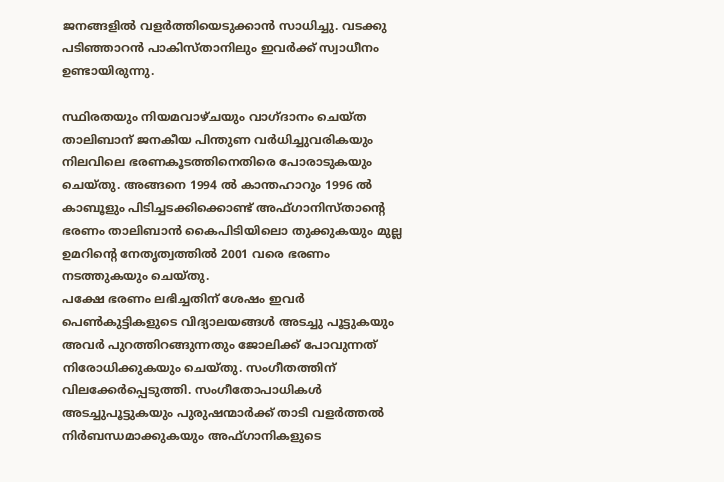ജനങ്ങളില്‍ വളര്‍ത്തിയെടുക്കാന്‍ സാധിച്ചു. വടക്കു പടിഞ്ഞാറന്‍ പാകിസ്താനിലും ഇവര്‍ക്ക് സ്വാധീനം ഉണ്ടായിരുന്നു.

സ്ഥിരതയും നിയമവാഴ്ചയും വാഗ്ദാനം ചെയ്ത താലിബാന് ജനകീയ പിന്തുണ വര്‍ധിച്ചുവരികയും നിലവിലെ ഭരണകൂടത്തിനെതിരെ പോരാടുകയും ചെയ്തു. അങ്ങനെ 1994 ല്‍ കാന്തഹാറും 1996 ല്‍ കാബൂളും പിടിച്ചടക്കിക്കൊണ്ട് അഫ്ഗാനിസ്താന്റെ ഭരണം താലിബാന്‍ കൈപിടിയിലൊ തുക്കുകയും മുല്ല ഉമറിന്റെ നേതൃത്വത്തില്‍ 2001 വരെ ഭരണം നടത്തുകയും ചെയ്തു.
പക്ഷേ ഭരണം ലഭിച്ചതിന് ശേഷം ഇവര്‍ പെണ്‍കുട്ടികളുടെ വിദ്യാലയങ്ങള്‍ അടച്ചു പൂട്ടുകയും അവര്‍ പുറത്തിറങ്ങുന്നതും ജോലിക്ക് പോവുന്നത് നിരോധിക്കുകയും ചെയ്തു. സംഗീതത്തിന് വിലക്കേര്‍പ്പെടുത്തി. സംഗീതോപാധികള്‍ അടച്ചുപൂട്ടുകയും പുരുഷന്മാര്‍ക്ക് താടി വളര്‍ത്തല്‍ നിര്‍ബന്ധമാക്കുകയും അഫ്ഗാനികളുടെ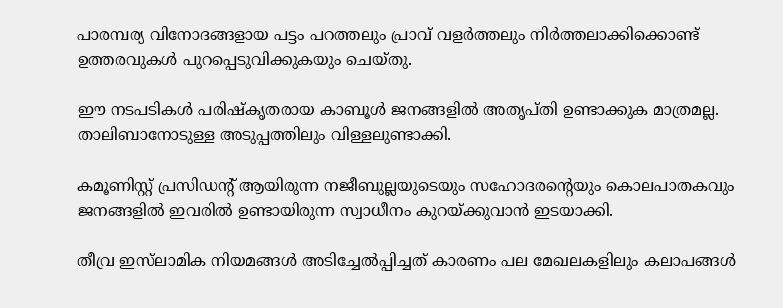പാരമ്പര്യ വിനോദങ്ങളായ പട്ടം പറത്തലും പ്രാവ് വളര്‍ത്തലും നിര്‍ത്തലാക്കിക്കൊണ്ട് ഉത്തരവുകള്‍ പുറപ്പെടുവിക്കുകയും ചെയ്തു.

ഈ നടപടികള്‍ പരിഷ്‌കൃതരായ കാബൂള്‍ ജനങ്ങളില്‍ അതൃപ്തി ഉണ്ടാക്കുക മാത്രമല്ല. താലിബാനോടുള്ള അടുപ്പത്തിലും വിള്ളലുണ്ടാക്കി.

കമൂണിസ്റ്റ് പ്രസിഡന്റ് ആയിരുന്ന നജീബുല്ലയുടെയും സഹോദരന്റെയും കൊലപാതകവും ജനങ്ങളില്‍ ഇവരില്‍ ഉണ്ടായിരുന്ന സ്വാധീനം കുറയ്ക്കുവാന്‍ ഇടയാക്കി.

തീവ്ര ഇസ്‌ലാമിക നിയമങ്ങള്‍ അടിച്ചേല്‍പ്പിച്ചത് കാരണം പല മേഖലകളിലും കലാപങ്ങള്‍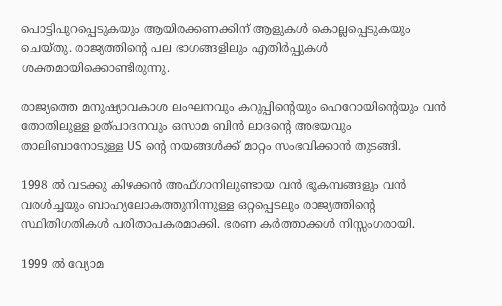പൊട്ടിപുറപ്പെടുകയും ആയിരക്കണക്കിന് ആളുകള്‍ കൊല്ലപ്പെടുകയും ചെയ്തു. രാജ്യത്തിന്റെ പല ഭാഗങ്ങളിലും എതിര്‍പ്പുകള്‍ ശക്തമായിക്കൊണ്ടിരുന്നു.

രാജ്യത്തെ മനുഷ്യാവകാശ ലംഘനവും കറുപ്പിന്റെയും ഹെറോയിന്റെയും വന്‍ തോതിലുള്ള ഉത്പാദനവും ഒസാമ ബിന്‍ ലാദന്റെ അഭയവും താലിബാനോടുള്ള US ന്റെ നയങ്ങള്‍ക്ക് മാറ്റം സംഭവിക്കാന്‍ തുടങ്ങി.

1998 ല്‍ വടക്കു കിഴക്കന്‍ അഫ്ഗാനിലുണ്ടായ വന്‍ ഭൂകമ്പങ്ങളും വന്‍ വരള്‍ച്ചയും ബാഹ്യലോകത്തുനിന്നുള്ള ഒറ്റപ്പെടലും രാജ്യത്തിന്റെ സ്ഥിതിഗതികള്‍ പരിതാപകരമാക്കി. ഭരണ കര്‍ത്താക്കള്‍ നിസ്സംഗരായി.

1999 ല്‍ വ്യോമ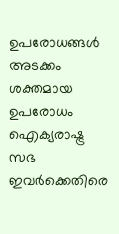ഉപരോധങ്ങള്‍ അടക്കം ശക്തമായ ഉപരോധം ഐക്യരാഷ്ട്ര സഭ ഇവര്‍ക്കെതിരെ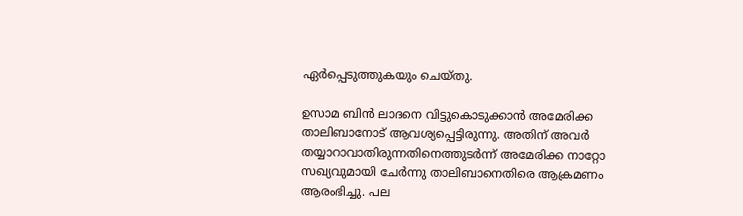ഏര്‍പ്പെടുത്തുകയും ചെയ്തു.

ഉസാമ ബിന്‍ ലാദനെ വിട്ടുകൊടുക്കാന്‍ അമേരിക്ക താലിബാനോട് ആവശ്യപ്പെട്ടിരുന്നു. അതിന് അവര്‍ തയ്യാറാവാതിരുന്നതിനെത്തുടര്‍ന്ന് അമേരിക്ക നാറ്റോ സഖ്യവുമായി ചേര്‍ന്നു താലിബാനെതിരെ ആക്രമണം ആരംഭിച്ചു. പല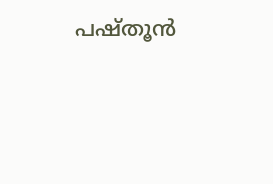പഷ്തൂന്‍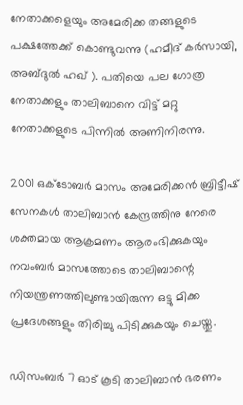നേതാക്കളെയും അമേരിക്ക തങ്ങളുടെ പക്ഷത്തേക്ക് കൊണ്ടുവന്നു (ഹമീദ് കര്‍സായി, അബ്ദുല്‍ ഹഖ് ). പതിയെ പല ഗോത്ര നേതാക്കളും താലിബാനെ വിട്ട് മറ്റു നേതാക്കളുടെ പിന്നില്‍ അണിനിരന്നു.

2001 ഒക്ടോബര്‍ മാസം അമേരിക്കന്‍ ബ്രിട്ടീഷ് സേനകള്‍ താലിബാന്‍ കേന്ദ്രത്തിനു നേരെ ശക്തമായ ആക്രമണം ആരംഭിക്കുകയും നവംബര്‍ മാസത്തോടെ താലിബാന്റെ നിയന്ത്രണത്തിലുണ്ടായിരുന്ന ഒട്ടു മിക്ക പ്രദേശങ്ങളും തിരിച്ചു പിടിക്കുകയും ചെയ്തു.

ഡിസംബര്‍ 7 ഓട് കൂടി താലിബാന്‍ ഭരണം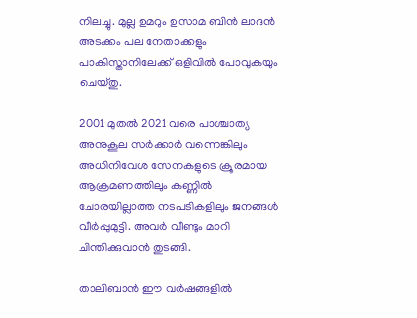നിലച്ചു. മുല്ല ഉമറും ഉസാമ ബിന്‍ ലാദന്‍ അടക്കം പല നേതാക്കളും പാകിസ്താനിലേക്ക് ഒളിവില്‍ പോവുകയും ചെയ്തു.

2001 മുതല്‍ 2021 വരെ പാശ്ചാത്യ അനുകൂല സര്‍ക്കാര്‍ വന്നെങ്കിലും അധിനിവേശ സേനകളുടെ ക്രൂരമായ ആക്രമണത്തിലും കണ്ണില്‍ ചോരയില്ലാത്ത നടപടികളിലും ജനങ്ങള്‍ വീര്‍പ്പുമുട്ടി. അവര്‍ വീണ്ടും മാറി ചിന്തിക്കുവാന്‍ തുടങ്ങി.

താലിബാന്‍ ഈ വര്‍ഷങ്ങളില്‍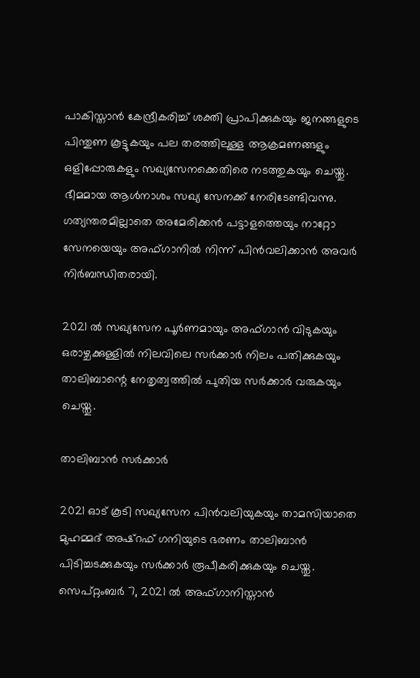പാകിസ്താന്‍ കേന്ദ്രീകരിച്ച് ശക്തി പ്രാപിക്കുകയും ജനങ്ങളുടെ പിന്തുണ കൂട്ടുകയും പല തരത്തിലുള്ള ആക്രമണങ്ങളും ഒളിപ്പോരുകളും സഖ്യസേനക്കെതിരെ നടത്തുകയും ചെയ്തു. ഭീമമായ ആള്‍നാശം സഖ്യ സേനക്ക് നേരിടേണ്ടിവന്നു. ഗത്യന്തരമില്ലാതെ അമേരിക്കന്‍ പട്ടാളത്തെയും നാറ്റോ സേനയെയും അഫ്ഗാനില്‍ നിന്ന് പിന്‍വലിക്കാന്‍ അവര്‍ നിര്‍ബന്ധിതരായി.

2021 ല്‍ സഖ്യസേന പൂര്‍ണമായും അഫ്ഗാന്‍ വിടുകയും ഒരാഴ്ചക്കുള്ളില്‍ നിലവിലെ സര്‍ക്കാര്‍ നിലം പതിക്കുകയും താലിബാന്റെ നേതൃത്വത്തില്‍ പുതിയ സര്‍ക്കാര്‍ വരുകയും ചെയ്തു.

താലിബാന്‍ സര്‍ക്കാര്‍

2021 ഓട് കൂടി സഖ്യസേന പിന്‍വലിയുകയും താമസിയാതെ മുഹമ്മദ് അഷ്‌റഫ് ഗനിയുടെ ഭരണം താലിബാന്‍ പിടിച്ചടക്കുകയും സര്‍ക്കാര്‍ രൂപീകരിക്കുകയും ചെയ്തു.
സെപ്റ്റംബര്‍ 7, 2021 ല്‍ അഫ്ഗാനിസ്താന്‍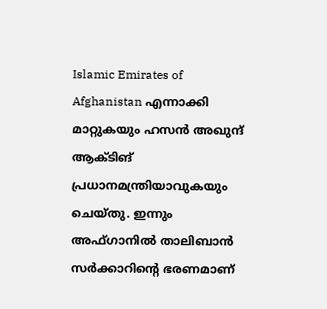Islamic Emirates of Afghanistan എന്നാക്കി മാറ്റുകയും ഹസന്‍ അഖുന്ദ് ആക്ടിങ് പ്രധാനമന്ത്രിയാവുകയും ചെയ്തു. ഇന്നും അഫ്ഗാനില്‍ താലിബാന്‍ സര്‍ക്കാറിന്റെ ഭരണമാണ്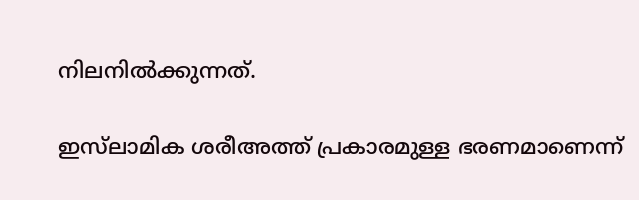നിലനില്‍ക്കുന്നത്.

ഇസ്‌ലാമിക ശരീഅത്ത് പ്രകാരമുള്ള ഭരണമാണെന്ന്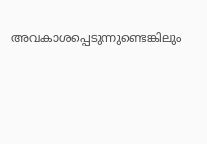അവകാശപ്പെടുന്നുണ്ടെങ്കിലും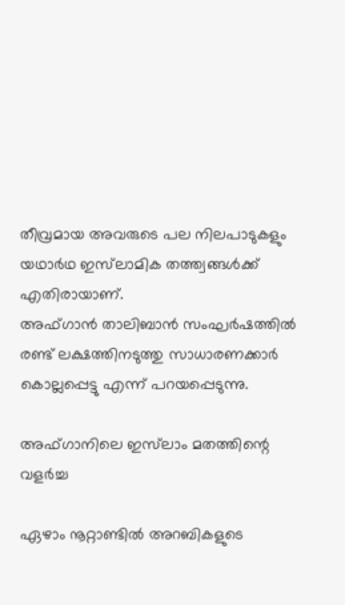തീവ്രമായ അവരുടെ പല നിലപാടുകളും യഥാര്‍ഥ ഇസ്‌ലാമിക തത്ത്വങ്ങള്‍ക്ക് എതിരായാണ്.
അഫ്ഗാന്‍ താലിബാന്‍ സംഘര്‍ഷത്തില്‍ രണ്ട് ലക്ഷത്തിനടുത്തു സാധാരണക്കാര്‍ കൊല്ലപ്പെട്ടു എന്ന് പറയപ്പെടുന്നു.

അഫ്ഗാനിലെ ഇസ്‌ലാം മതത്തിന്റെ വളര്‍ച്ച

ഏഴാം നൂറ്റാണ്ടില്‍ അറബികളുടെ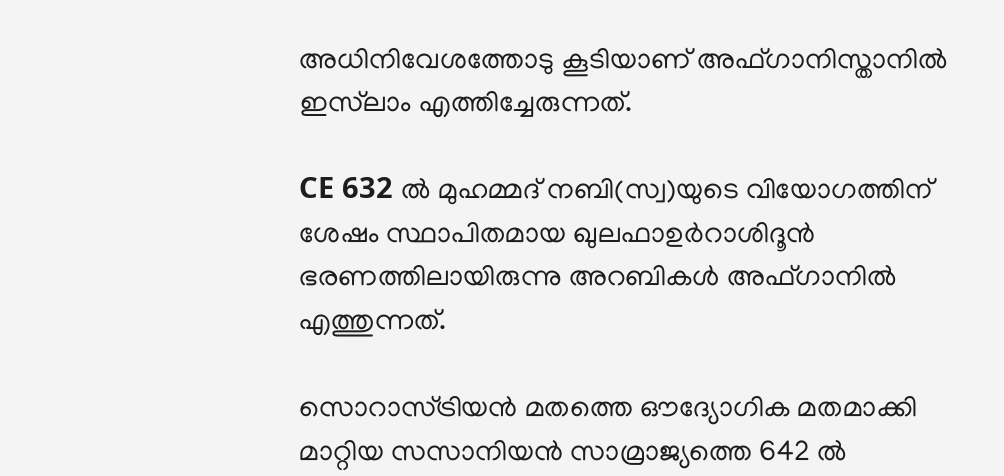അധിനിവേശത്തോടു കൂടിയാണ് അഫ്ഗാനിസ്താനില്‍ ഇസ്‌ലാം എത്തിച്ചേരുന്നത്.

CE 632 ല്‍ മുഹമ്മദ് നബി(സ്വ)യുടെ വിയോഗത്തിന് ശേഷം സ്ഥാപിതമായ ഖുലഫാഉര്‍റാശിദൂന്‍ ഭരണത്തിലായിരുന്നു അറബികള്‍ അഫ്ഗാനില്‍ എത്തുന്നത്.

സൊറാസ്ട്രിയന്‍ മതത്തെ ഔദ്യോഗിക മതമാക്കി മാറ്റിയ സസാനിയന്‍ സാമ്രാജ്യത്തെ 642 ല്‍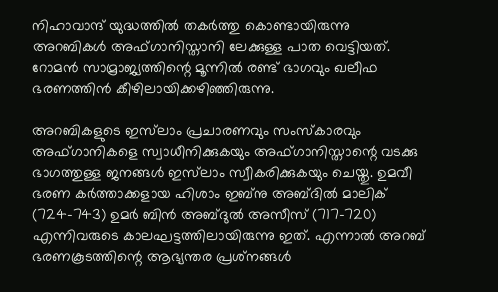നിഹാവാന്ദ് യുദ്ധത്തില്‍ തകര്‍ത്തു കൊണ്ടായിരുന്നു അറബികള്‍ അഫ്ഗാനിസ്താനി ലേക്കുള്ള പാത വെട്ടിയത്. റോമന്‍ സാമ്രാജ്യത്തിന്റെ മൂന്നില്‍ രണ്ട് ഭാഗവും ഖലീഫ ഭരണത്തിന്‍ കീഴിലായിക്കഴിഞ്ഞിരുന്നു.

അറബികളുടെ ഇസ്‌ലാം പ്രചാരണവും സംസ്‌കാരവും അഫ്ഗാനികളെ സ്വാധീനിക്കുകയും അഫ്ഗാനിസ്താന്റെ വടക്കു ഭാഗത്തുള്ള ജനങ്ങള്‍ ഇസ്‌ലാം സ്വീകരിക്കുകയും ചെയ്തു. ഉമവീ ഭരണ കര്‍ത്താക്കളായ ഹിശാം ഇബ്‌നു അബ്ദില്‍ മാലിക് (724-743) ഉമര്‍ ബിന്‍ അബ്ദുല്‍ അസീസ് (717-720) എന്നിവരുടെ കാലഘട്ടത്തിലായിരുന്നു ഇത്. എന്നാല്‍ അറബ് ഭരണകൂടത്തിന്റെ ആഭ്യന്തര പ്രശ്‌നങ്ങള്‍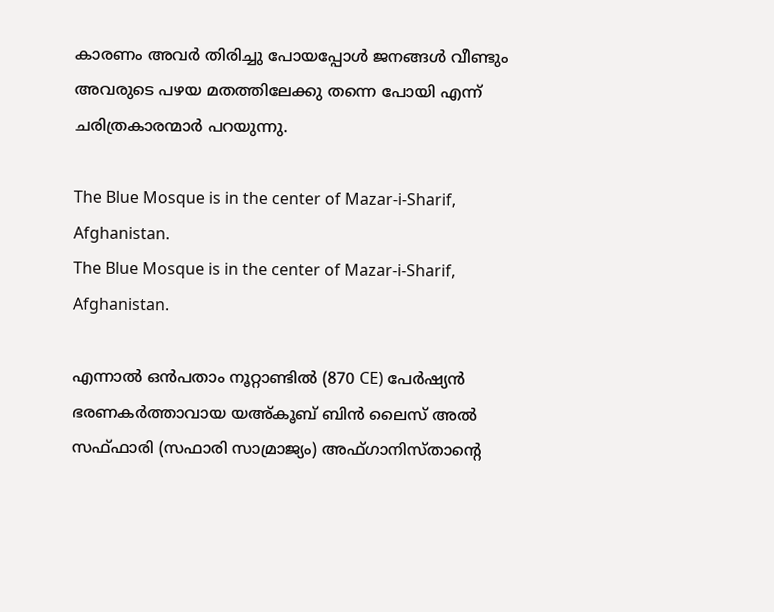കാരണം അവര്‍ തിരിച്ചു പോയപ്പോള്‍ ജനങ്ങള്‍ വീണ്ടും അവരുടെ പഴയ മതത്തിലേക്കു തന്നെ പോയി എന്ന് ചരിത്രകാരന്മാര്‍ പറയുന്നു.

The Blue Mosque is in the center of Mazar-i-Sharif, Afghanistan.
The Blue Mosque is in the center of Mazar-i-Sharif, Afghanistan.

എന്നാല്‍ ഒന്‍പതാം നൂറ്റാണ്ടില്‍ (870 CE) പേര്‍ഷ്യന്‍ ഭരണകര്‍ത്താവായ യഅ്കൂബ് ബിന്‍ ലൈസ് അല്‍ സഫ്ഫാരി (സഫാരി സാമ്രാജ്യം) അഫ്ഗാനിസ്താന്റെ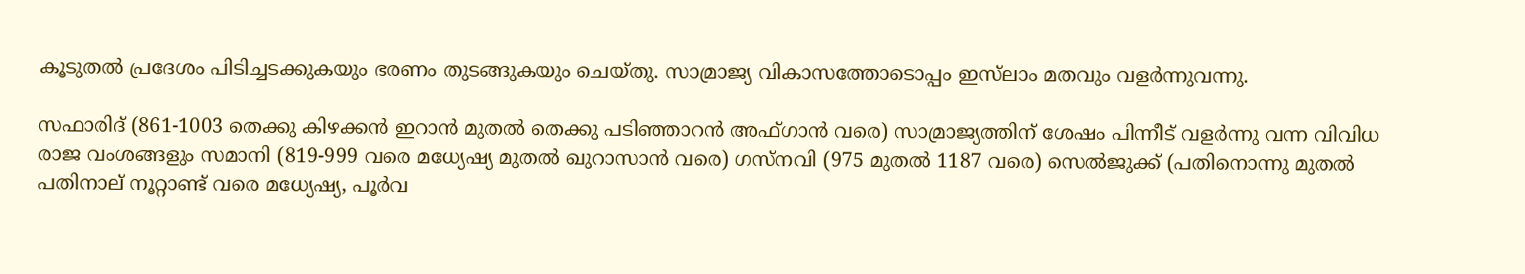കൂടുതല്‍ പ്രദേശം പിടിച്ചടക്കുകയും ഭരണം തുടങ്ങുകയും ചെയ്തു. സാമ്രാജ്യ വികാസത്തോടൊപ്പം ഇസ്‌ലാം മതവും വളര്‍ന്നുവന്നു.

സഫാരിദ് (861-1003 തെക്കു കിഴക്കന്‍ ഇറാന്‍ മുതല്‍ തെക്കു പടിഞ്ഞാറന്‍ അഫ്ഗാന്‍ വരെ) സാമ്രാജ്യത്തിന് ശേഷം പിന്നീട് വളര്‍ന്നു വന്ന വിവിധ രാജ വംശങ്ങളും സമാനി (819-999 വരെ മധ്യേഷ്യ മുതല്‍ ഖുറാസാന്‍ വരെ) ഗസ്‌നവി (975 മുതല്‍ 1187 വരെ) സെല്‍ജുക്ക് (പതിനൊന്നു മുതല്‍ പതിനാല് നൂറ്റാണ്ട് വരെ മധ്യേഷ്യ, പൂര്‍വ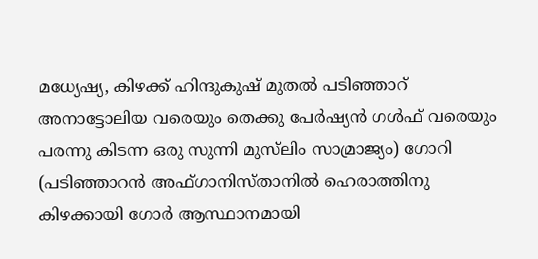മധ്യേഷ്യ, കിഴക്ക് ഹിന്ദുകുഷ് മുതല്‍ പടിഞ്ഞാറ് അനാട്ടോലിയ വരെയും തെക്കു പേര്‍ഷ്യന്‍ ഗള്‍ഫ് വരെയും പരന്നു കിടന്ന ഒരു സുന്നി മുസ്‌ലിം സാമ്രാജ്യം) ഗോറി (പടിഞ്ഞാറന്‍ അഫ്ഗാനിസ്താനില്‍ ഹെരാത്തിനു കിഴക്കായി ഗോര്‍ ആസ്ഥാനമായി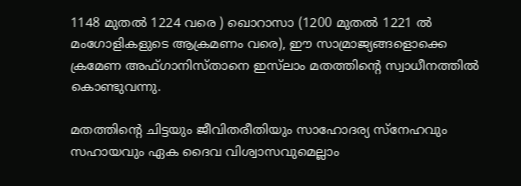1148 മുതല്‍ 1224 വരെ ) ഖൊറാസാ (1200 മുതല്‍ 1221 ല്‍ മംഗോളികളുടെ ആക്രമണം വരെ), ഈ സാമ്രാജ്യങ്ങളൊക്കെ ക്രമേണ അഫ്ഗാനിസ്താനെ ഇസ്‌ലാം മതത്തിന്റെ സ്വാധീനത്തില്‍ കൊണ്ടുവന്നു.

മതത്തിന്റെ ചിട്ടയും ജീവിതരീതിയും സാഹോദര്യ സ്‌നേഹവും സഹായവും ഏക ദൈവ വിശ്വാസവുമെല്ലാം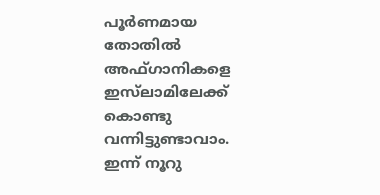പൂര്‍ണമായ തോതില്‍ അഫ്ഗാനികളെ ഇസ്‌ലാമിലേക്ക് കൊണ്ടു വന്നിട്ടുണ്ടാവാം.
ഇന്ന് നൂറു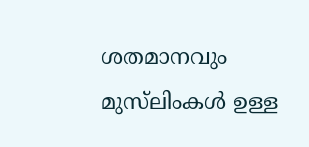ശതമാനവും മുസ്‌ലിംകള്‍ ഉള്ള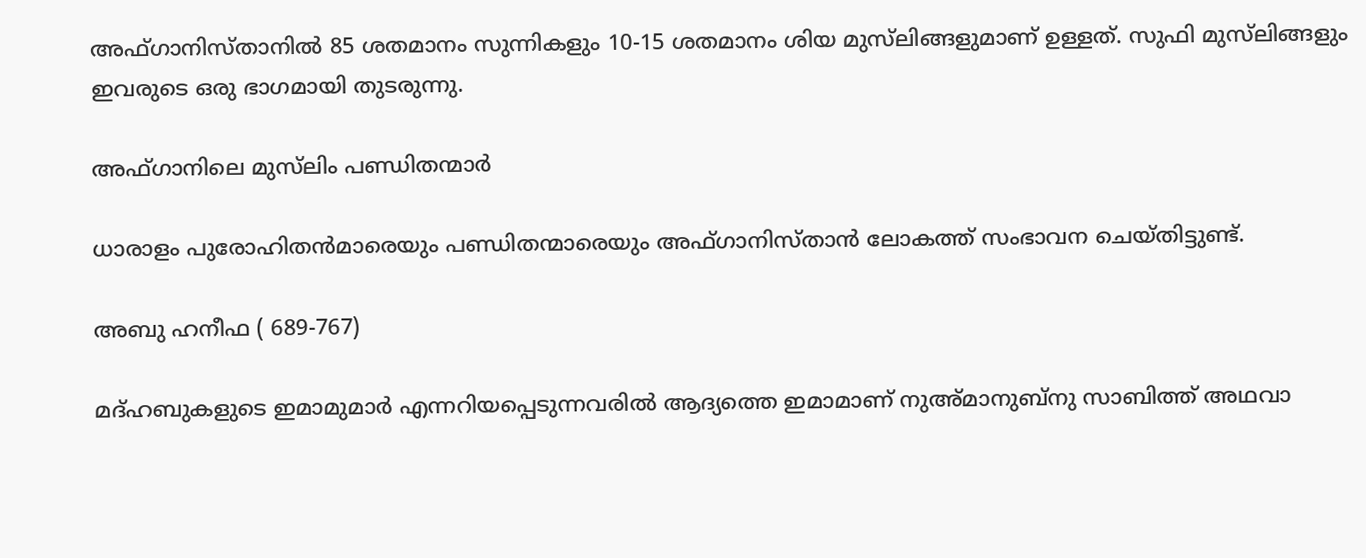അഫ്ഗാനിസ്താനില്‍ 85 ശതമാനം സുന്നികളും 10-15 ശതമാനം ശിയ മുസ്‌ലിങ്ങളുമാണ് ഉള്ളത്. സുഫി മുസ്‌ലിങ്ങളും ഇവരുടെ ഒരു ഭാഗമായി തുടരുന്നു.

അഫ്ഗാനിലെ മുസ്‌ലിം പണ്ഡിതന്മാര്‍

ധാരാളം പുരോഹിതന്‍മാരെയും പണ്ഡിതന്മാരെയും അഫ്ഗാനിസ്താന്‍ ലോകത്ത് സംഭാവന ചെയ്തിട്ടുണ്ട്.

അബു ഹനീഫ ( 689-767)

മദ്ഹബുകളുടെ ഇമാമുമാര്‍ എന്നറിയപ്പെടുന്നവരില്‍ ആദ്യത്തെ ഇമാമാണ് നുഅ്മാനുബ്‌നു സാബിത്ത് അഥവാ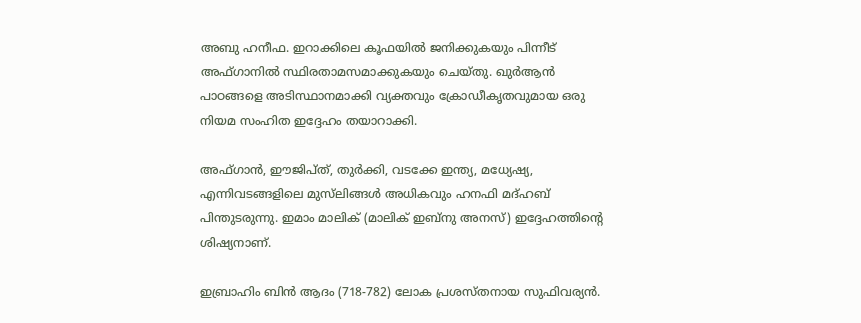അബു ഹനീഫ. ഇറാക്കിലെ കൂഫയില്‍ ജനിക്കുകയും പിന്നീട് അഫ്ഗാനില്‍ സ്ഥിരതാമസമാക്കുകയും ചെയ്തു. ഖുര്‍ആന്‍ പാഠങ്ങളെ അടിസ്ഥാനമാക്കി വ്യക്തവും ക്രോഡീകൃതവുമായ ഒരു നിയമ സംഹിത ഇദ്ദേഹം തയാറാക്കി.

അഫ്ഗാന്‍, ഈജിപ്ത്, തുര്‍ക്കി, വടക്കേ ഇന്ത്യ, മധ്യേഷ്യ, എന്നിവടങ്ങളിലെ മുസ്‌ലിങ്ങള്‍ അധികവും ഹനഫി മദ്ഹബ് പിന്തുടരുന്നു. ഇമാം മാലിക് (മാലിക് ഇബ്‌നു അനസ്) ഇദ്ദേഹത്തിന്റെ ശിഷ്യനാണ്.

ഇബ്രാഹിം ബിന്‍ ആദം (718-782) ലോക പ്രശസ്തനായ സുഫിവര്യന്‍.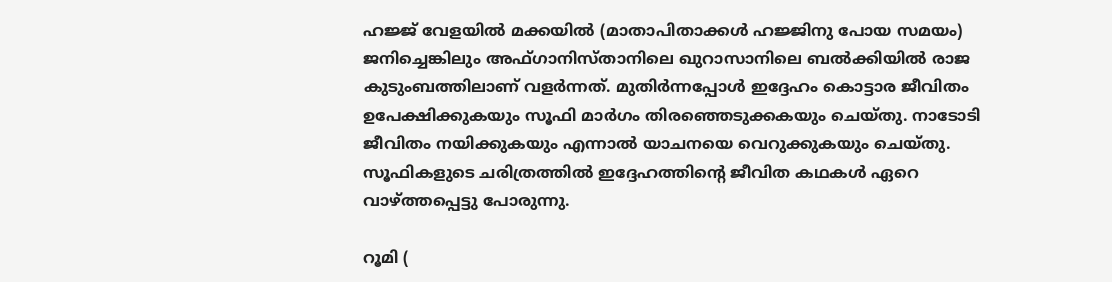ഹജ്ജ് വേളയില്‍ മക്കയില്‍ (മാതാപിതാക്കള്‍ ഹജ്ജിനു പോയ സമയം) ജനിച്ചെങ്കിലും അഫ്ഗാനിസ്താനിലെ ഖുറാസാനിലെ ബല്‍ക്കിയില്‍ രാജ കുടുംബത്തിലാണ് വളര്‍ന്നത്. മുതിര്‍ന്നപ്പോള്‍ ഇദ്ദേഹം കൊട്ടാര ജീവിതം ഉപേക്ഷിക്കുകയും സൂഫി മാര്‍ഗം തിരഞ്ഞെടുക്കകയും ചെയ്തു. നാടോടി ജീവിതം നയിക്കുകയും എന്നാല്‍ യാചനയെ വെറുക്കുകയും ചെയ്തു.
സൂഫികളുടെ ചരിത്രത്തില്‍ ഇദ്ദേഹത്തിന്റെ ജീവിത കഥകള്‍ ഏറെ വാഴ്ത്തപ്പെട്ടു പോരുന്നു.

റൂമി (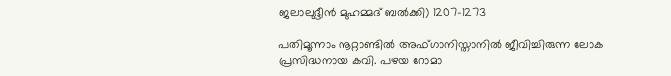ജലാലുദ്ദീന്‍ മുഹമ്മദ് ബല്‍ക്കി) 1207-1273

പതിമൂന്നാം നൂറ്റാണ്ടില്‍ അഫ്ഗാനിസ്താനില്‍ ജീവിച്ചിരുന്ന ലോക പ്രസിദ്ധനായ കവി. പഴയ റോമാ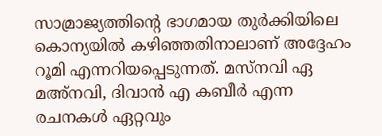സാമ്രാജ്യത്തിന്റെ ഭാഗമായ തുര്‍ക്കിയിലെ കൊന്യയില്‍ കഴിഞ്ഞതിനാലാണ് അദ്ദേഹം റൂമി എന്നറിയപ്പെടുന്നത്. മസ്‌നവി ഏ മഅ്‌നവി, ദിവാന്‍ എ കബീര്‍ എന്ന രചനകള്‍ ഏറ്റവും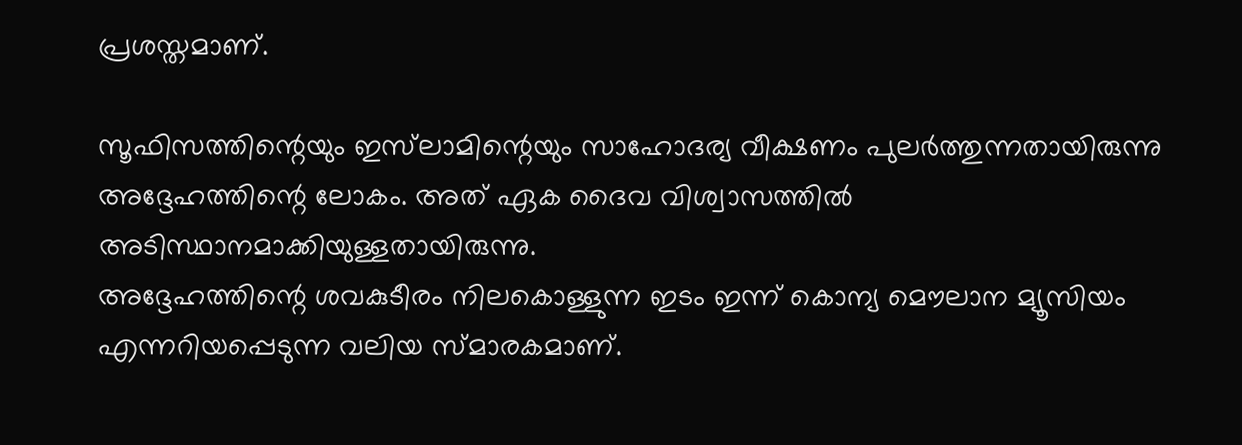പ്രശസ്തമാണ്.

സൂഫിസത്തിന്റെയും ഇസ്‌ലാമിന്റെയും സാഹോദര്യ വീക്ഷണം പുലര്‍ത്തുന്നതായിരുന്നു അദ്ദേഹത്തിന്റെ ലോകം. അത് ഏക ദൈവ വിശ്വാസത്തില്‍ അടിസ്ഥാനമാക്കിയുള്ളതായിരുന്നു.
അദ്ദേഹത്തിന്റെ ശവകുടീരം നിലകൊള്ളുന്ന ഇടം ഇന്ന് കൊന്യ മൌലാന മ്യൂസിയം എന്നറിയപ്പെടുന്ന വലിയ സ്മാരകമാണ്.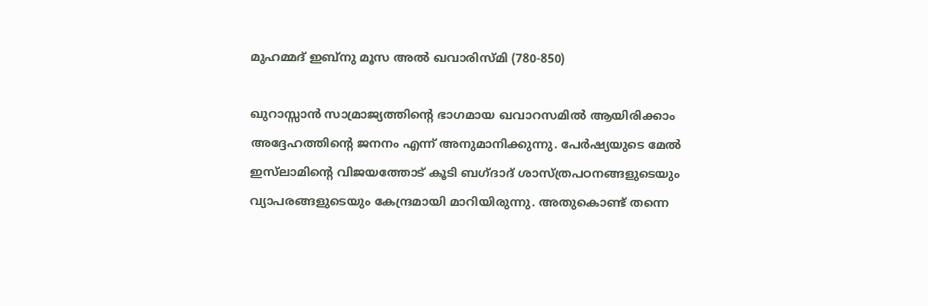മുഹമ്മദ് ഇബ്‌നു മൂസ അല്‍ ഖവാരിസ്മി (780-850)

ഖുറാസ്സാന്‍ സാമ്രാജ്യത്തിന്റെ ഭാഗമായ ഖവാറസമില്‍ ആയിരിക്കാം അദ്ദേഹത്തിന്റെ ജനനം എന്ന് അനുമാനിക്കുന്നു. പേര്‍ഷ്യയുടെ മേല്‍ ഇസ്‌ലാമിന്റെ വിജയത്തോട് കൂടി ബഗ്ദാദ് ശാസ്ത്രപഠനങ്ങളുടെയും വ്യാപരങ്ങളുടെയും കേന്ദ്രമായി മാറിയിരുന്നു. അതുകൊണ്ട് തന്നെ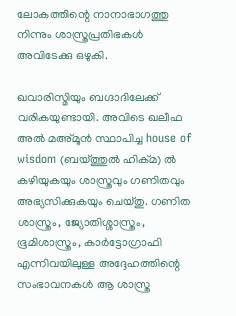ലോകത്തിന്റെ നാനാഭാഗത്തു നിന്നും ശാസ്ത്രപ്രതിഭകള്‍ അവിടേക്കു ഒഴുകി.

ഖവാരിസ്മിയും ബഗ്ദാദിലേക്ക് വരികയുണ്ടായി. അവിടെ ഖലീഫ അല്‍ മഅ്മൂന്‍ സ്ഥാപിച്ച house of wisdom (ബയ്ത്തുല്‍ ഹിക്മ) ല്‍ കഴിയുകയും ശാസ്ത്രവും ഗണിതവും അഭ്യസിക്കുകയും ചെയ്തു. ഗണിത ശാസ്ത്രം, ജ്യോതിശ്ശാസ്ത്രം, ഭൂമിശാസ്ത്രം, കാര്‍ട്ടോഗ്രാഫി എന്നിവയിലുള്ള അദ്ദേഹത്തിന്റെ സംഭാവനകള്‍ ആ ശാസ്ത്ര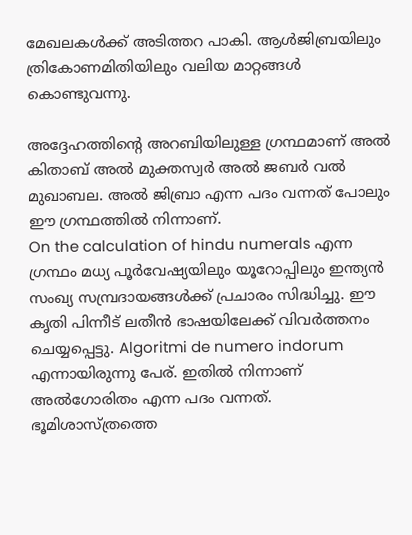മേഖലകള്‍ക്ക് അടിത്തറ പാകി. ആള്‍ജിബ്രയിലും ത്രികോണമിതിയിലും വലിയ മാറ്റങ്ങള്‍ കൊണ്ടുവന്നു.

അദ്ദേഹത്തിന്റെ അറബിയിലുള്ള ഗ്രന്ഥമാണ് അല്‍ കിതാബ് അല്‍ മുക്തസ്വര്‍ അല്‍ ജബര്‍ വല്‍ മുഖാബല. അല്‍ ജിബ്രാ എന്ന പദം വന്നത് പോലും ഈ ഗ്രന്ഥത്തില്‍ നിന്നാണ്.
On the calculation of hindu numerals എന്ന ഗ്രന്ഥം മധ്യ പൂര്‍വേഷ്യയിലും യൂറോപ്പിലും ഇന്ത്യന്‍ സംഖ്യ സമ്പ്രദായങ്ങള്‍ക്ക് പ്രചാരം സിദ്ധിച്ചു. ഈ കൃതി പിന്നീട് ലതീന്‍ ഭാഷയിലേക്ക് വിവര്‍ത്തനം ചെയ്യപ്പെട്ടു. Algoritmi de numero indorum എന്നായിരുന്നു പേര്. ഇതില്‍ നിന്നാണ് അല്‍ഗോരിതം എന്ന പദം വന്നത്. ഭൂമിശാസ്ത്രത്തെ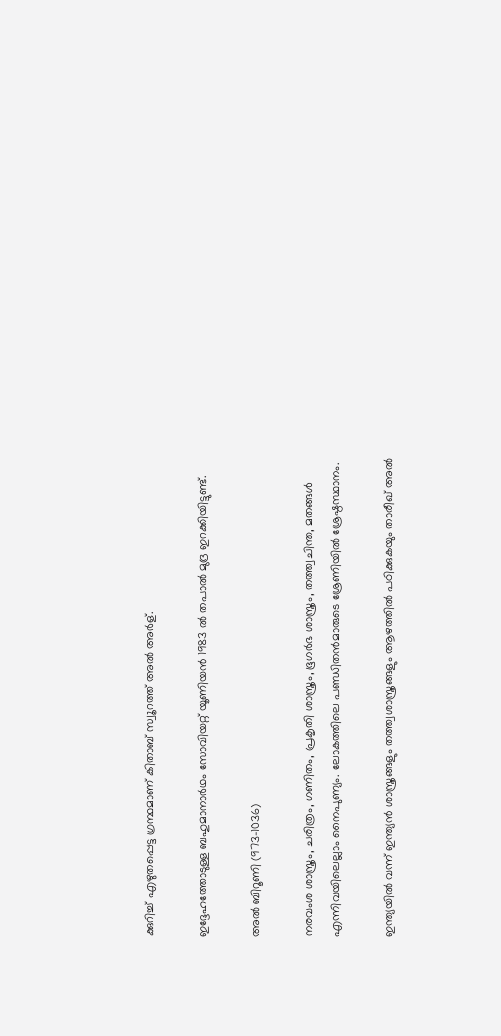ക്കുറിച്ച് എഴുതപ്പെട്ട ഗ്രന്ഥമാണ് കിതാബ് സ്വൂറത്ത് അല്‍ അര്‍ള്.

ഇദ്ദേഹത്തോടുള്ള ബഹുമാനാര്‍ഥം സോവിയറ്റ് യൂണിയന്‍ 1983 ല്‍ തപാല്‍ മുദ്ര ഇറക്കിയിട്ടുണ്ട്.

അല്‍ ബിറൂണി (973-1036)

നരവംശ ശാസ്ത്രം, ചരിത്രം, ഗണിതം, പ്രകൃതി ശാസ്ത്രം, ഭൂഗര്‍ഭ ശാസ്ത്രം, തത്ത്വചിന്ത, മതങ്ങള്‍ എന്നിവയിലെല്ലാം നൈപുണ്യം. ലോകത്തിലെ പണ്ഡിതന്‍മാരുടെ ശ്രേണിയില്‍ ശ്രേഷ്ഠസ്ഥാനം.

ഇന്ത്യയില്‍ വന്ന് ഇന്ത്യന്‍ ശാസ്ത്രങ്ങളും തത്ത്വശാസ്ത്രങ്ങളും ആഴത്തില്‍ പഠിക്കുകയും താരീഖ് അല്‍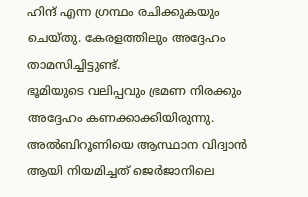ഹിന്ദ് എന്ന ഗ്രന്ഥം രചിക്കുകയും ചെയ്തു. കേരളത്തിലും അദ്ദേഹം താമസിച്ചിട്ടുണ്ട്.
ഭൂമിയുടെ വലിപ്പവും ഭ്രമണ നിരക്കും അദ്ദേഹം കണക്കാക്കിയിരുന്നു. അല്‍ബിറൂണിയെ ആസ്ഥാന വിദ്വാന്‍ ആയി നിയമിച്ചത് ജെര്‍ജാനിലെ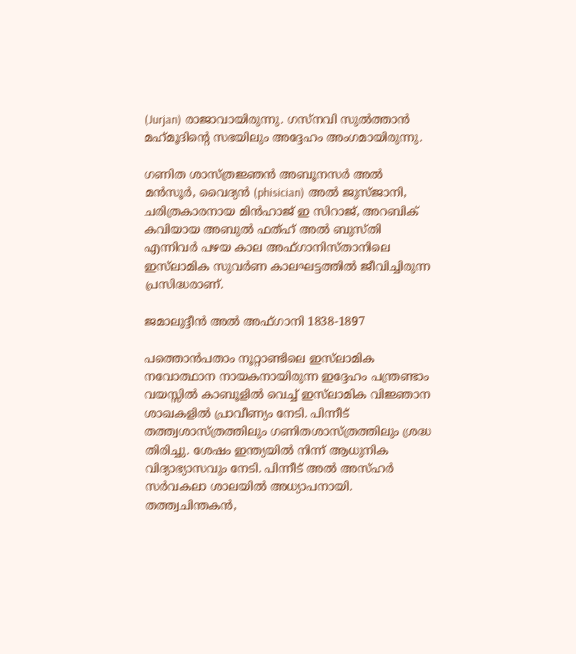(Jurjan) രാജാവായിരുന്നു. ഗസ്‌നവി സുല്‍ത്താന്‍ മഹ്‌മൂദിന്റെ സഭയിലും അദ്ദേഹം അംഗമായിരുന്നു.

ഗണിത ശാസ്ത്രജ്ഞന്‍ അബൂനസര്‍ അല്‍ മന്‍സൂര്‍, വൈദ്യന്‍ (phisician) അല്‍ ജുസ്ജാനി, ചരിത്രകാരനായ മിന്‍ഹാജ് ഇ സിറാജ്, അറബിക് കവിയായ അബുല്‍ ഫത്ഹ് അല്‍ ബുസ്തി എന്നിവര്‍ പഴയ കാല അഫ്ഗാനിസ്താനിലെ ഇസ്‌ലാമിക സുവര്‍ണ കാലഘട്ടത്തില്‍ ജീവിച്ചിരുന്ന പ്രസിദ്ധരാണ്.

ജമാലുദ്ദീന്‍ അല്‍ അഫ്ഗാനി 1838-1897

പത്തൊന്‍പതാം നൂറ്റാണ്ടിലെ ഇസ്‌ലാമിക നവോത്ഥാന നായകനായിരുന്ന ഇദ്ദേഹം പന്ത്രണ്ടാം വയസ്സില്‍ കാബൂളില്‍ വെച്ച് ഇസ്‌ലാമിക വിജ്ഞാന ശാഖകളില്‍ പ്രാവീണ്യം നേടി. പിന്നീട് തത്ത്വശാസ്ത്രത്തിലും ഗണിതശാസ്ത്രത്തിലും ശ്രദ്ധ തിരിച്ചു. ശേഷം ഇന്ത്യയില്‍ നിന്ന് ആധുനിക വിദ്യാഭ്യാസവും നേടി. പിന്നീട് അല്‍ അസ്ഹര്‍ സര്‍വകലാ ശാലയില്‍ അധ്യാപനായി.
തത്ത്വചിന്തകന്‍,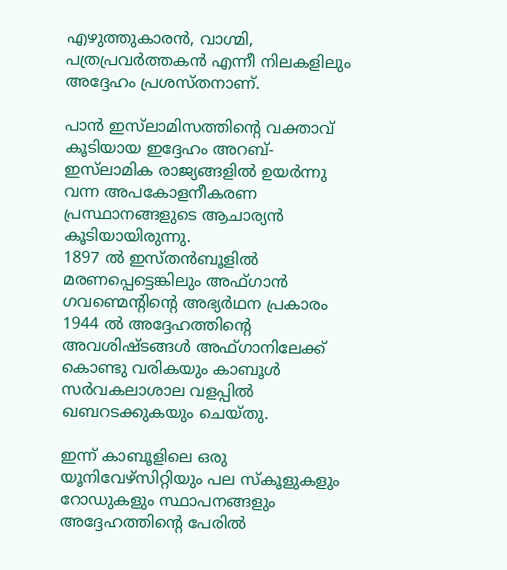എഴുത്തുകാരന്‍, വാഗ്മി, പത്രപ്രവര്‍ത്തകന്‍ എന്നീ നിലകളിലും അദ്ദേഹം പ്രശസ്തനാണ്.

പാന്‍ ഇസ്‌ലാമിസത്തിന്റെ വക്താവ് കൂടിയായ ഇദ്ദേഹം അറബ്-ഇസ്‌ലാമിക രാജ്യങ്ങളില്‍ ഉയര്‍ന്നു വന്ന അപകോളനീകരണ പ്രസ്ഥാനങ്ങളുടെ ആചാര്യന്‍ കൂടിയായിരുന്നു.
1897 ല്‍ ഇസ്തന്‍ബൂളില്‍ മരണപ്പെട്ടെങ്കിലും അഫ്ഗാന്‍ ഗവണ്മെന്റിന്റെ അഭ്യര്‍ഥന പ്രകാരം 1944 ല്‍ അദ്ദേഹത്തിന്റെ അവശിഷ്ടങ്ങള്‍ അഫ്ഗാനിലേക്ക് കൊണ്ടു വരികയും കാബൂള്‍ സര്‍വകലാശാല വളപ്പില്‍ ഖബറടക്കുകയും ചെയ്തു.

ഇന്ന് കാബൂളിലെ ഒരു യൂനിവേഴ്‌സിറ്റിയും പല സ്‌കൂളുകളും റോഡുകളും സ്ഥാപനങ്ങളും അദ്ദേഹത്തിന്റെ പേരില്‍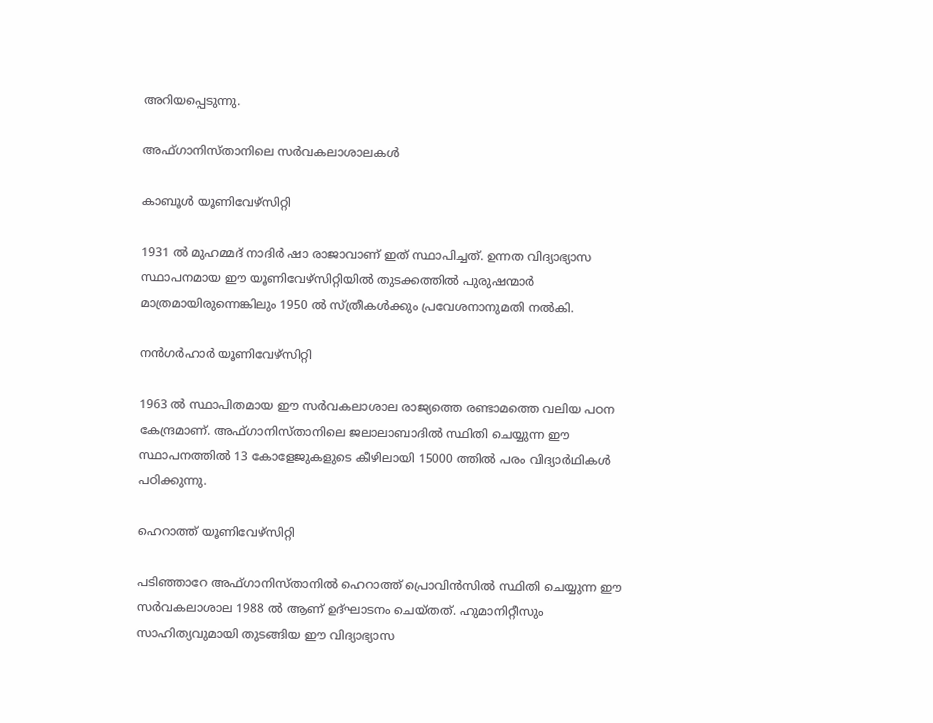അറിയപ്പെടുന്നു.

അഫ്ഗാനിസ്താനിലെ സര്‍വകലാശാലകള്‍

കാബൂള്‍ യൂണിവേഴ്‌സിറ്റി

1931 ല്‍ മുഹമ്മദ് നാദിര്‍ ഷാ രാജാവാണ് ഇത് സ്ഥാപിച്ചത്. ഉന്നത വിദ്യാഭ്യാസ സ്ഥാപനമായ ഈ യൂണിവേഴ്‌സിറ്റിയില്‍ തുടക്കത്തില്‍ പുരുഷന്മാര്‍ മാത്രമായിരുന്നെങ്കിലും 1950 ല്‍ സ്ത്രീകള്‍ക്കും പ്രവേശനാനുമതി നല്‍കി.

നന്‍ഗര്‍ഹാര്‍ യൂണിവേഴ്‌സിറ്റി

1963 ല്‍ സ്ഥാപിതമായ ഈ സര്‍വകലാശാല രാജ്യത്തെ രണ്ടാമത്തെ വലിയ പഠന കേന്ദ്രമാണ്. അഫ്ഗാനിസ്താനിലെ ജലാലാബാദില്‍ സ്ഥിതി ചെയ്യുന്ന ഈ സ്ഥാപനത്തില്‍ 13 കോളേജുകളുടെ കീഴിലായി 15000 ത്തില്‍ പരം വിദ്യാര്‍ഥികള്‍ പഠിക്കുന്നു.

ഹെറാത്ത് യൂണിവേഴ്‌സിറ്റി

പടിഞ്ഞാറേ അഫ്ഗാനിസ്താനില്‍ ഹെറാത്ത് പ്രൊവിന്‍സില്‍ സ്ഥിതി ചെയ്യുന്ന ഈ സര്‍വകലാശാല 1988 ല്‍ ആണ് ഉദ്ഘാടനം ചെയ്തത്. ഹുമാനിറ്റീസും സാഹിത്യവുമായി തുടങ്ങിയ ഈ വിദ്യാഭ്യാസ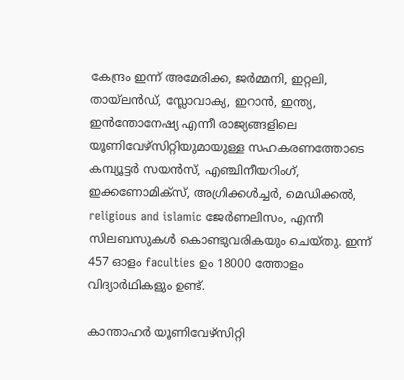കേന്ദ്രം ഇന്ന് അമേരിക്ക, ജര്‍മ്മനി, ഇറ്റലി, തായ്‌ലന്‍ഡ്, സ്ലോവാക്യ, ഇറാന്‍, ഇന്ത്യ, ഇന്‍ന്തോനേഷ്യ എന്നീ രാജ്യങ്ങളിലെ യൂണിവേഴ്‌സിറ്റിയുമായുള്ള സഹകരണത്തോടെ കമ്പ്യൂട്ടര്‍ സയന്‍സ്, എഞ്ചിനീയറിംഗ്, ഇക്കണോമിക്‌സ്, അഗ്രിക്കള്‍ച്ചര്‍, മെഡിക്കല്‍, religious and islamic ജേര്‍ണലിസം, എന്നീ സിലബസുകള്‍ കൊണ്ടുവരികയും ചെയ്തു. ഇന്ന് 457 ഓളം faculties ഉം 18000 ത്തോളം വിദ്യാര്‍ഥികളും ഉണ്ട്.

കാന്താഹര്‍ യൂണിവേഴ്‌സിറ്റി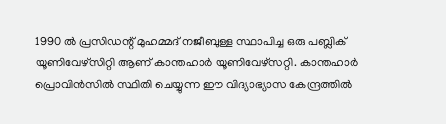1990 ല്‍ പ്രസിഡന്റ് മുഹമ്മദ് നജീബുള്ള സ്ഥാപിച്ച ഒരു പബ്ലിക് യൂണിവേഴ്‌സിറ്റി ആണ് കാന്തഹാര്‍ യൂണിവേഴ്‌സറ്റി. കാന്തഹാര്‍ പ്രൊവിന്‍സില്‍ സ്ഥിതി ചെയ്യുന്ന ഈ വിദ്യാഭ്യാസ കേന്ദ്രത്തില്‍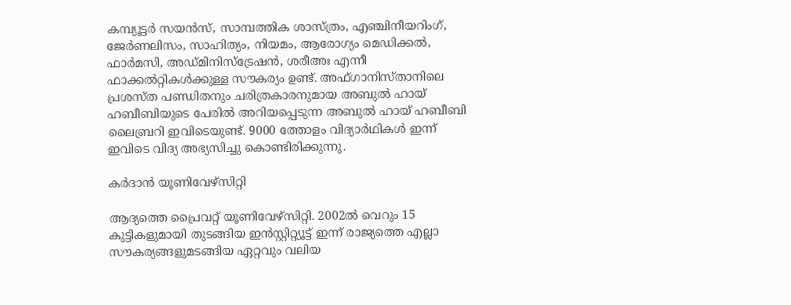കമ്പ്യൂട്ടര്‍ സയന്‍സ്, സാമ്പത്തിക ശാസ്ത്രം, എഞ്ചിനീയറിംഗ്, ജേര്‍ണലിസം, സാഹിത്യം, നിയമം, ആരോഗ്യം മെഡിക്കല്‍, ഫാര്‍മസി, അഡ്മിനിസ്‌ട്രേഷന്‍, ശരീഅഃ എന്നീ ഫാക്കല്‍റ്റികള്‍ക്കുള്ള സൗകര്യം ഉണ്ട്. അഫ്ഗാനിസ്താനിലെ പ്രശസ്ത പണ്ഡിതനും ചരിത്രകാരനുമായ അബുല്‍ ഹായ് ഹബീബിയുടെ പേരില്‍ അറിയപ്പെടുന്ന അബുല്‍ ഹായ് ഹബീബി ലൈബ്രറി ഇവിടെയുണ്ട്. 9000 ത്തോളം വിദ്യാര്‍ഥികള്‍ ഇന്ന് ഇവിടെ വിദ്യ അഭ്യസിച്ചു കൊണ്ടിരിക്കുന്നു.

കര്‍ദാന്‍ യൂണിവേഴ്‌സിറ്റി

ആദ്യത്തെ പ്രൈവറ്റ് യൂണിവേഴ്‌സിറ്റി. 2002ല്‍ വെറും 15 കുട്ടികളുമായി തുടങ്ങിയ ഇന്‍സ്റ്റിറ്റ്യൂട്ട് ഇന്ന് രാജ്യത്തെ എല്ലാ സൗകര്യങ്ങളുമടങ്ങിയ ഏറ്റവും വലിയ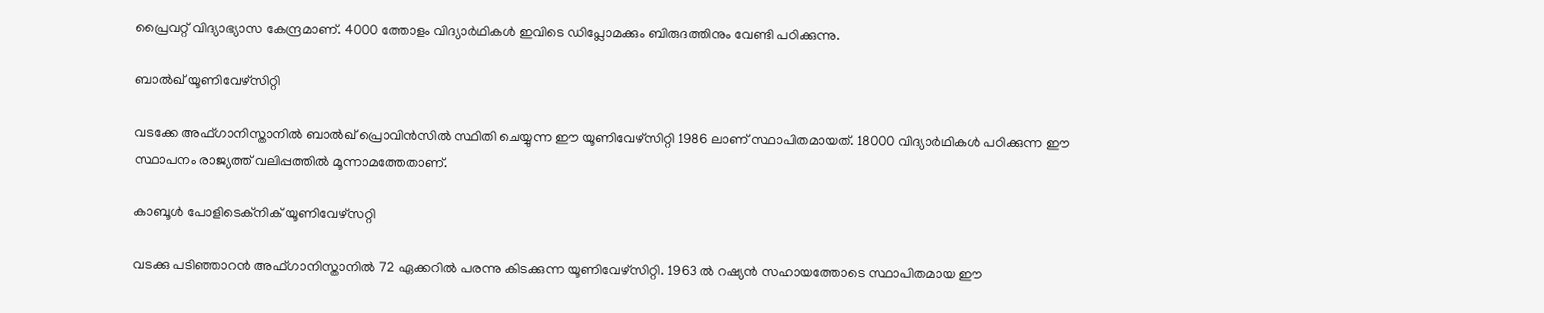പ്രൈവറ്റ് വിദ്യാഭ്യാസ കേന്ദ്രമാണ്. 4000 ത്തോളം വിദ്യാര്‍ഥികള്‍ ഇവിടെ ഡിപ്ലോമക്കും ബിരുദത്തിനും വേണ്ടി പഠിക്കുന്നു.

ബാല്‍ഖ് യൂണിവേഴ്‌സിറ്റി

വടക്കേ അഫ്ഗാനിസ്താനില്‍ ബാല്‍ഖ് പ്രൊവിന്‍സില്‍ സ്ഥിതി ചെയ്യുന്ന ഈ യൂണിവേഴ്‌സിറ്റി 1986 ലാണ് സ്ഥാപിതമായത്. 18000 വിദ്യാര്‍ഥികള്‍ പഠിക്കുന്ന ഈ സ്ഥാപനം രാജ്യത്ത് വലിപ്പത്തില്‍ മൂന്നാമത്തേതാണ്.

കാബൂള്‍ പോളിടെക്‌നിക് യൂണിവേഴ്‌സറ്റി

വടക്കു പടിഞ്ഞാറന്‍ അഫ്ഗാനിസ്താനില്‍ 72 ഏക്കറില്‍ പരന്നു കിടക്കുന്ന യൂണിവേഴ്‌സിറ്റി. 1963 ല്‍ റഷ്യന്‍ സഹായത്തോടെ സ്ഥാപിതമായ ഈ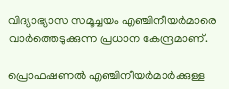വിദ്യാഭ്യാസ സമൂച്ചയം എഞ്ചിനീയര്‍മാരെ വാര്‍ത്തെടുക്കുന്ന പ്രധാന കേന്ദ്രമാണ്.

പ്രൊഫഷണല്‍ എഞ്ചിനീയര്‍മാര്‍ക്കുള്ള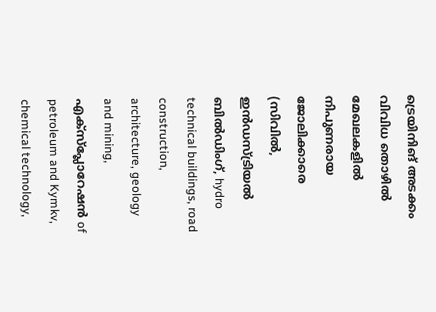ട്രെയിനിങ് അടക്കം വിവിധ തൊഴില്‍ മേഖലകളില്‍ നിപുണരായ ജോലിക്കാരെ (സിവില്‍, ഇന്‍ഡസ്ട്രിയല്‍ ബില്‍ഡിംഗ്, hydro technical buildings, road construction, architecture, geology and mining, എക്‌സ്‌പ്ലോറേഷന്‍ of petroleum and Kymkv, chemical technology,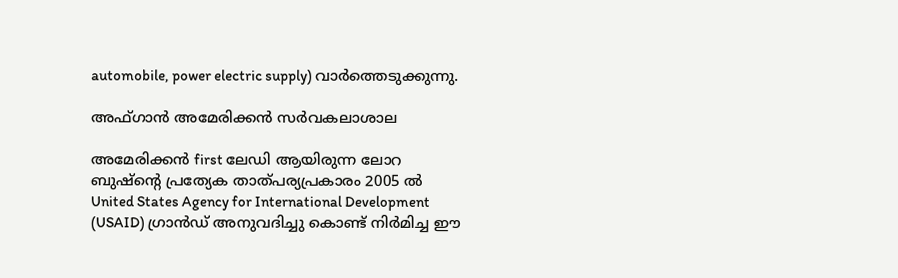automobile, power electric supply) വാര്‍ത്തെടുക്കുന്നു.

അഫ്ഗാൻ അമേരിക്കന്‍ സര്‍വകലാശാല

അമേരിക്കന്‍ first ലേഡി ആയിരുന്ന ലോറ ബുഷ്‌ന്റെ പ്രത്യേക താത്പര്യപ്രകാരം 2005 ല്‍ United States Agency for International Development (USAID) ഗ്രാന്‍ഡ് അനുവദിച്ചു കൊണ്ട് നിര്‍മിച്ച ഈ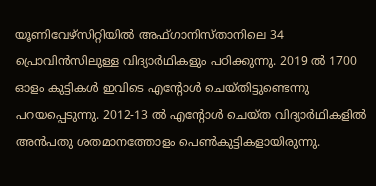യൂണിവേഴ്‌സിറ്റിയില്‍ അഫ്ഗാനിസ്താനിലെ 34 പ്രൊവിന്‍സിലുള്ള വിദ്യാര്‍ഥികളും പഠിക്കുന്നു. 2019 ല്‍ 1700 ഓളം കുട്ടികള്‍ ഇവിടെ എന്റോള്‍ ചെയ്തിട്ടുണ്ടെന്നു പറയപ്പെടുന്നു. 2012-13 ല്‍ എന്റോള്‍ ചെയ്ത വിദ്യാര്‍ഥികളില്‍ അന്‍പതു ശതമാനത്തോളം പെണ്‍കുട്ടികളായിരുന്നു.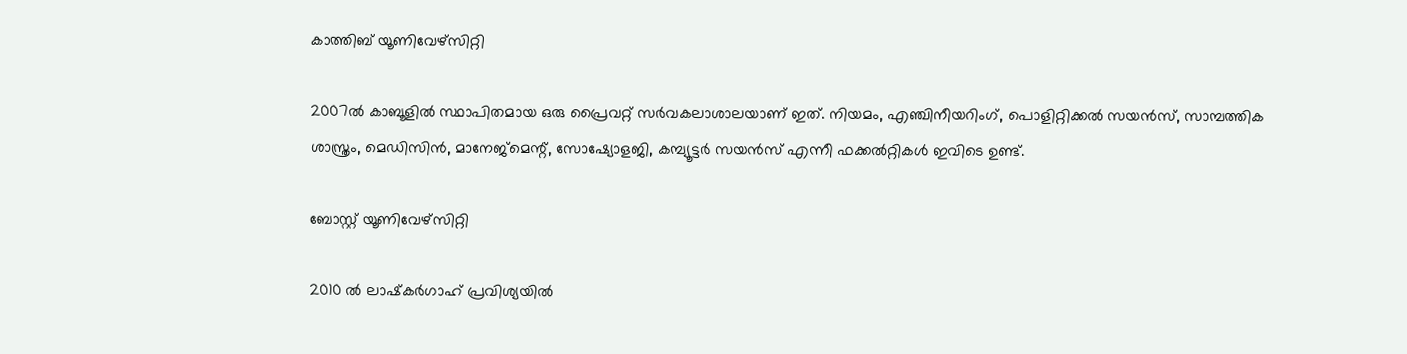കാത്തിബ് യൂണിവേഴ്‌സിറ്റി

2007ല്‍ കാബൂളില്‍ സ്ഥാപിതമായ ഒരു പ്രൈവറ്റ് സര്‍വകലാശാലയാണ് ഇത്. നിയമം, എഞ്ചിനീയറിംഗ്, പൊളിറ്റിക്കല്‍ സയന്‍സ്, സാമ്പത്തിക ശാസ്ത്രം, മെഡിസിന്‍, മാനേജ്‌മെന്റ്, സോഷ്യോളജി, കമ്പ്യൂട്ടര്‍ സയന്‍സ് എന്നീ ഫക്കല്‍റ്റികള്‍ ഇവിടെ ഉണ്ട്.

ബോസ്റ്റ് യൂണിവേഴ്‌സിറ്റി

2010 ല്‍ ലാഷ്‌കര്‍ഗാഹ് പ്രവിശ്യയില്‍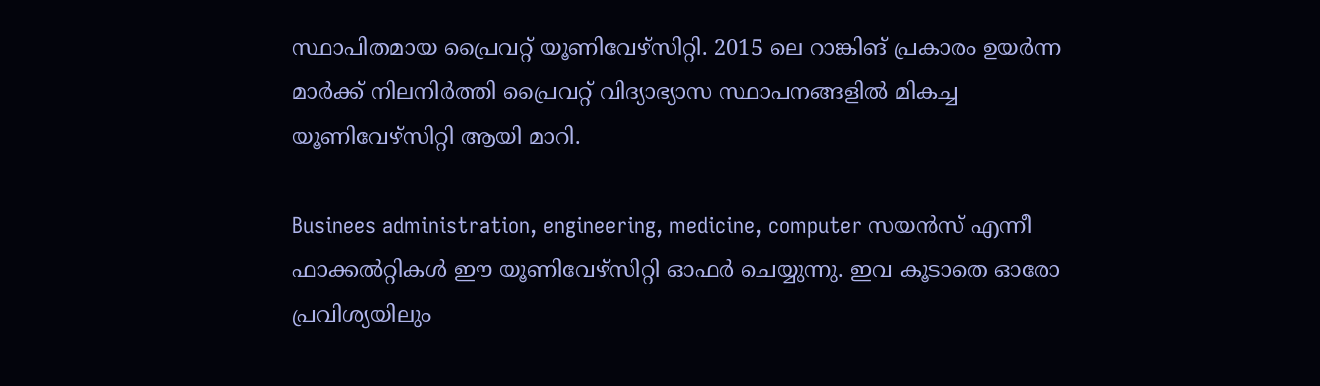സ്ഥാപിതമായ പ്രൈവറ്റ് യൂണിവേഴ്‌സിറ്റി. 2015 ലെ റാങ്കിങ് പ്രകാരം ഉയര്‍ന്ന മാര്‍ക്ക് നിലനിര്‍ത്തി പ്രൈവറ്റ് വിദ്യാഭ്യാസ സ്ഥാപനങ്ങളില്‍ മികച്ച യൂണിവേഴ്‌സിറ്റി ആയി മാറി.

Businees administration, engineering, medicine, computer സയന്‍സ് എന്നീ ഫാക്കല്‍റ്റികള്‍ ഈ യൂണിവേഴ്‌സിറ്റി ഓഫര്‍ ചെയ്യുന്നു. ഇവ കൂടാതെ ഓരോ പ്രവിശ്യയിലും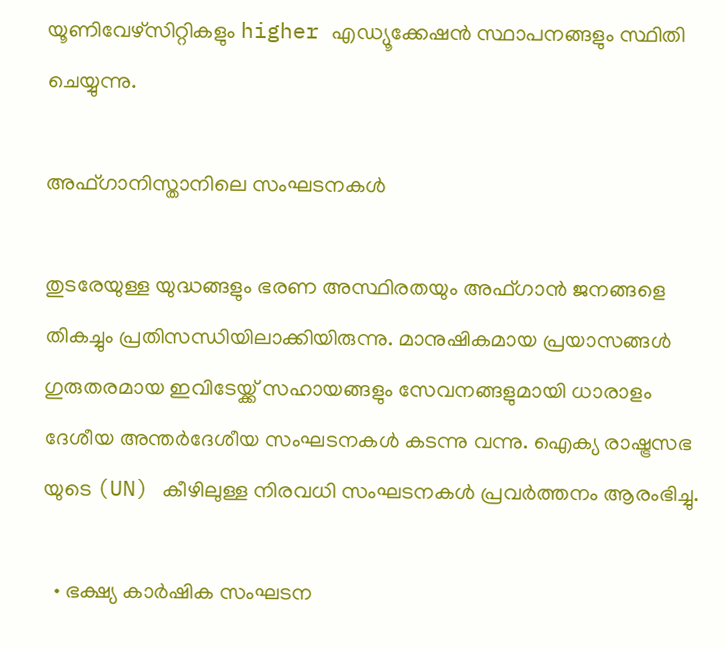യൂണിവേഴ്‌സിറ്റികളും higher എഡ്യൂക്കേഷന്‍ സ്ഥാപനങ്ങളും സ്ഥിതി ചെയ്യുന്നു.

അഫ്ഗാനിസ്താനിലെ സംഘടനകള്‍

തുടരേയുള്ള യുദ്ധങ്ങളും ഭരണ അസ്ഥിരതയും അഫ്ഗാന്‍ ജനങ്ങളെ തികച്ചും പ്രതിസന്ധിയിലാക്കിയിരുന്നു. മാനുഷികമായ പ്രയാസങ്ങള്‍ ഗുരുതരമായ ഇവിടേയ്ക്ക് സഹായങ്ങളും സേവനങ്ങളുമായി ധാരാളം ദേശീയ അന്തര്‍ദേശീയ സംഘടനകള്‍ കടന്നു വന്നു. ഐക്യ രാഷ്ട്രസഭ യുടെ (UN) കീഴിലുള്ള നിരവധി സംഘടനകള്‍ പ്രവര്‍ത്തനം ആരംഭിച്ചു.

  • ഭക്ഷ്യ കാര്‍ഷിക സംഘടന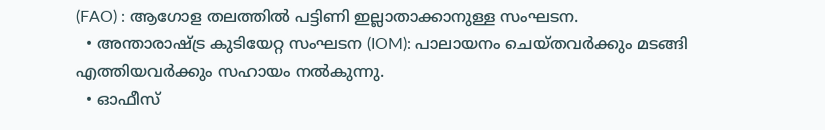(FAO) : ആഗോള തലത്തില്‍ പട്ടിണി ഇല്ലാതാക്കാനുള്ള സംഘടന.
  • അന്താരാഷ്ട്ര കുടിയേറ്റ സംഘടന (IOM): പാലായനം ചെയ്തവര്‍ക്കും മടങ്ങി എത്തിയവര്‍ക്കും സഹായം നല്‍കുന്നു.
  • ഓഫീസ്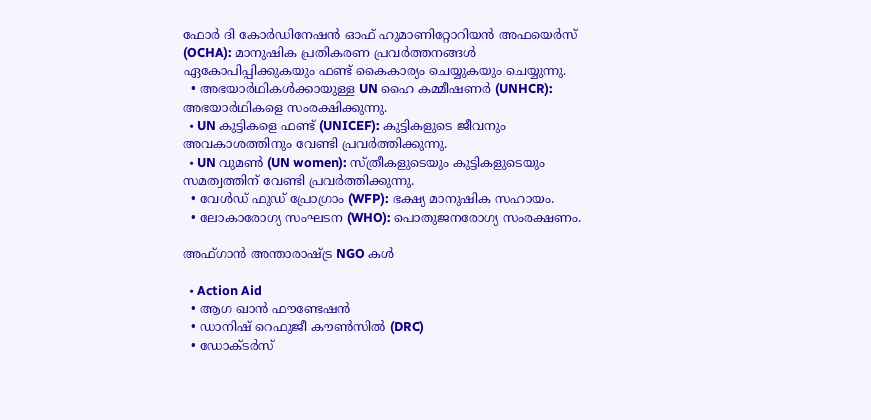ഫോര്‍ ദി കോര്‍ഡിനേഷന്‍ ഓഫ് ഹുമാണിറ്റോറിയന്‍ അഫയെര്‍സ് (OCHA): മാനുഷിക പ്രതികരണ പ്രവര്‍ത്തനങ്ങള്‍ ഏകോപിപ്പിക്കുകയും ഫണ്ട് കൈകാര്യം ചെയ്യുകയും ചെയ്യുന്നു.
  • അഭയാര്‍ഥികള്‍ക്കായുള്ള UN ഹൈ കമ്മീഷണര്‍ (UNHCR): അഭയാര്‍ഥികളെ സംരക്ഷിക്കുന്നു.
  • UN കുട്ടികളെ ഫണ്ട് (UNICEF): കുട്ടികളുടെ ജീവനും അവകാശത്തിനും വേണ്ടി പ്രവര്‍ത്തിക്കുന്നു.
  • UN വുമണ്‍ (UN women): സ്ത്രീകളുടെയും കുട്ടികളുടെയും സമത്വത്തിന് വേണ്ടി പ്രവര്‍ത്തിക്കുന്നു.
  • വേള്‍ഡ് ഫുഡ് പ്രോഗ്രാം (WFP): ഭക്ഷ്യ മാനുഷിക സഹായം.
  • ലോകാരോഗ്യ സംഘടന (WHO): പൊതുജനരോഗ്യ സംരക്ഷണം.

അഫ്ഗാന്‍ അന്താരാഷ്ട്ര NGO കള്‍

  • Action Aid
  • ആഗ ഖാന്‍ ഫൗണ്ടേഷന്‍
  • ഡാനിഷ് റെഫുജീ കൗണ്‍സില്‍ (DRC)
  • ഡോക്ടര്‍സ്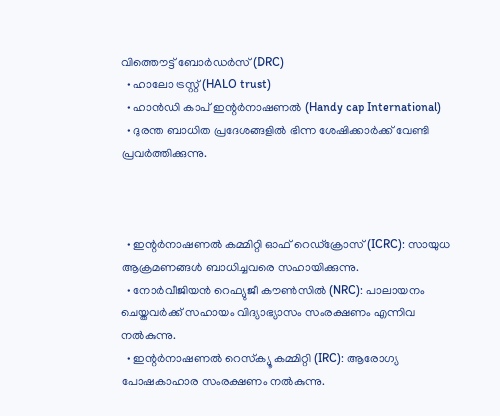വിത്തൌട്ട് ബോര്‍ഡര്‍സ് (DRC)
  • ഹാലോ ട്രസ്റ്റ് (HALO trust)
  • ഹാന്‍ഡി കാപ് ഇന്റര്‍നാഷണല്‍ (Handy cap International)
  • ദുരന്ത ബാധിത പ്രദേശങ്ങളില്‍ ഭിന്ന ശേഷിക്കാര്‍ക്ക് വേണ്ടി പ്രവര്‍ത്തിക്കുന്നു.



  • ഇന്റര്‍നാഷണല്‍ കമ്മിറ്റി ഓഫ് റെഡ്‌ക്രോസ് (ICRC): സായുധ ആക്രമണങ്ങള്‍ ബാധിച്ചവരെ സഹായിക്കുന്നു.
  • നോര്‍വീജിയന്‍ റെഫ്യുജീ കൗണ്‍സില്‍ (NRC): പാലായനം ചെയ്തവര്‍ക്ക് സഹായം വിദ്യാഭ്യാസം സംരക്ഷണം എന്നിവ നല്‍കുന്നു.
  • ഇന്റര്‍നാഷണല്‍ റെസ്‌ക്യൂ കമ്മിറ്റി (IRC): ആരോഗ്യ പോഷകാഹാര സംരക്ഷണം നല്‍കുന്നു.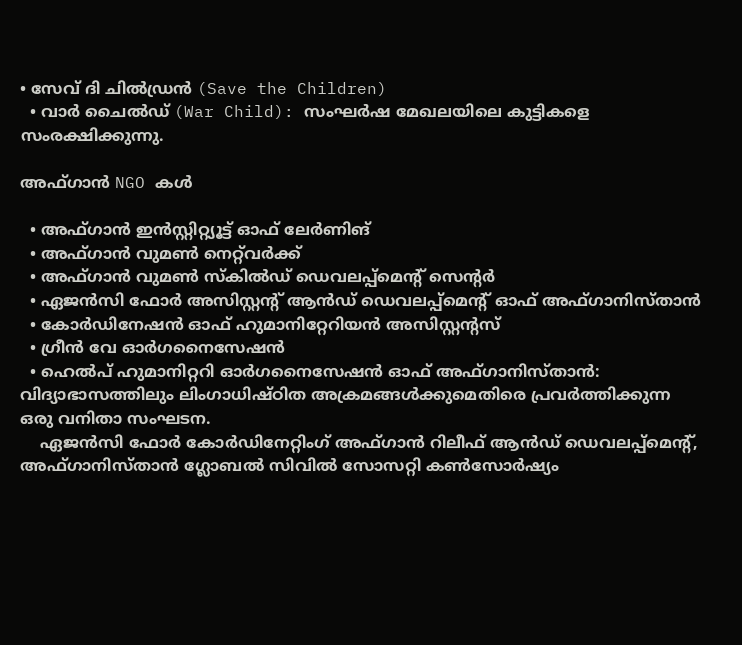• സേവ് ദി ചില്‍ഡ്രന്‍ (Save the Children)
  • വാര്‍ ചൈല്‍ഡ് (War Child): സംഘര്‍ഷ മേഖലയിലെ കുട്ടികളെ സംരക്ഷിക്കുന്നു.

അഫ്ഗാന്‍ NGO കള്‍

  • അഫ്ഗാന്‍ ഇന്‍സ്റ്റിറ്റ്യൂട്ട് ഓഫ് ലേര്‍ണിങ്
  • അഫ്ഗാന്‍ വുമണ്‍ നെറ്റ്‌വര്‍ക്ക്
  • അഫ്ഗാന്‍ വുമണ്‍ സ്‌കില്‍ഡ് ഡെവലപ്പ്‌മെന്റ് സെന്റര്‍
  • ഏജന്‍സി ഫോര്‍ അസിസ്റ്റന്റ് ആന്‍ഡ് ഡെവലപ്പ്‌മെന്റ് ഓഫ് അഫ്ഗാനിസ്താന്‍
  • കോര്‍ഡിനേഷന്‍ ഓഫ് ഹുമാനിറ്റേറിയന്‍ അസിസ്റ്റന്റസ്
  • ഗ്രീന്‍ വേ ഓര്‍ഗനൈസേഷന്‍
  • ഹെല്‍പ് ഹുമാനിറ്ററി ഓര്‍ഗനൈസേഷന്‍ ഓഫ് അഫ്ഗാനിസ്താന്‍: വിദ്യാഭാസത്തിലും ലിംഗാധിഷ്ഠിത അക്രമങ്ങള്‍ക്കുമെതിരെ പ്രവര്‍ത്തിക്കുന്ന ഒരു വനിതാ സംഘടന.
    ഏജന്‍സി ഫോര്‍ കോര്‍ഡിനേറ്റിംഗ് അഫ്ഗാന്‍ റിലീഫ് ആന്‍ഡ് ഡെവലപ്പ്‌മെന്റ്, അഫ്ഗാനിസ്താന്‍ ഗ്ലോബല്‍ സിവില്‍ സോസറ്റി കണ്‍സോര്‍ഷ്യം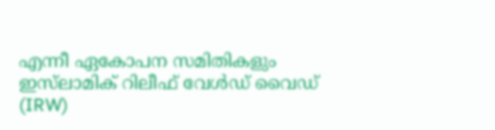എന്നീ ഏകോപന സമിതികളും ഇസ്‌ലാമിക് റിലീഫ് വേള്‍ഡ് വൈഡ് (IRW)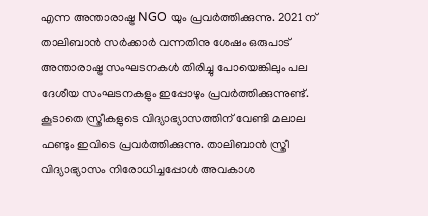എന്ന അന്താരാഷ്ട്ര NGO യും പ്രവര്‍ത്തിക്കുന്നു. 2021 ന് താലിബാന്‍ സര്‍ക്കാര്‍ വന്നതിനു ശേഷം ഒരുപാട് അന്താരാഷ്ട്ര സംഘടനകള്‍ തിരിച്ചു പോയെങ്കിലും പല ദേശീയ സംഘടനകളും ഇപ്പോഴും പ്രവര്‍ത്തിക്കുന്നുണ്ട്. കൂടാതെ സ്ത്രീകളുടെ വിദ്യാഭ്യാസത്തിന് വേണ്ടി മലാല ഫണ്ടും ഇവിടെ പ്രവര്‍ത്തിക്കുന്നു. താലിബാന്‍ സ്ത്രീ വിദ്യാഭ്യാസം നിരോധിച്ചപ്പോള്‍ അവകാശ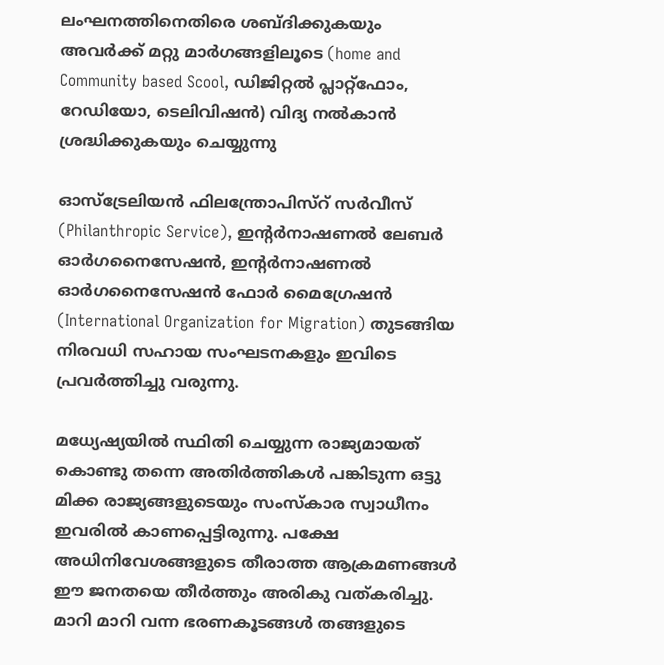ലംഘനത്തിനെതിരെ ശബ്ദിക്കുകയും അവര്‍ക്ക് മറ്റു മാര്‍ഗങ്ങളിലൂടെ (home and Community based Scool, ഡിജിറ്റല്‍ പ്ലാറ്റ്‌ഫോം, റേഡിയോ, ടെലിവിഷന്‍) വിദ്യ നല്‍കാന്‍ ശ്രദ്ധിക്കുകയും ചെയ്യുന്നു

ഓസ്‌ട്രേലിയന്‍ ഫിലന്ത്രോപിസ്‌റ് സര്‍വീസ് (Philanthropic Service), ഇന്റര്‍നാഷണല്‍ ലേബര്‍ ഓര്‍ഗനൈസേഷന്‍, ഇന്റര്‍നാഷണല്‍ ഓര്‍ഗനൈസേഷന്‍ ഫോര്‍ മൈഗ്രേഷന്‍ (International Organization for Migration) തുടങ്ങിയ നിരവധി സഹായ സംഘടനകളും ഇവിടെ പ്രവര്‍ത്തിച്ചു വരുന്നു.

മധ്യേഷ്യയില്‍ സ്ഥിതി ചെയ്യുന്ന രാജ്യമായത് കൊണ്ടു തന്നെ അതിര്‍ത്തികള്‍ പങ്കിടുന്ന ഒട്ടു മിക്ക രാജ്യങ്ങളുടെയും സംസ്‌കാര സ്വാധീനം ഇവരില്‍ കാണപ്പെട്ടിരുന്നു. പക്ഷേ അധിനിവേശങ്ങളുടെ തീരാത്ത ആക്രമണങ്ങള്‍ ഈ ജനതയെ തീര്‍ത്തും അരികു വത്കരിച്ചു. മാറി മാറി വന്ന ഭരണകൂടങ്ങള്‍ തങ്ങളുടെ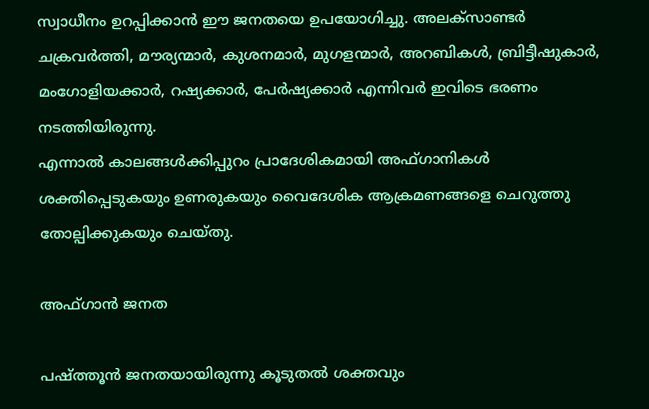സ്വാധീനം ഉറപ്പിക്കാന്‍ ഈ ജനതയെ ഉപയോഗിച്ചു. അലക്‌സാണ്ടര്‍ ചക്രവര്‍ത്തി, മൗര്യന്മാര്‍, കുശനമാര്‍, മുഗളന്മാര്‍, അറബികള്‍, ബ്രിട്ടീഷുകാര്‍, മംഗോളിയക്കാര്‍, റഷ്യക്കാര്‍, പേര്‍ഷ്യക്കാര്‍ എന്നിവര്‍ ഇവിടെ ഭരണം നടത്തിയിരുന്നു.
എന്നാല്‍ കാലങ്ങള്‍ക്കിപ്പുറം പ്രാദേശികമായി അഫ്ഗാനികള്‍ ശക്തിപ്പെടുകയും ഉണരുകയും വൈദേശിക ആക്രമണങ്ങളെ ചെറുത്തു തോല്പിക്കുകയും ചെയ്തു.

അഫ്ഗാന്‍ ജനത

പഷ്ത്തൂന്‍ ജനതയായിരുന്നു കൂടുതല്‍ ശക്തവും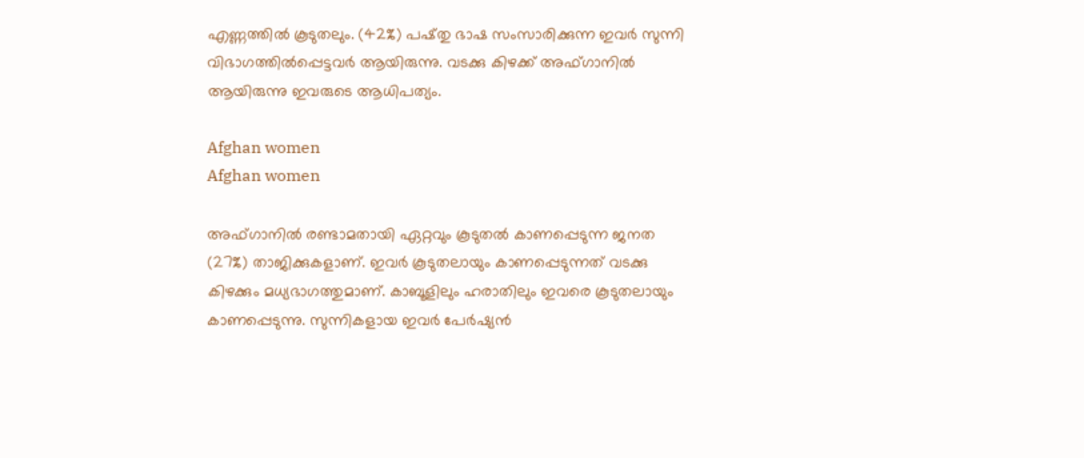എണ്ണത്തില്‍ കൂടുതലും. (42%) പഷ്തു ഭാഷ സംസാരിക്കുന്ന ഇവര്‍ സുന്നി വിഭാഗത്തില്‍പ്പെട്ടവര്‍ ആയിരുന്നു. വടക്കു കിഴക്ക് അഫ്ഗാനില്‍ ആയിരുന്നു ഇവരുടെ ആധിപത്യം.

Afghan women
Afghan women

അഫ്ഗാനില്‍ രണ്ടാമതായി ഏറ്റവും കൂടുതല്‍ കാണപ്പെടുന്ന ജനത (27%) താജിക്കുകളാണ്. ഇവര്‍ കൂടുതലായും കാണപ്പെടുന്നത് വടക്കു കിഴക്കും മധ്യഭാഗത്തുമാണ്. കാബൂളിലും ഹരാതിലും ഇവരെ കൂടുതലായും കാണപ്പെടുന്നു. സുന്നികളായ ഇവര്‍ പേര്‍ഷ്യന്‍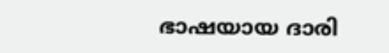ഭാഷയായ ദാരി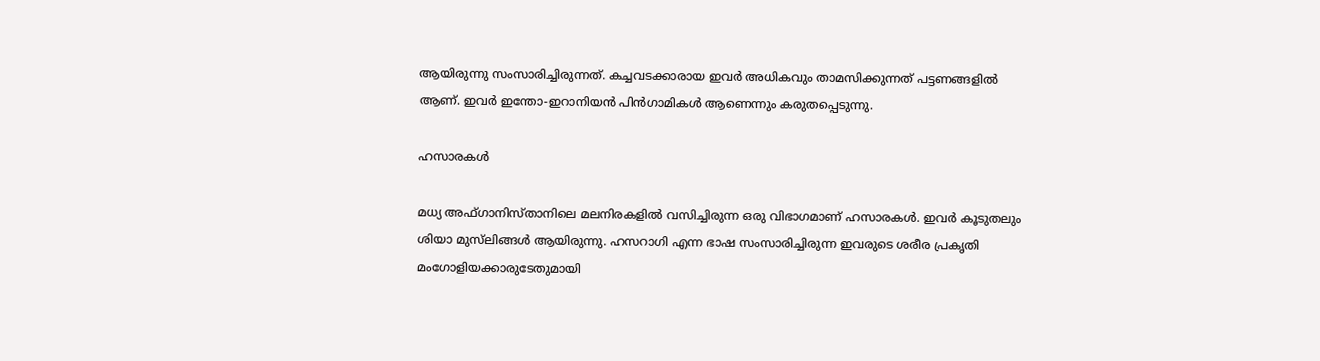ആയിരുന്നു സംസാരിച്ചിരുന്നത്. കച്ചവടക്കാരായ ഇവര്‍ അധികവും താമസിക്കുന്നത് പട്ടണങ്ങളില്‍ ആണ്. ഇവര്‍ ഇന്തോ-ഇറാനിയന്‍ പിന്‍ഗാമികള്‍ ആണെന്നും കരുതപ്പെടുന്നു.

ഹസാരകള്‍

മധ്യ അഫ്ഗാനിസ്താനിലെ മലനിരകളില്‍ വസിച്ചിരുന്ന ഒരു വിഭാഗമാണ് ഹസാരകള്‍. ഇവര്‍ കൂടുതലും ശിയാ മുസ്‌ലിങ്ങള്‍ ആയിരുന്നു. ഹസറാഗി എന്ന ഭാഷ സംസാരിച്ചിരുന്ന ഇവരുടെ ശരീര പ്രകൃതി മംഗോളിയക്കാരുടേതുമായി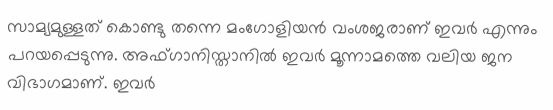സാമ്യമുള്ളത് കൊണ്ടു തന്നെ മംഗോളിയന്‍ വംശജരാണ് ഇവര്‍ എന്നും പറയപ്പെടുന്നു. അഫ്ഗാനിസ്താനില്‍ ഇവര്‍ മൂന്നാമത്തെ വലിയ ജന വിഭാഗമാണ്. ഇവര്‍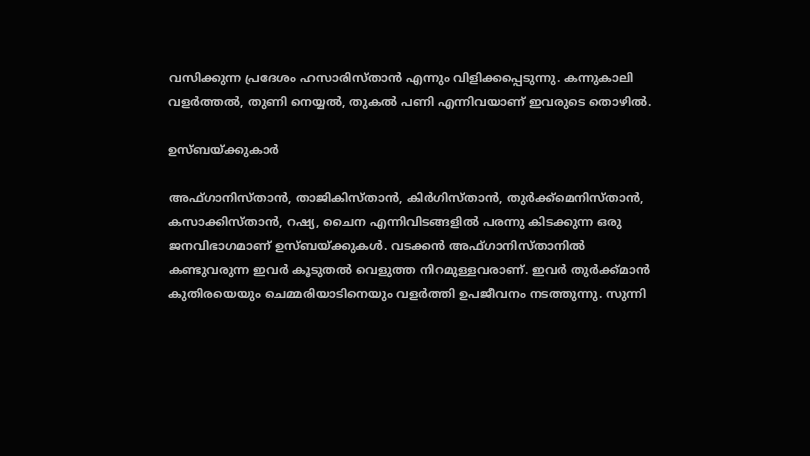വസിക്കുന്ന പ്രദേശം ഹസാരിസ്താന്‍ എന്നും വിളിക്കപ്പെടുന്നു. കന്നുകാലി വളര്‍ത്തല്‍, തുണി നെയ്യല്‍, തുകല്‍ പണി എന്നിവയാണ് ഇവരുടെ തൊഴില്‍.

ഉസ്ബയ്ക്കുകാര്‍

അഫ്ഗാനിസ്താന്‍, താജികിസ്താന്‍, കിര്‍ഗിസ്താന്‍, തുര്‍ക്ക്‌മെനിസ്താന്‍, കസാക്കിസ്താന്‍, റഷ്യ, ചൈന എന്നിവിടങ്ങളില്‍ പരന്നു കിടക്കുന്ന ഒരു ജനവിഭാഗമാണ് ഉസ്ബയ്ക്കുകള്‍. വടക്കന്‍ അഫ്ഗാനിസ്താനില്‍ കണ്ടുവരുന്ന ഇവര്‍ കൂടുതല്‍ വെളുത്ത നിറമുള്ളവരാണ്. ഇവര്‍ തുര്‍ക്ക്മാന്‍ കുതിരയെയും ചെമ്മരിയാടിനെയും വളര്‍ത്തി ഉപജീവനം നടത്തുന്നു. സുന്നി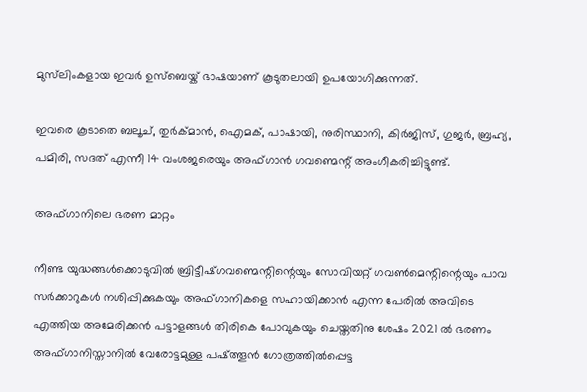മുസ്‌ലിംകളായ ഇവര്‍ ഉസ്‌ബെയ്ക് ഭാഷയാണ് കൂടുതലായി ഉപയോഗിക്കുന്നത്.

ഇവരെ കൂടാതെ ബലൂച്, തുര്‍ക്മാന്‍, ഐമക്, പാഷായി, നുരിസ്ഥാനി, കിര്‍ജിസ്, ഗുജര്‍, ബ്രഹ്യ, പമിരി, സദത് എന്നീ 14 വംശജരെയും അഫ്ഗാന്‍ ഗവണ്മെന്റ് അംഗീകരിച്ചിട്ടുണ്ട്.

അഫ്ഗാനിലെ ഭരണ മാറ്റം

നീണ്ട യുദ്ധങ്ങള്‍ക്കൊടുവില്‍ ബ്രിട്ടീഷ്ഗവണ്മെന്റിന്റെയും സോവിയറ്റ് ഗവണ്‍മെന്റിന്റെയും പാവ സര്‍ക്കാറുകള്‍ നശിപ്പിക്കുകയും അഫ്ഗാനികളെ സഹായിക്കാന്‍ എന്ന പേരില്‍ അവിടെ എത്തിയ അമേരിക്കന്‍ പട്ടാളങ്ങള്‍ തിരികെ പോവുകയും ചെയ്തതിനു ശേഷം 2021 ല്‍ ഭരണം അഫ്ഗാനിസ്താനില്‍ വേരോട്ടമുള്ള പഷ്ത്തൂന്‍ ഗോത്രത്തില്‍പ്പെട്ട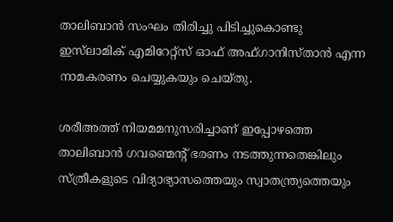താലിബാന്‍ സംഘം തിരിച്ചു പിടിച്ചുകൊണ്ടു ഇസ്‌ലാമിക് എമിറേറ്റ്‌സ് ഓഫ് അഫ്ഗാനിസ്താന്‍ എന്ന നാമകരണം ചെയ്യുകയും ചെയ്തു.

ശരീഅത്ത് നിയമമനുസരിച്ചാണ് ഇപ്പോഴത്തെ താലിബാന്‍ ഗവണ്മെന്റ് ഭരണം നടത്തുന്നതെങ്കിലും സ്ത്രീകളുടെ വിദ്യാഭ്യാസത്തെയും സ്വാതന്ത്ര്യത്തെയും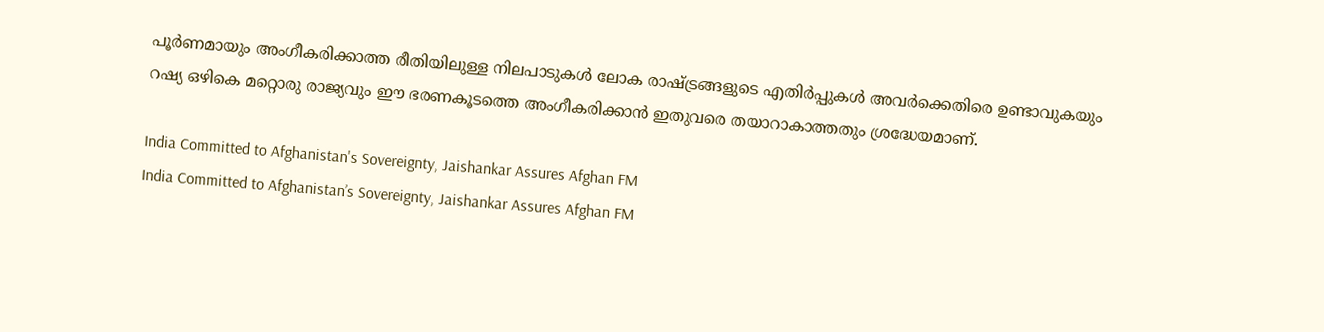പൂര്‍ണമായും അംഗീകരിക്കാത്ത രീതിയിലുള്ള നിലപാടുകള്‍ ലോക രാഷ്ട്രങ്ങളുടെ എതിര്‍പ്പുകള്‍ അവര്‍ക്കെതിരെ ഉണ്ടാവുകയും റഷ്യ ഒഴികെ മറ്റൊരു രാജ്യവും ഈ ഭരണകൂടത്തെ അംഗീകരിക്കാന്‍ ഇതുവരെ തയാറാകാത്തതും ശ്രദ്ധേയമാണ്.

India Committed to Afghanistan's Sovereignty, Jaishankar Assures Afghan FM
India Committed to Afghanistan’s Sovereignty, Jaishankar Assures Afghan FM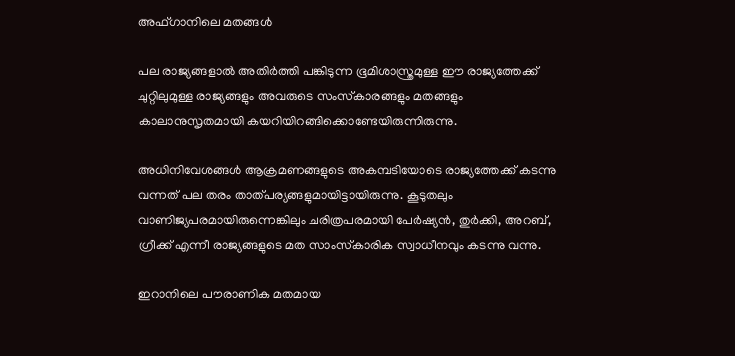അഫ്ഗാനിലെ മതങ്ങള്‍

പല രാജ്യങ്ങളാല്‍ അതിര്‍ത്തി പങ്കിടുന്ന ഭൂമിശാസ്ത്രമുള്ള ഈ രാജ്യത്തേക്ക് ചുറ്റിലുമുള്ള രാജ്യങ്ങളും അവരുടെ സംസ്‌കാരങ്ങളും മതങ്ങളും കാലാനുസൃതമായി കയറിയിറങ്ങിക്കൊണ്ടേയിരുന്നിരുന്നു.

അധിനിവേശങ്ങള്‍ ആക്രമണങ്ങളുടെ അകമ്പടിയോടെ രാജ്യത്തേക്ക് കടന്നു വന്നത് പല തരം താത്പര്യങ്ങളുമായിട്ടായിരുന്നു. കൂടുതലും വാണിജ്യപരമായിരുന്നെങ്കിലും ചരിത്രപരമായി പേര്‍ഷ്യന്‍, തുര്‍ക്കി, അറബ്, ഗ്രീക്ക് എന്നീ രാജ്യങ്ങളുടെ മത സാംസ്‌കാരിക സ്വാധീനവും കടന്നു വന്നു.

ഇറാനിലെ പൗരാണിക മതമായ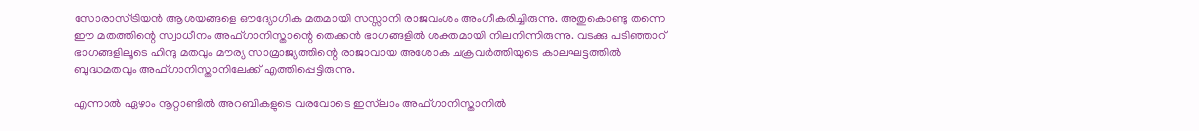സോരാസ്ട്രിയന്‍ ആശയങ്ങളെ ഔദ്യോഗിക മതമായി സസ്സാനി രാജവംശം അംഗീകരിച്ചിരുന്നു. അതുകൊണ്ടു തന്നെ ഈ മതത്തിന്റെ സ്വാധീനം അഫ്ഗാനിസ്താന്റെ തെക്കന്‍ ഭാഗങ്ങളില്‍ ശക്തമായി നിലനിന്നിരുന്നു. വടക്കു പടിഞ്ഞാറ് ഭാഗങ്ങളിലൂടെ ഹിന്ദു മതവും മൗര്യ സാമ്രാജ്യത്തിന്റെ രാജാവായ അശോക ചക്രവര്‍ത്തിയുടെ കാലഘട്ടത്തില്‍ ബുദ്ധമതവും അഫ്ഗാനിസ്താനിലേക്ക് എത്തിപ്പെട്ടിരുന്നു.

എന്നാല്‍ ഏഴാം നൂറ്റാണ്ടില്‍ അറബികളുടെ വരവോടെ ഇസ്‌ലാം അഫ്ഗാനിസ്താനില്‍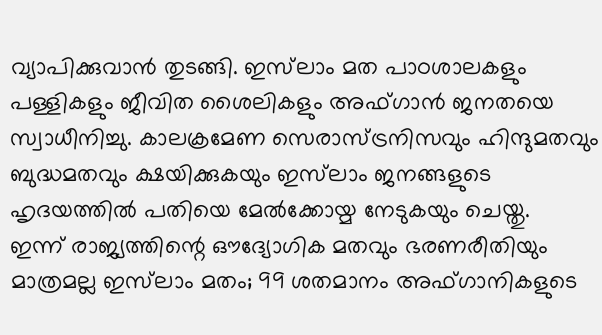വ്യാപിക്കുവാന്‍ തുടങ്ങി. ഇസ്‌ലാം മത പാഠശാലകളും പള്ളികളും ജീവിത ശൈലികളും അഫ്ഗാന്‍ ജനതയെ സ്വാധീനിച്ചു. കാലക്രമേണ സെരാസ്ട്രനിസവും ഹിന്ദുമതവും ബുദ്ധമതവും ക്ഷയിക്കുകയും ഇസ്‌ലാം ജനങ്ങളുടെ ഹൃദയത്തില്‍ പതിയെ മേല്‍ക്കോയ്മ നേടുകയും ചെയ്തു.
ഇന്ന് രാജ്യത്തിന്റെ ഔദ്യോഗിക മതവും ഭരണരീതിയും മാത്രമല്ല ഇസ്‌ലാം മതം; 99 ശതമാനം അഫ്ഗാനികളുടെ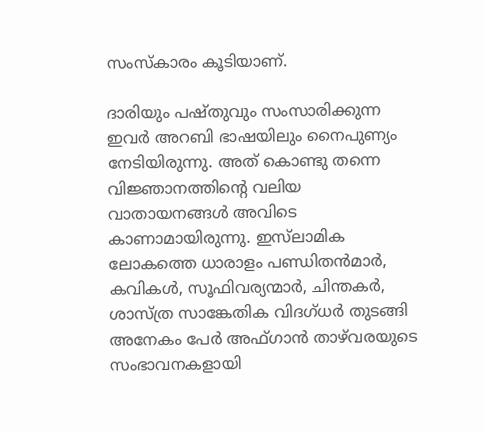സംസ്‌കാരം കൂടിയാണ്.

ദാരിയും പഷ്തുവും സംസാരിക്കുന്ന ഇവര്‍ അറബി ഭാഷയിലും നൈപുണ്യം നേടിയിരുന്നു. അത് കൊണ്ടു തന്നെ വിജ്ഞാനത്തിന്റെ വലിയ വാതായനങ്ങള്‍ അവിടെ കാണാമായിരുന്നു. ഇസ്‌ലാമിക ലോകത്തെ ധാരാളം പണ്ഡിതന്‍മാര്‍, കവികള്‍, സൂഫിവര്യന്മാര്‍, ചിന്തകര്‍, ശാസ്ത്ര സാങ്കേതിക വിദഗ്ധര്‍ തുടങ്ങി അനേകം പേര്‍ അഫ്ഗാന്‍ താഴ്‌വരയുടെ സംഭാവനകളായി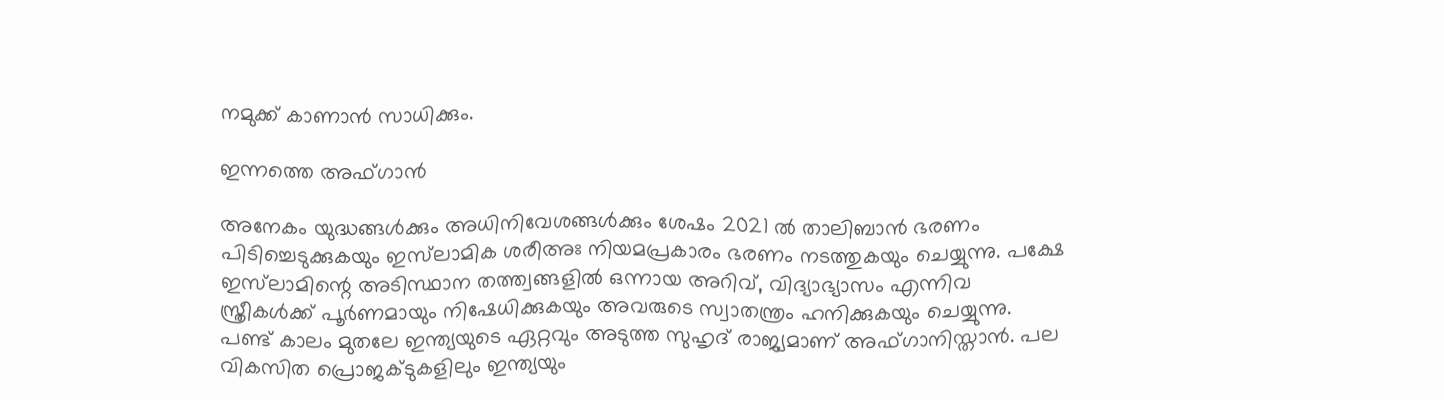നമുക്ക് കാണാന്‍ സാധിക്കും.

ഇന്നത്തെ അഫ്ഗാന്‍

അനേകം യുദ്ധങ്ങള്‍ക്കും അധിനിവേശങ്ങള്‍ക്കും ശേഷം 2021 ല്‍ താലിബാന്‍ ഭരണം പിടിച്ചെടുക്കുകയും ഇസ്‌ലാമിക ശരീഅഃ നിയമപ്രകാരം ഭരണം നടത്തുകയും ചെയ്യുന്നു. പക്ഷേ ഇസ്‌ലാമിന്റെ അടിസ്ഥാന തത്ത്വങ്ങളില്‍ ഒന്നായ അറിവ്, വിദ്യാഭ്യാസം എന്നിവ സ്ത്രീകള്‍ക്ക് പൂര്‍ണമായും നിഷേധിക്കുകയും അവരുടെ സ്വാതന്ത്രം ഹനിക്കുകയും ചെയ്യുന്നു.
പണ്ട് കാലം മുതലേ ഇന്ത്യയുടെ ഏറ്റവും അടുത്ത സുഹൃദ് രാജ്യമാണ് അഫ്ഗാനിസ്താന്‍. പല വികസിത പ്രൊജക്ടുകളിലും ഇന്ത്യയും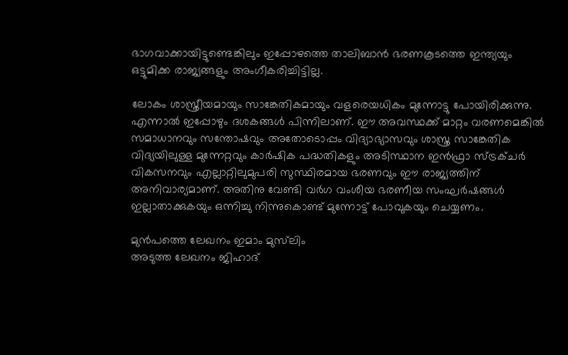ഭാഗവാക്കായിട്ടുണ്ടെങ്കിലും ഇപ്പോഴത്തെ താലിബാന്‍ ഭരണകൂടത്തെ ഇന്ത്യയും ഒട്ടുമിക്ക രാജ്യങ്ങളും അംഗീകരിച്ചിട്ടില്ല.

ലോകം ശാസ്ത്രീയമായും സാങ്കേതികമായും വളരെയധികം മുന്നോട്ടു പോയിരിക്കുന്നു. എന്നാല്‍ ഇപ്പോഴും ദശകങ്ങള്‍ പിന്നിലാണ്. ഈ അവസ്ഥക്ക് മാറ്റം വരണമെങ്കില്‍ സമാധാനവും സന്തോഷവും അതോടൊപ്പം വിദ്യാഭ്യാസവും ശാസ്ത്ര സാങ്കേതിക വിദ്യയിലുള്ള മുന്നേറ്റവും കാര്‍ഷിക പദ്ധതികളും അടിസ്ഥാന ഇന്‍ഫ്രാ സ്ട്രക്ചര്‍ വികസനവും എല്ലാറ്റിലുമുപരി സുസ്ഥിരമായ ഭരണവും ഈ രാജ്യത്തിന് അനിവാര്യമാണ്. അതിനു വേണ്ടി വര്‍ഗ വംശീയ ഭരണീയ സംഘര്‍ഷങ്ങള്‍ ഇല്ലാതാക്കുകയും ഒന്നിച്ചു നിന്നുകൊണ്ട് മുന്നോട്ട് പോവുകയും ചെയ്യണം.

മുൻപത്തെ ലേഖനം ഇമാം മുസ്‌ലിം
അടുത്ത ലേഖനം ജിഹാദ്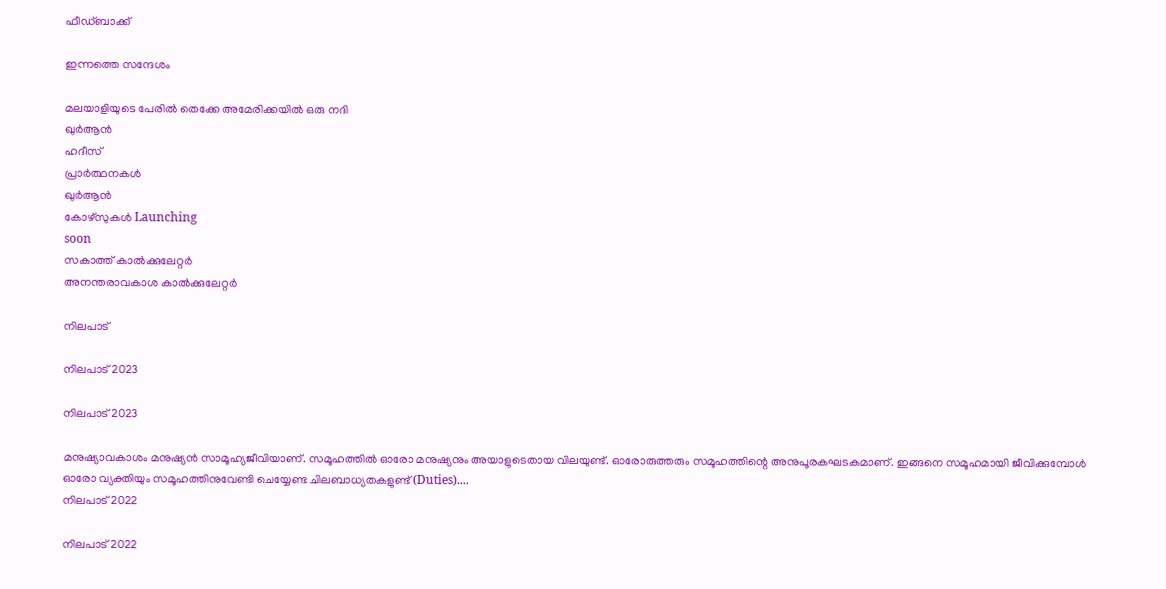ഫീഡ്ബാക്ക്

ഇന്നത്തെ സന്ദേശം

മലയാളിയുടെ പേരിൽ തെക്കേ അമേരിക്കയിൽ ഒരു നദി
ഖുർആൻ
ഹദീസ്
പ്രാർത്ഥനകൾ
ഖുർആൻ
കോഴ്സുകൾ Launching
soon
സകാത്ത് കാൽക്കുലേറ്റർ
അനന്തരാവകാശ കാൽക്കുലേറ്റർ

നിലപാട്

നിലപാട് 2023

നിലപാട് 2023

മനുഷ്യാവകാശം മനുഷ്യന്‍ സാമൂഹ്യജീവിയാണ്. സമൂഹത്തില്‍ ഓരോ മനുഷ്യനും അയാളുടെതായ വിലയുണ്ട്. ഓരോരുത്തരും സമൂഹത്തിന്റെ അനുപൂരകഘടകമാണ്. ഇങ്ങനെ സമൂഹമായി ജീവിക്കുമ്പോള്‍ ഓരോ വ്യക്തിയും സമൂഹത്തിനുവേണ്ടി ചെയ്യേണ്ട ചിലബാധ്യതകളുണ്ട് (Duties)....
നിലപാട് 2022

നിലപാട് 2022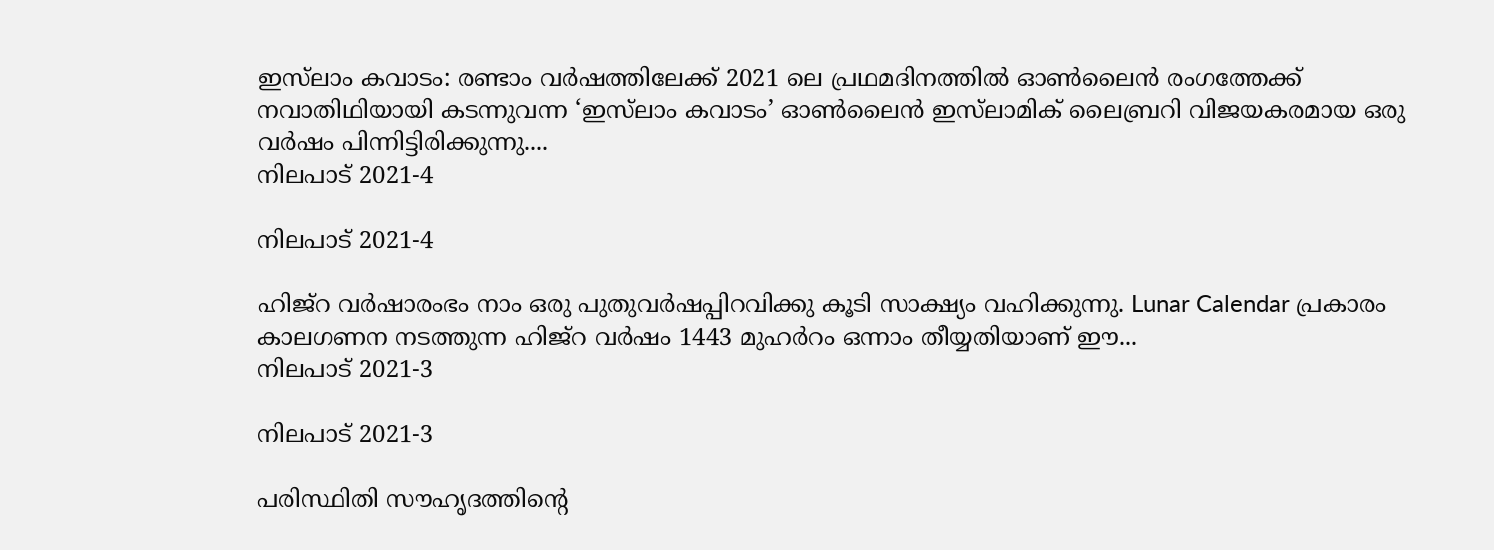ഇസ്‌ലാം കവാടം: രണ്ടാം വര്‍ഷത്തിലേക്ക് 2021 ലെ പ്രഥമദിനത്തില്‍ ഓണ്‍ലൈന്‍ രംഗത്തേക്ക് നവാതിഥിയായി കടന്നുവന്ന ‘ഇസ്‌ലാം കവാടം’ ഓണ്‍ലൈന്‍ ഇസ്‌ലാമിക് ലൈബ്രറി വിജയകരമായ ഒരു വര്‍ഷം പിന്നിട്ടിരിക്കുന്നു....
നിലപാട് 2021-4

നിലപാട് 2021-4

ഹിജ്‌റ വര്‍ഷാരംഭം നാം ഒരു പുതുവര്‍ഷപ്പിറവിക്കു കൂടി സാക്ഷ്യം വഹിക്കുന്നു. Lunar Calendar പ്രകാരം കാലഗണന നടത്തുന്ന ഹിജ്‌റ വര്‍ഷം 1443 മുഹര്‍റം ഒന്നാം തീയ്യതിയാണ് ഈ...
നിലപാട് 2021-3

നിലപാട് 2021-3

പരിസ്ഥിതി സൗഹൃദത്തിന്റെ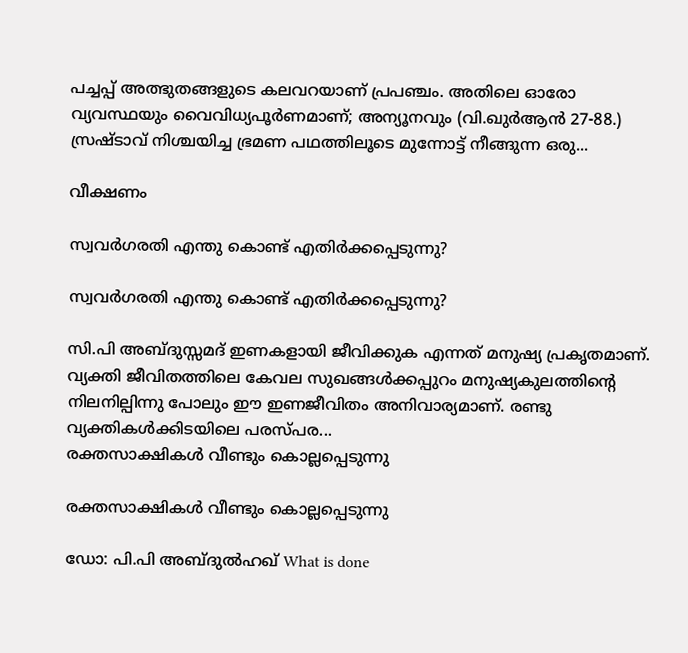പച്ചപ്പ് അത്ഭുതങ്ങളുടെ കലവറയാണ് പ്രപഞ്ചം. അതിലെ ഓരോ വ്യവസ്ഥയും വൈവിധ്യപൂര്‍ണമാണ്; അന്യൂനവും (വി.ഖുര്‍ആന്‍ 27-88.) സ്രഷ്ടാവ് നിശ്ചയിച്ച ഭ്രമണ പഥത്തിലൂടെ മുന്നോട്ട് നീങ്ങുന്ന ഒരു...

വീക്ഷണം

സ്വവര്‍ഗരതി എന്തു കൊണ്ട് എതിര്‍ക്കപ്പെടുന്നു?

സ്വവര്‍ഗരതി എന്തു കൊണ്ട് എതിര്‍ക്കപ്പെടുന്നു?

സി.പി അബ്ദുസ്സമദ് ഇണകളായി ജീവിക്കുക എന്നത് മനുഷ്യ പ്രകൃതമാണ്. വ്യക്തി ജീവിതത്തിലെ കേവല സുഖങ്ങള്‍ക്കപ്പുറം മനുഷ്യകുലത്തിന്റെ നിലനില്പിന്നു പോലും ഈ ഇണജീവിതം അനിവാര്യമാണ്. രണ്ടു വ്യക്തികള്‍ക്കിടയിലെ പരസ്പര...
രക്തസാക്ഷികള്‍ വീണ്ടും കൊല്ലപ്പെടുന്നു

രക്തസാക്ഷികള്‍ വീണ്ടും കൊല്ലപ്പെടുന്നു

ഡോ: പി.പി അബ്ദുല്‍ഹഖ് What is done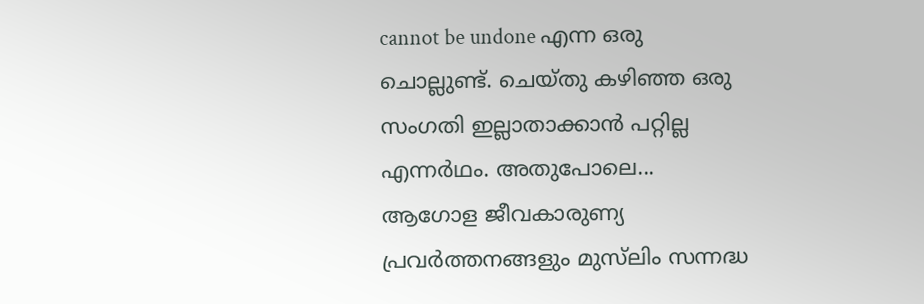cannot be undone എന്ന ഒരു ചൊല്ലുണ്ട്. ചെയ്തു കഴിഞ്ഞ ഒരു സംഗതി ഇല്ലാതാക്കാന്‍ പറ്റില്ല എന്നര്‍ഥം. അതുപോലെ...
ആഗോള ജീവകാരുണ്യ പ്രവര്‍ത്തനങ്ങളും മുസ്‌ലിം സന്നദ്ധ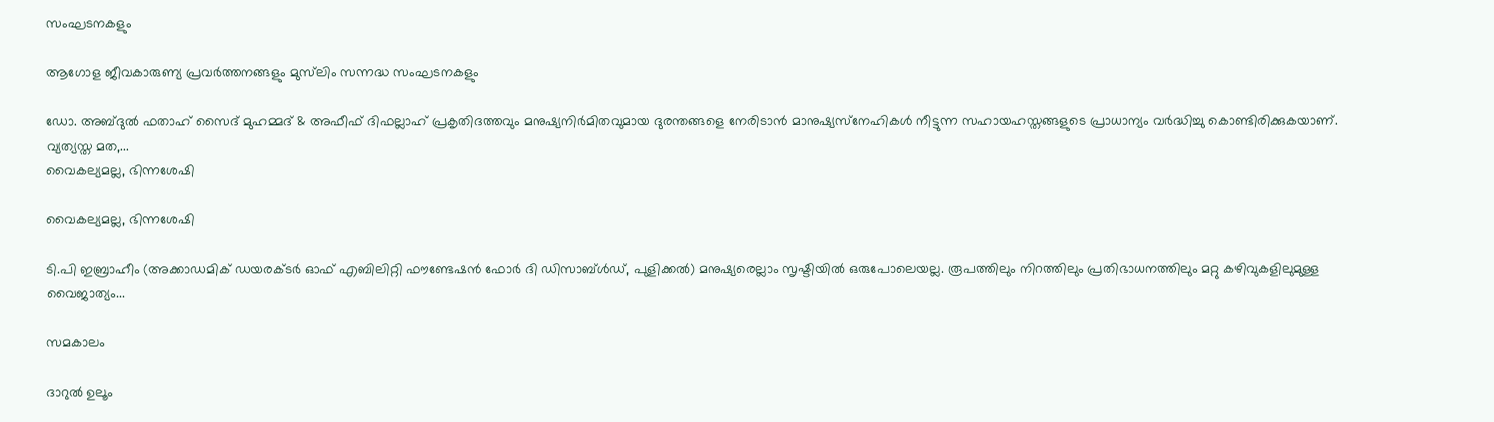സംഘടനകളും

ആഗോള ജീവകാരുണ്യ പ്രവര്‍ത്തനങ്ങളും മുസ്‌ലിം സന്നദ്ധ സംഘടനകളും

ഡോ. അബ്ദുല്‍ ഫതാഹ് സൈദ് മുഹമ്മദ് & അഫീഫ് ദിഫല്ലാഹ് പ്രകൃതിദത്തവും മനുഷ്യനിര്‍മിതവുമായ ദുരന്തങ്ങളെ നേരിടാന്‍ മാനുഷ്യസ്‌നേഹികള്‍ നീട്ടുന്ന സഹായഹസ്തങ്ങളുടെ പ്രാധാന്യം വര്‍ദ്ധിച്ചു കൊണ്ടിരിക്കുകയാണ്. വ്യത്യസ്ത മത,...
വൈകല്യമല്ല, ഭിന്നശേഷി

വൈകല്യമല്ല, ഭിന്നശേഷി

ടി.പി ഇബ്രാഹീം (അക്കാഡമിക് ഡയരക്ടര്‍ ഓഫ് എബിലിറ്റി ഫൗണ്ടേഷന്‍ ഫോര്‍ ദി ഡിസാബ്ള്‍ഡ്, പുളിക്കല്‍) മനുഷ്യരെല്ലാം സൃഷ്ടിയില്‍ ഒരുപോലെയല്ല. രൂപത്തിലും നിറത്തിലും പ്രതിഭാധനത്തിലും മറ്റു കഴിവുകളിലുമുള്ള വൈജാത്യം...

സമകാലം

ദാറുല്‍ ഉലൂം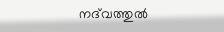നദ്‌വത്തുല്‍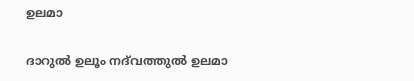ഉലമാ

ദാറുല്‍ ഉലൂം നദ്‌വത്തുല്‍ ഉലമാ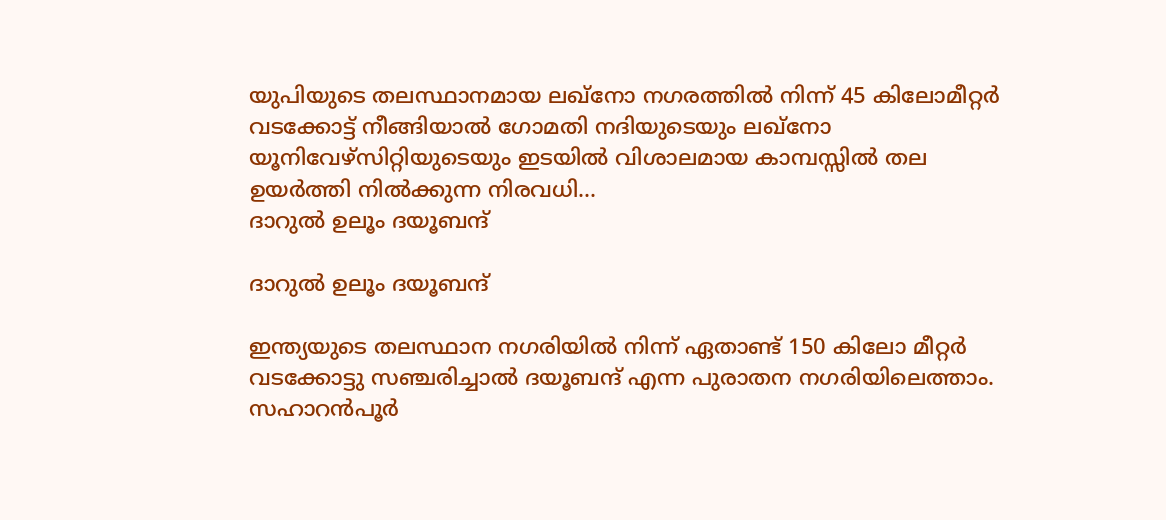യുപിയുടെ തലസ്ഥാനമായ ലഖ്‌നോ നഗരത്തില്‍ നിന്ന് 45 കിലോമീറ്റര്‍ വടക്കോട്ട് നീങ്ങിയാല്‍ ഗോമതി നദിയുടെയും ലഖ്‌നോ യൂനിവേഴ്‌സിറ്റിയുടെയും ഇടയില്‍ വിശാലമായ കാമ്പസ്സില്‍ തല ഉയര്‍ത്തി നില്‍ക്കുന്ന നിരവധി...
ദാറുല്‍ ഉലൂം ദയൂബന്ദ്

ദാറുല്‍ ഉലൂം ദയൂബന്ദ്

ഇന്ത്യയുടെ തലസ്ഥാന നഗരിയില്‍ നിന്ന് ഏതാണ്ട് 150 കിലോ മീറ്റര്‍ വടക്കോട്ടു സഞ്ചരിച്ചാല്‍ ദയൂബന്ദ് എന്ന പുരാതന നഗരിയിലെത്താം. സഹാറന്‍പൂര്‍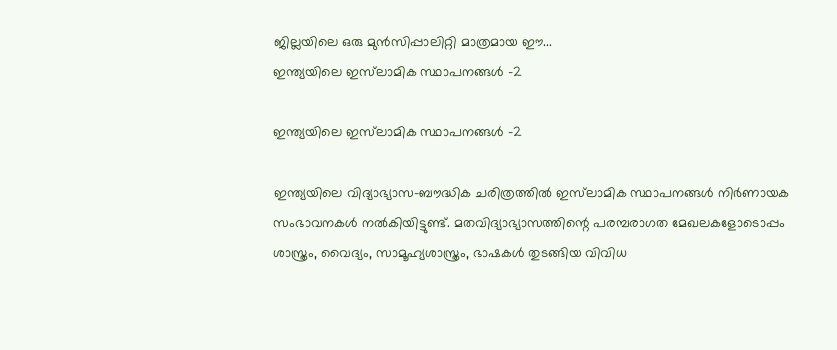ജില്ലയിലെ ഒരു മുന്‍സിപ്പാലിറ്റി മാത്രമായ ഈ...
ഇന്ത്യയിലെ ഇസ്‌ലാമിക സ്ഥാപനങ്ങള്‍ -2

ഇന്ത്യയിലെ ഇസ്‌ലാമിക സ്ഥാപനങ്ങള്‍ -2

ഇന്ത്യയിലെ വിദ്യാഭ്യാസ–ബൗദ്ധിക ചരിത്രത്തില്‍ ഇസ്‌ലാമിക സ്ഥാപനങ്ങള്‍ നിര്‍ണായക സംഭാവനകള്‍ നല്‍കിയിട്ടുണ്ട്. മതവിദ്യാഭ്യാസത്തിന്റെ പരമ്പരാഗത മേഖലകളോടൊപ്പം ശാസ്ത്രം, വൈദ്യം, സാമൂഹ്യശാസ്ത്രം, ഭാഷകള്‍ തുടങ്ങിയ വിവിധ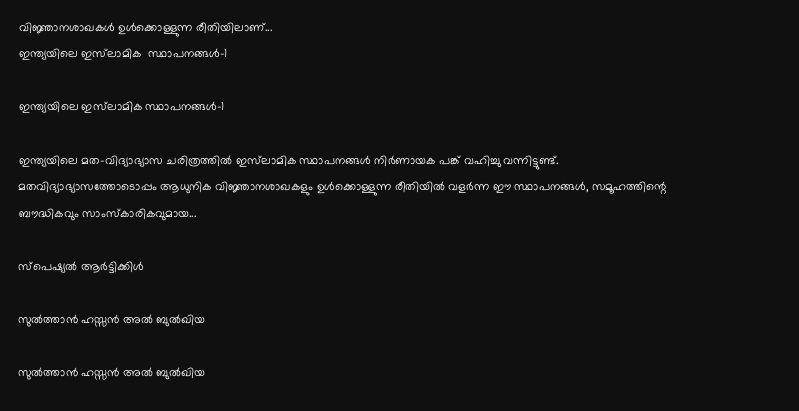വിജ്ഞാനശാഖകള്‍ ഉള്‍ക്കൊള്ളുന്ന രീതിയിലാണ്...
ഇന്ത്യയിലെ ഇസ്‌ലാമിക  സ്ഥാപനങ്ങള്‍-1

ഇന്ത്യയിലെ ഇസ്‌ലാമിക സ്ഥാപനങ്ങള്‍-1

ഇന്ത്യയിലെ മത–വിദ്യാഭ്യാസ ചരിത്രത്തില്‍ ഇസ്‌ലാമിക സ്ഥാപനങ്ങള്‍ നിര്‍ണായക പങ്ക് വഹിച്ചു വന്നിട്ടുണ്ട്. മതവിദ്യാഭ്യാസത്തോടൊപ്പം ആധുനിക വിജ്ഞാനശാഖകളും ഉള്‍ക്കൊള്ളുന്ന രീതിയില്‍ വളര്‍ന്ന ഈ സ്ഥാപനങ്ങള്‍, സമൂഹത്തിന്റെ ബൗദ്ധികവും സാംസ്‌കാരികവുമായ...

സ്പെഷ്യൽ ആർട്ടിക്കിൾ

സുല്‍ത്താന്‍ ഹസ്സന്‍ അല്‍ ബുല്‍ഖിയ

സുല്‍ത്താന്‍ ഹസ്സന്‍ അല്‍ ബുല്‍ഖിയ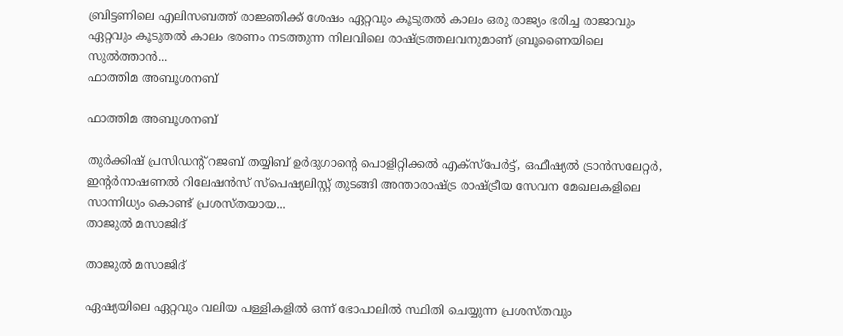ബ്രിട്ടണിലെ എലിസബത്ത് രാജ്ഞിക്ക് ശേഷം ഏറ്റവും കൂടുതല്‍ കാലം ഒരു രാജ്യം ഭരിച്ച രാജാവും ഏറ്റവും കൂടുതല്‍ കാലം ഭരണം നടത്തുന്ന നിലവിലെ രാഷ്ട്രത്തലവനുമാണ് ബ്രൂണൈയിലെ സുല്‍ത്താന്‍...
ഫാത്തിമ അബൂശനബ്

ഫാത്തിമ അബൂശനബ്

തുര്‍ക്കിഷ് പ്രസിഡന്റ് റജബ് തയ്യിബ് ഉര്‍ദുഗാന്റെ പൊളിറ്റിക്കല്‍ എക്‌സ്‌പേര്‍ട്ട്, ഒഫീഷ്യല്‍ ട്രാന്‍സലേറ്റര്‍, ഇന്റര്‍നാഷണല്‍ റിലേഷന്‍സ് സ്‌പെഷ്യലിസ്റ്റ് തുടങ്ങി അന്താരാഷ്ട്ര രാഷ്ട്രീയ സേവന മേഖലകളിലെ സാന്നിധ്യം കൊണ്ട് പ്രശസ്തയായ...
താജുല്‍ മസാജിദ്

താജുല്‍ മസാജിദ്

ഏഷ്യയിലെ ഏറ്റവും വലിയ പള്ളികളില്‍ ഒന്ന് ഭോപാലില്‍ സ്ഥിതി ചെയ്യുന്ന പ്രശസ്തവും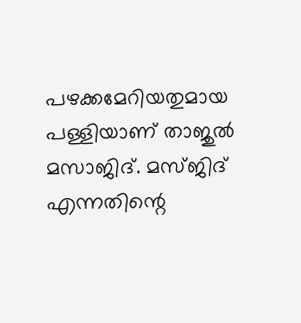പഴക്കമേറിയതുമായ പള്ളിയാണ് താജുല്‍ മസാജിദ്. മസ്ജിദ് എന്നതിന്റെ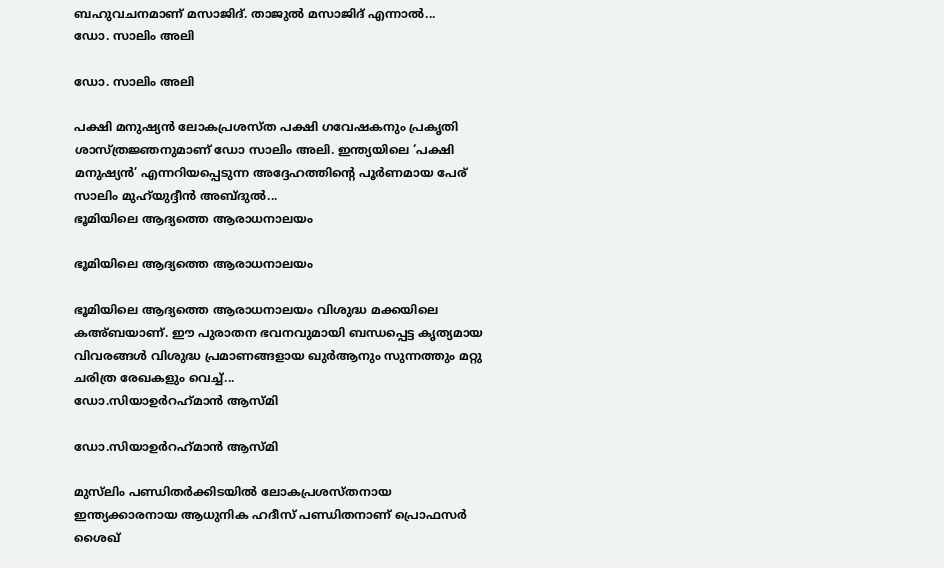ബഹുവചനമാണ് മസാജിദ്. താജുല്‍ മസാജിദ് എന്നാല്‍...
ഡോ. സാലിം അലി

ഡോ. സാലിം അലി

പക്ഷി മനുഷ്യന്‍ ലോകപ്രശസ്ത പക്ഷി ഗവേഷകനും പ്രകൃതി ശാസ്ത്രജ്ഞനുമാണ് ഡോ സാലിം അലി. ഇന്ത്യയിലെ ‘പക്ഷി മനുഷ്യന്‍’ എന്നറിയപ്പെടുന്ന അദ്ദേഹത്തിന്റെ പൂര്‍ണമായ പേര് സാലിം മുഹ്‌യുദ്ദീന്‍ അബ്ദുല്‍...
ഭൂമിയിലെ ആദ്യത്തെ ആരാധനാലയം

ഭൂമിയിലെ ആദ്യത്തെ ആരാധനാലയം

ഭൂമിയിലെ ആദ്യത്തെ ആരാധനാലയം വിശുദ്ധ മക്കയിലെ കഅ്ബയാണ്. ഈ പുരാതന ഭവനവുമായി ബന്ധപ്പെട്ട കൃത്യമായ വിവരങ്ങള്‍ വിശുദ്ധ പ്രമാണങ്ങളായ ഖുര്‍ആനും സുന്നത്തും മറ്റു ചരിത്ര രേഖകളും വെച്ച്...
ഡോ.സിയാഉര്‍റഹ്‌മാന്‍ ആസ്മി

ഡോ.സിയാഉര്‍റഹ്‌മാന്‍ ആസ്മി

മുസ്‌ലിം പണ്ഡിതര്‍ക്കിടയില്‍ ലോകപ്രശസ്തനായ ഇന്ത്യക്കാരനായ ആധുനിക ഹദീസ് പണ്ഡിതനാണ് പ്രൊഫസര്‍ ശൈഖ്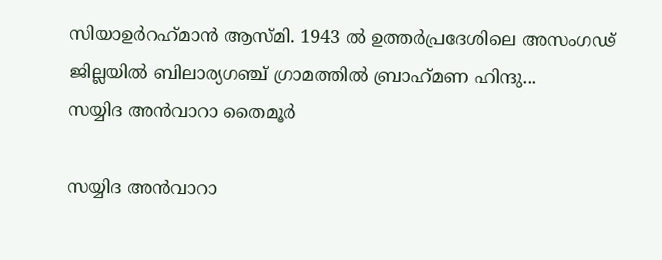സിയാഉര്‍റഹ്‌മാന്‍ ആസ്മി. 1943 ല്‍ ഉത്തര്‍പ്രദേശിലെ അസംഗഢ് ജില്ലയില്‍ ബിലാര്യഗഞ്ച് ഗ്രാമത്തില്‍ ബ്രാഹ്‌മണ ഹിന്ദു...
സയ്യിദ അന്‍വാറാ തൈമൂര്‍

സയ്യിദ അന്‍വാറാ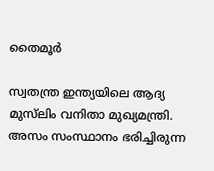തൈമൂര്‍

സ്വതന്ത്ര ഇന്ത്യയിലെ ആദ്യ മുസ്‌ലിം വനിതാ മുഖ്യമന്ത്രി. അസം സംസ്ഥാനം ഭരിച്ചിരുന്ന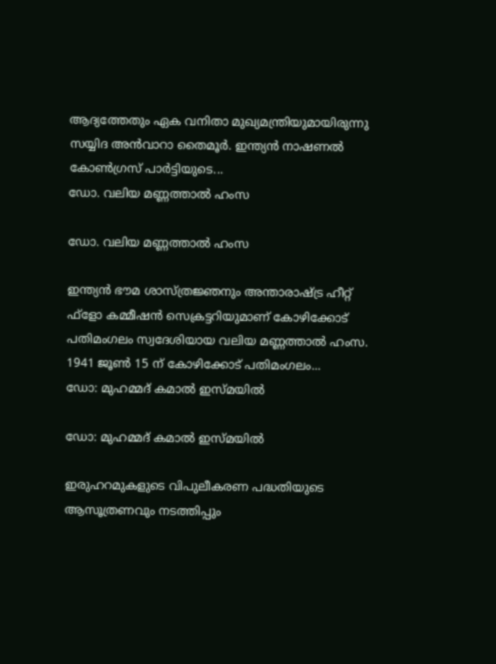ആദ്യത്തേതും ഏക വനിതാ മുഖ്യമന്ത്രിയുമായിരുന്നു സയ്യിദ അന്‍വാറാ തൈമൂര്‍. ഇന്ത്യന്‍ നാഷണല്‍ കോണ്‍ഗ്രസ് പാര്‍ട്ടിയുടെ...
ഡോ. വലിയ മണ്ണത്താല്‍ ഹംസ

ഡോ. വലിയ മണ്ണത്താല്‍ ഹംസ

ഇന്ത്യന്‍ ഭൗമ ശാസ്ത്രജ്ഞനും അന്താരാഷ്ട്ര ഹീറ്റ് ഫ്‌ളോ കമ്മീഷന്‍ സെക്രട്ടറിയുമാണ് കോഴിക്കോട് പതിമംഗലം സ്വദേശിയായ വലിയ മണ്ണത്താല്‍ ഹംസ. 1941 ജൂണ്‍ 15 ന് കോഴിക്കോട് പതിമംഗലം...
ഡോ: മുഹമ്മദ് കമാല്‍ ഇസ്മയില്‍

ഡോ: മുഹമ്മദ് കമാല്‍ ഇസ്മയില്‍

ഇരുഹറമുകളുടെ വിപുലീകരണ പദ്ധതിയുടെ ആസൂത്രണവും നടത്തിപ്പും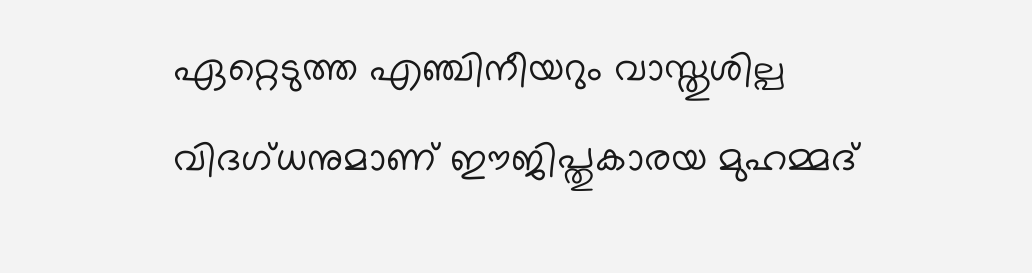ഏറ്റെടുത്ത എഞ്ചിനീയറും വാസ്തുശില്പ വിദഗ്ധനുമാണ് ഈജിപ്തുകാരയ മുഹമ്മദ്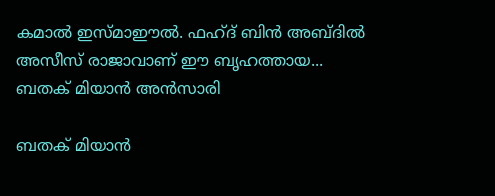കമാല്‍ ഇസ്മാഈല്‍. ഫഹ്ദ് ബിന്‍ അബ്ദില്‍ അസീസ് രാജാവാണ് ഈ ബൃഹത്തായ...
ബതക് മിയാന്‍ അന്‍സാരി

ബതക് മിയാന്‍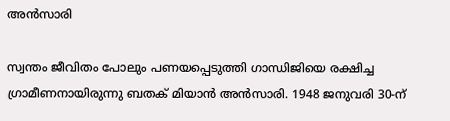അന്‍സാരി

സ്വന്തം ജീവിതം പോലും പണയപ്പെടുത്തി ഗാന്ധിജിയെ രക്ഷിച്ച ഗ്രാമീണനായിരുന്നു ബതക് മിയാന്‍ അന്‍സാരി. 1948 ജനുവരി 30-ന്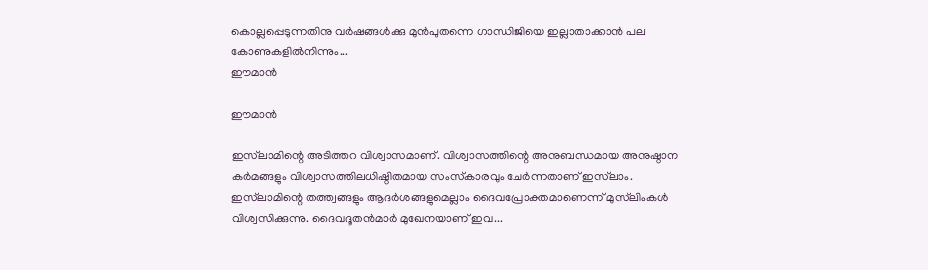കൊല്ലപ്പെടുന്നതിനു വര്‍ഷങ്ങള്‍ക്കു മുന്‍പുതന്നെ ഗാന്ധിജിയെ ഇല്ലാതാക്കാന്‍ പല കോണുകളില്‍നിന്നും...
ഈമാന്‍

ഈമാന്‍

ഇസ്‌ലാമിന്റെ അടിത്തറ വിശ്വാസമാണ്. വിശ്വാസത്തിന്റെ അനുബന്ധമായ അനുഷ്ഠാന കര്‍മങ്ങളും വിശ്വാസത്തിലധിഷ്ഠിതമായ സംസ്‌കാരവും ചേര്‍ന്നതാണ് ഇസ്‌ലാം. ഇസ്‌ലാമിന്റെ തത്ത്വങ്ങളും ആദര്‍ശങ്ങളുമെല്ലാം ദൈവപ്രോക്തമാണെന്ന് മുസ്‌ലിംകള്‍ വിശ്വസിക്കുന്നു. ദൈവദൂതന്‍മാര്‍ മുഖേനയാണ് ഇവ...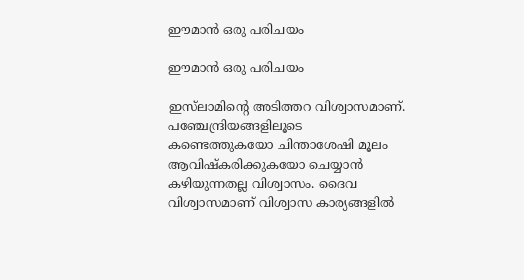ഈമാന്‍ ഒരു പരിചയം

ഈമാന്‍ ഒരു പരിചയം

ഇസ്‌ലാമിന്റെ അടിത്തറ വിശ്വാസമാണ്.  പഞ്ചേന്ദ്രിയങ്ങളിലൂടെ കണ്ടെത്തുകയോ ചിന്താശേഷി മൂലം ആവിഷ്‌കരിക്കുകയോ ചെയ്യാന്‍ കഴിയുന്നതല്ല വിശ്വാസം. ദൈവ വിശ്വാസമാണ് വിശ്വാസ കാര്യങ്ങളില്‍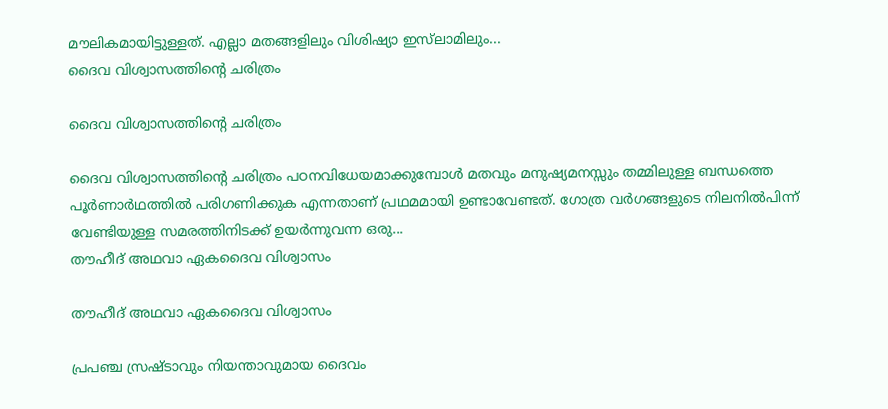മൗലികമായിട്ടുള്ളത്. എല്ലാ മതങ്ങളിലും വിശിഷ്യാ ഇസ്‌ലാമിലും...
ദൈവ വിശ്വാസത്തിന്റെ ചരിത്രം

ദൈവ വിശ്വാസത്തിന്റെ ചരിത്രം

ദൈവ വിശ്വാസത്തിന്റെ ചരിത്രം പഠനവിധേയമാക്കുമ്പോള്‍ മതവും മനുഷ്യമനസ്സും തമ്മിലുള്ള ബന്ധത്തെ പൂര്‍ണാര്‍ഥത്തില്‍ പരിഗണിക്കുക എന്നതാണ് പ്രഥമമായി ഉണ്ടാവേണ്ടത്. ഗോത്ര വര്‍ഗങ്ങളുടെ നിലനില്‍പിന്ന് വേണ്ടിയുള്ള സമരത്തിനിടക്ക് ഉയര്‍ന്നുവന്ന ഒരു...
തൗഹീദ് അഥവാ ഏകദൈവ വിശ്വാസം

തൗഹീദ് അഥവാ ഏകദൈവ വിശ്വാസം

പ്രപഞ്ച സ്രഷ്ടാവും നിയന്താവുമായ ദൈവം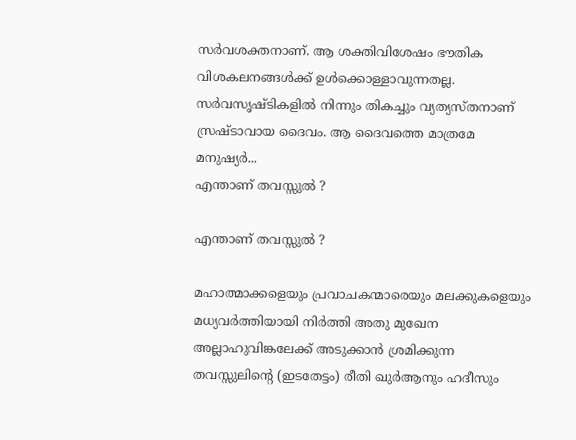സര്‍വശക്തനാണ്. ആ ശക്തിവിശേഷം ഭൗതിക വിശകലനങ്ങള്‍ക്ക് ഉള്‍ക്കൊള്ളാവുന്നതല്ല. സര്‍വസൃഷ്ടികളില്‍ നിന്നും തികച്ചും വ്യത്യസ്തനാണ് സ്രഷ്ടാവായ ദൈവം. ആ ദൈവത്തെ മാത്രമേ മനുഷ്യര്‍...
എന്താണ് തവസ്സുല്‍ ?

എന്താണ് തവസ്സുല്‍ ?

മഹാത്മാക്കളെയും പ്രവാചകന്മാരെയും മലക്കുകളെയും മധ്യവര്‍ത്തിയായി നിര്‍ത്തി അതു മുഖേന അല്ലാഹുവിങ്കലേക്ക് അടുക്കാന്‍ ശ്രമിക്കുന്ന തവസ്സുലിന്റെ (ഇടതേട്ടം) രീതി ഖുര്‍ആനും ഹദീസും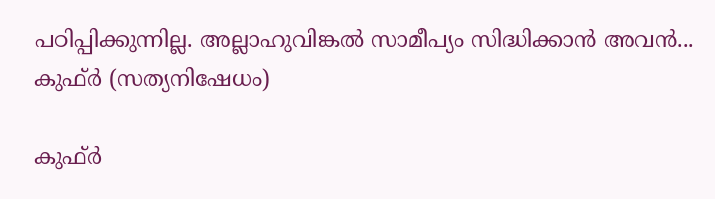പഠിപ്പിക്കുന്നില്ല. അല്ലാഹുവിങ്കല്‍ സാമീപ്യം സിദ്ധിക്കാന്‍ അവന്‍...
കുഫ്ര്‍ (സത്യനിഷേധം)

കുഫ്ര്‍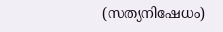(സത്യനിഷേധം)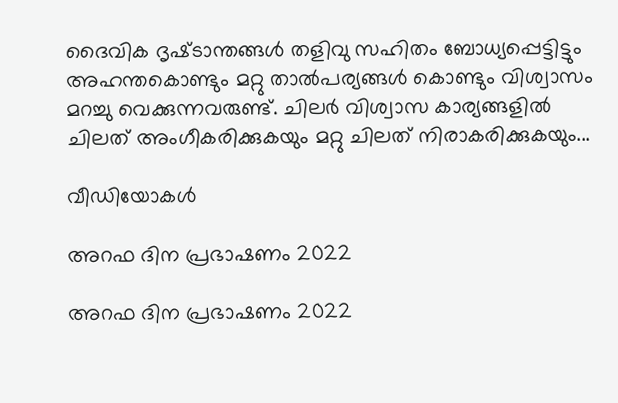ദൈവിക ദൃഷ്‌ടാന്തങ്ങൾ തളിവു സഹിതം ബോധ്യപ്പെട്ടിട്ടും അഹന്തകൊണ്ടും മറ്റു താൽപര്യങ്ങൾ കൊണ്ടും വിശ്വാസം മറച്ചു വെക്കുന്നവരുണ്ട്‌. ചിലർ വിശ്വാസ കാര്യങ്ങളിൽ ചിലത്‌ അംഗീകരിക്കുകയും മറ്റു ചിലത്‌ നിരാകരിക്കുകയും...

വീഡിയോകൾ

അറഫ ദിന പ്രഭാഷണം 2022

അറഫ ദിന പ്രഭാഷണം 2022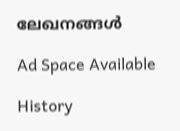ലേഖനങ്ങൾ

Ad Space Available

History